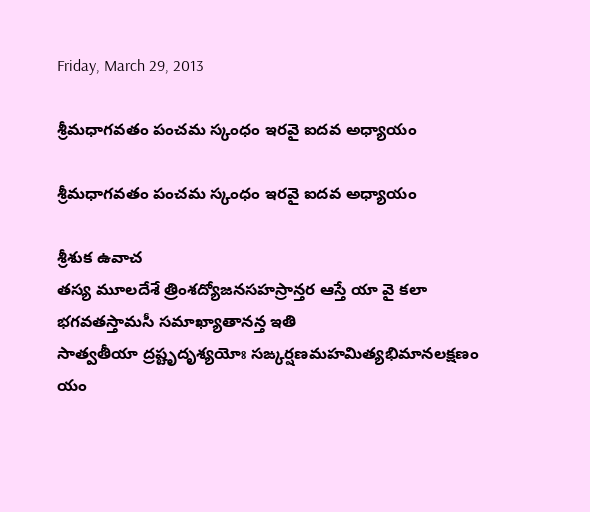Friday, March 29, 2013

శ్రీమధాగవతం పంచమ స్కంధం ఇరవై ఐదవ అధ్యాయం

శ్రీమధాగవతం పంచమ స్కంధం ఇరవై ఐదవ అధ్యాయం

శ్రీశుక ఉవాచ
తస్య మూలదేశే త్రింశద్యోజనసహస్రాన్తర ఆస్తే యా వై కలా భగవతస్తామసీ సమాఖ్యాతానన్త ఇతి
సాత్వతీయా ద్రష్టృదృశ్యయోః సఙ్కర్షణమహమిత్యభిమానలక్షణం యం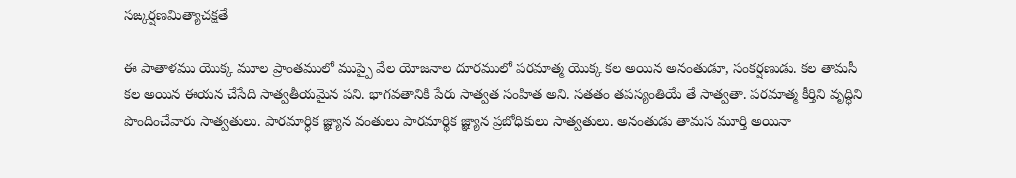సఙ్కర్షణమిత్యాచక్షతే

ఈ పాతాళము యొక్క మూల ప్రాంతములో ముప్పై వేల యోజనాల దూరములో పరమాత్మ యొక్క కల అయిన అనంతుడూ, సంకర్షణుడు. కల తామసీ కల అయిన ఈయన చేసేది సాత్వతీయమైన పని. భాగవతానికి పేరు సాత్వత సంహిత అని. సతతం తపస్యంతియే తే సాత్వతా. పరమాత్మ కీర్తిని వృద్ధిని పొందించేవారు సాత్వతులు. పారమార్ధిక జ్ఞ్యాన వంతులు పారమార్థిక జ్ఞ్యాన ప్రబోధికులు సాత్వతులు. అనంతుడు తామస మూర్తి అయినా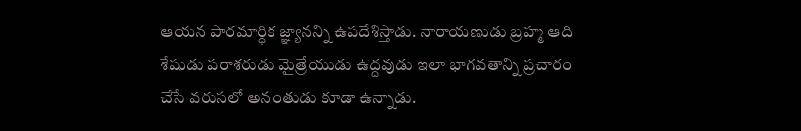ఆయన పారమార్ధిక జ్ఞ్యానన్ని ఉపదేశిస్తాడు. నారాయణుడు బ్రహ్మ ఆది శేషుడు పరాశరుడు మైత్రేయుడు ఉద్దవుడు ఇలా భాగవతాన్ని ప్రచారం చేసే వరుసలో అనంతుడు కూడా ఉన్నాడు.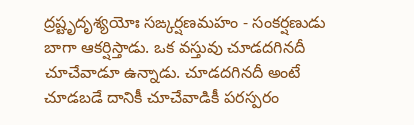ద్రష్టృదృశ్యయోః సఙ్కర్షణమహం - సంకర్షణుడు బాగా ఆకర్షిస్తాడు. ఒక వస్తువు చూడదగినదీ చూచేవాడూ ఉన్నాడు. చూడదగినదీ అంటే చూడబడే దానికీ చూచేవాడికీ పరస్పరం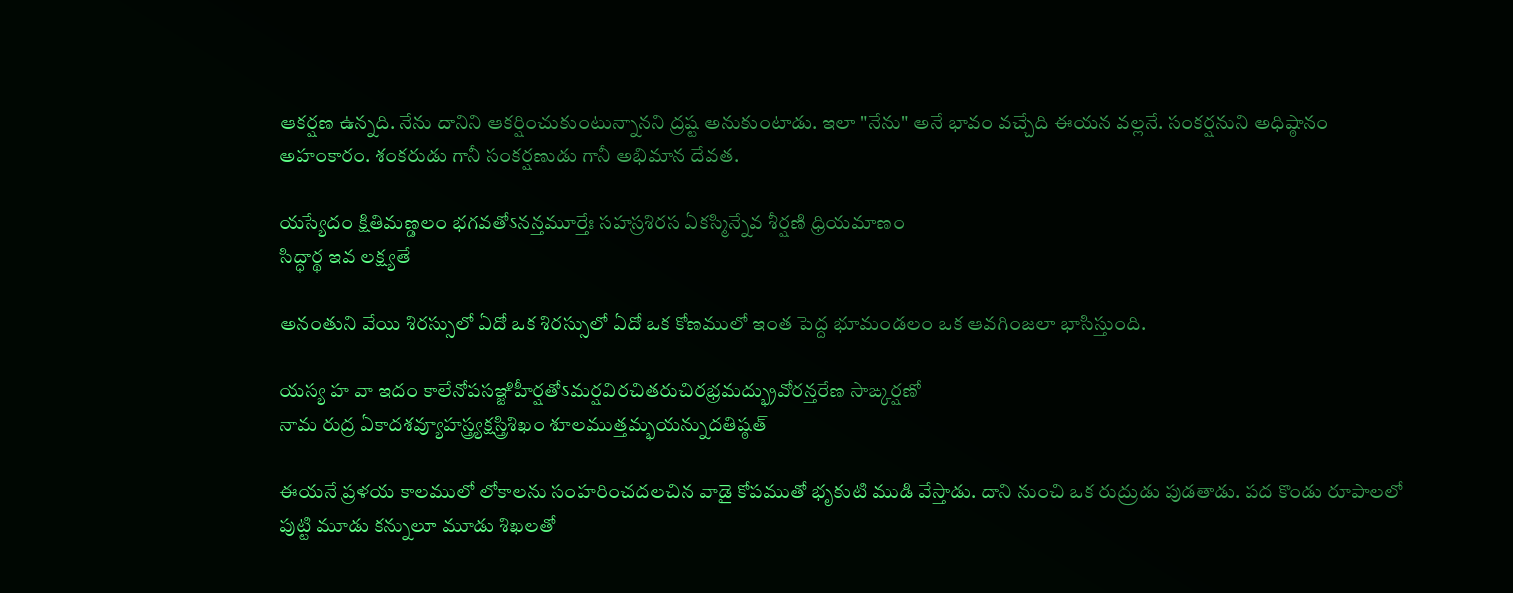ఆకర్షణ ఉన్నది. నేను దానిని ఆకర్షించుకుంటున్నానని ద్రష్ట అనుకుంటాడు. ఇలా "నేను" అనే భావం వచ్చేది ఈయన వల్లనే. సంకర్షనుని అధిష్ఠానం అహంకారం. శంకరుడు గానీ సంకర్షణుడు గానీ అభిమాన దేవత.

యస్యేదం క్షితిమణ్డలం భగవతోऽనన్తమూర్తేః సహస్రశిరస ఏకస్మిన్నేవ శీర్షణి ధ్రియమాణం
సిద్ధార్థ ఇవ లక్ష్యతే

అనంతుని వేయి శిరస్సులో ఏదో ఒక శిరస్సులో ఏదో ఒక కోణములో ఇంత పెద్ద భూమండలం ఒక ఆవగింజలా భాసిస్తుంది.

యస్య హ వా ఇదం కాలేనోపసఞ్జిహీర్షతోऽమర్షవిరచితరుచిరభ్రమద్భ్రువోరన్తరేణ సాఙ్కర్షణో
నామ రుద్ర ఏకాదశవ్యూహస్త్ర్యక్షస్త్రిశిఖం శూలముత్తమ్భయన్నుదతిష్ఠత్

ఈయనే ప్రళయ కాలములో లోకాలను సంహరించదలచిన వాడై కోపముతో భృకుటి ముడి వేస్తాడు. దాని నుంచి ఒక రుద్రుడు పుడతాడు. పద కొండు రూపాలలో పుట్టి మూడు కన్నులూ మూడు శిఖలతో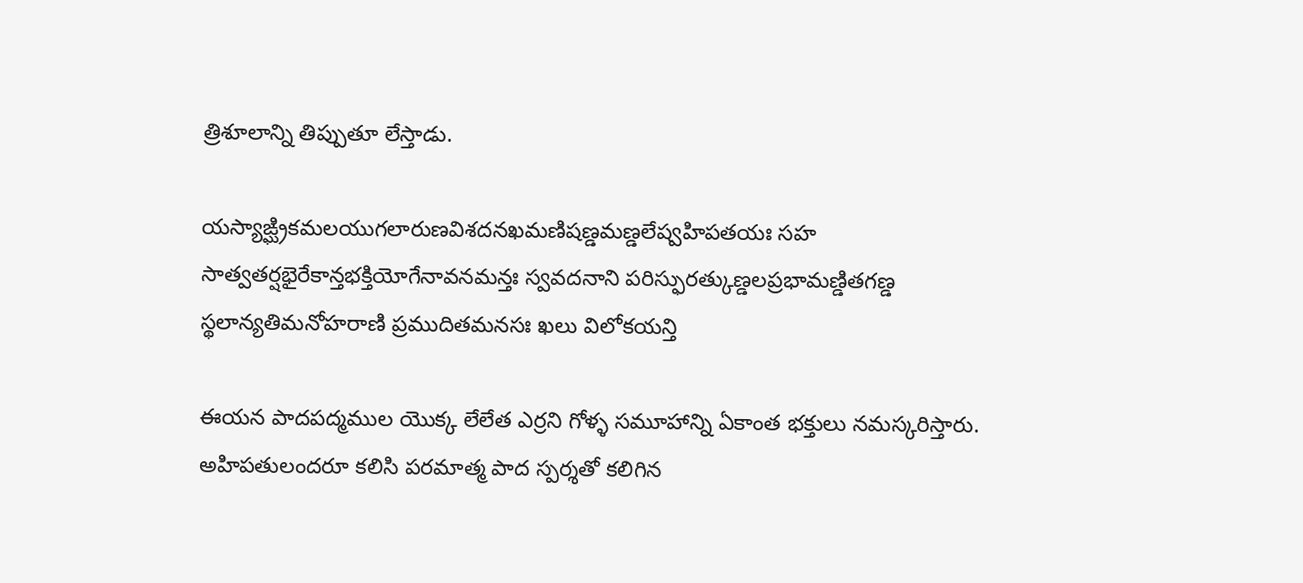త్రిశూలాన్ని తిప్పుతూ లేస్తాడు.

యస్యాఙ్ఘ్రికమలయుగలారుణవిశదనఖమణిషణ్డమణ్డలేష్వహిపతయః సహ
సాత్వతర్షభైరేకాన్తభక్తియోగేనావనమన్తః స్వవదనాని పరిస్ఫురత్కుణ్డలప్రభామణ్డితగణ్డ
స్థలాన్యతిమనోహరాణి ప్రముదితమనసః ఖలు విలోకయన్తి

ఈయన పాదపద్మముల యొక్క లేలేత ఎర్రని గోళ్ళ సమూహాన్ని ఏకాంత భక్తులు నమస్కరిస్తారు. అహిపతులందరూ కలిసి పరమాత్మ పాద స్పర్శతో కలిగిన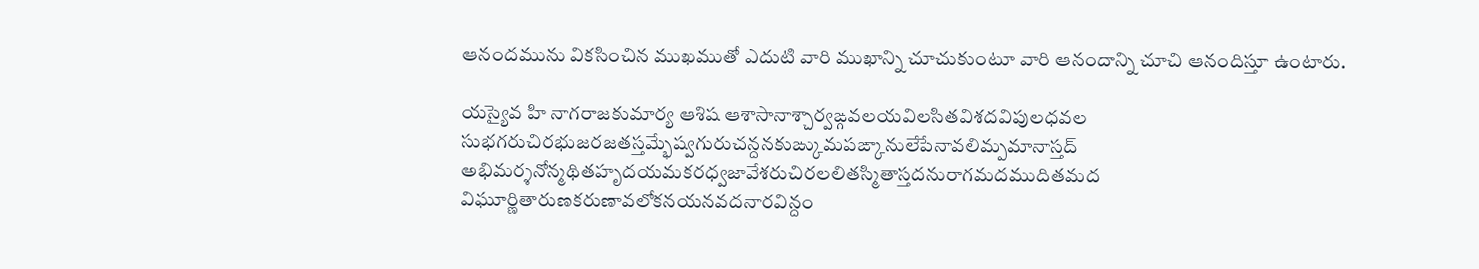ఆనందమును వికసించిన ముఖముతో ఎదుటి వారి ముఖాన్ని చూచుకుంటూ వారి ఆనందాన్ని చూచి ఆనందిస్తూ ఉంటారు.

యస్యైవ హి నాగరాజకుమార్య ఆశిష ఆశాసానాశ్చార్వఙ్గవలయవిలసితవిశదవిపులధవల
సుభగరుచిరభుజరజతస్తమ్భేష్వగురుచన్దనకుఙ్కుమపఙ్కానులేపేనావలిమ్పమానాస్తద్
అభిమర్శనోన్మథితహృదయమకరధ్వజావేశరుచిరలలితస్మితాస్తదనురాగమదముదితమద
విఘూర్ణితారుణకరుణావలోకనయనవదనారవిన్దం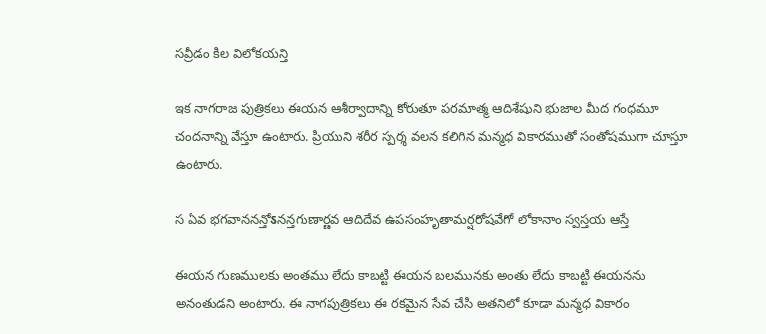సవ్రీడం కిల విలోకయన్తి

ఇక నాగరాజ పుత్రికలు ఈయన ఆశీర్వాదాన్ని కోరుతూ పరమాత్మ ఆదిశేషుని భుజాల మీద గంధమూ చందనాన్ని వేస్తూ ఉంటారు. ప్రియుని శరీర స్పర్శ వలన కలిగిన మన్మధ వికారముతో సంతోషముగా చూస్తూ ఉంటారు.

స ఏవ భగవాననన్తోऽనన్తగుణార్ణవ ఆదిదేవ ఉపసంహృతామర్షరోషవేగో లోకానాం స్వస్తయ ఆస్తే

ఈయన గుణములకు అంతము లేదు కాబట్టి ఈయన బలమునకు అంతు లేదు కాబట్టి ఈయనను అనంతుడని అంటారు. ఈ నాగపుత్రికలు ఈ రకమైన సేవ చేసి అతనిలో కూడా మన్మధ వికారం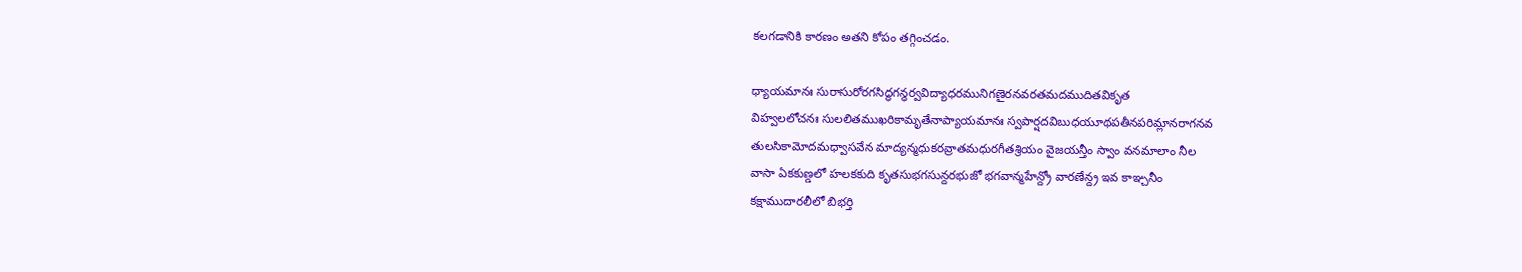కలగడానికి కారణం అతని కోపం తగ్గించడం.

ధ్యాయమానః సురాసురోరగసిద్ధగన్ధర్వవిద్యాధరమునిగణైరనవరతమదముదితవికృత
విహ్వలలోచనః సులలితముఖరికామృతేనాప్యాయమానః స్వపార్షదవిబుధయూథపతీనపరిమ్లానరాగనవ
తులసికామోదమధ్వాసవేన మాద్యన్మధుకరవ్రాతమధురగీతశ్రియం వైజయన్తీం స్వాం వనమాలాం నీల
వాసా ఏకకుణ్డలో హలకకుది కృతసుభగసున్దరభుజో భగవాన్మహేన్ద్రో వారణేన్ద్ర ఇవ కాఞ్చనీం
కక్షాముదారలీలో బిభర్తి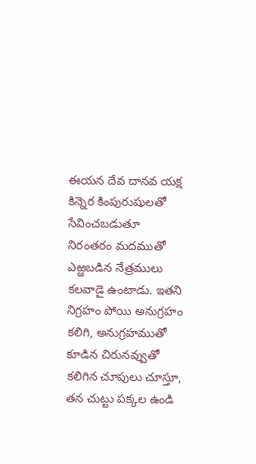ఈయన దేవ దానవ యక్ష కిన్నెర కింపురుషులతో సేవించబడుతూ నిరంతరం మదముతో ఎఱ్ఱబడిన నేత్రములు కలవాడై ఉంటాడు. ఇతని నిగ్రహం పోయి అనుగ్రహం కలిగి, అనుగ్రహముతో కూడిన చిరునవ్వుతో కలిగిన చూపులు చూస్తూ, తన చుట్టు పక్కల ఉండి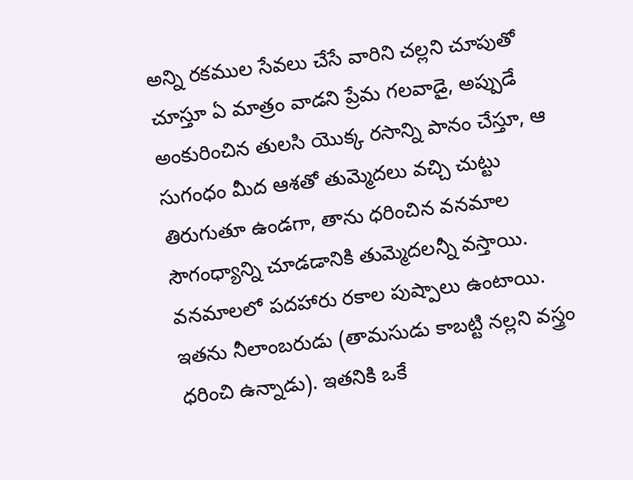అన్ని రకముల సేవలు చేసే వారిని చల్లని చూపుతో చూస్తూ ఏ మాత్రం వాడని ప్రేమ గలవాడై, అప్పుడే అంకురించిన తులసి యొక్క రసాన్ని పానం చేస్తూ, ఆ సుగంధం మీద ఆశతో తుమ్మెదలు వచ్చి చుట్టు తిరుగుతూ ఉండగా, తాను ధరించిన వనమాల సౌగంధ్యాన్ని చూడడానికి తుమ్మెదలన్నీ వస్తాయి. వనమాలలో పదహారు రకాల పుష్పాలు ఉంటాయి. ఇతను నీలాంబరుడు (తామసుడు కాబట్టి నల్లని వస్త్రం ధరించి ఉన్నాడు). ఇతనికి ఒకే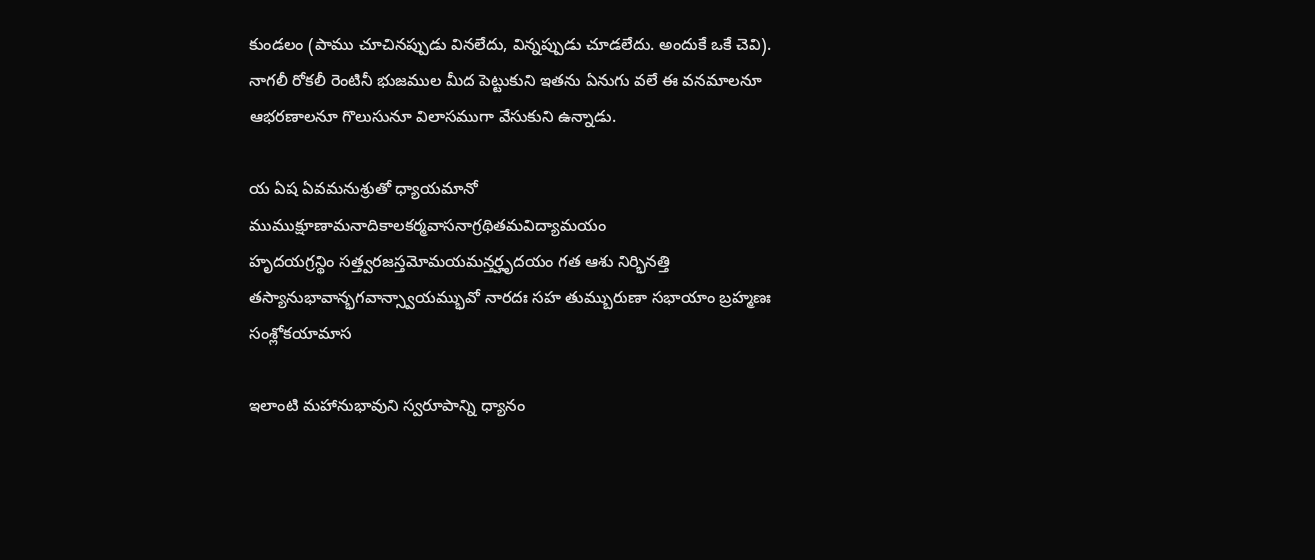కుండలం (పాము చూచినప్పుడు వినలేదు, విన్నప్పుడు చూడలేదు. అందుకే ఒకే చెవి). నాగలీ రోకలీ రెంటినీ భుజముల మీద పెట్టుకుని ఇతను ఏనుగు వలే ఈ వనమాలనూ ఆభరణాలనూ గొలుసునూ విలాసముగా వేసుకుని ఉన్నాడు.

య ఏష ఏవమనుశ్రుతో ధ్యాయమానో
ముముక్షూణామనాదికాలకర్మవాసనాగ్రథితమవిద్యామయం
హృదయగ్రన్థిం సత్త్వరజస్తమోమయమన్తర్హృదయం గత ఆశు నిర్భినత్తి
తస్యానుభావాన్భగవాన్స్వాయమ్భువో నారదః సహ తుమ్బురుణా సభాయాం బ్రహ్మణః సంశ్లోకయామాస

ఇలాంటి మహానుభావుని స్వరూపాన్ని ధ్యానం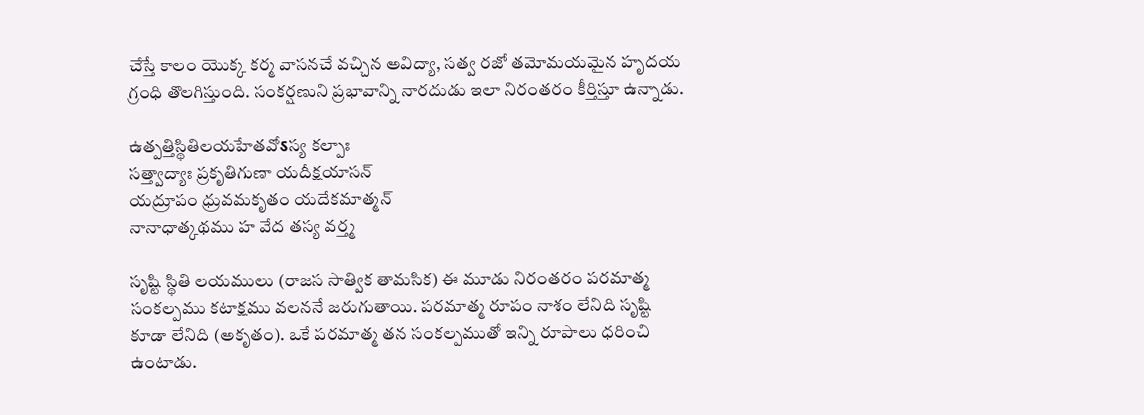చేస్తే కాలం యొక్క కర్మ వాసనచే వచ్చిన అవిద్యా, సత్వ రజో తమోమయమైన హృదయ గ్రంధి తొలగిస్తుంది. సంకర్షణుని ప్రభావాన్ని నారదుడు ఇలా నిరంతరం కీర్తిస్తూ ఉన్నాడు.

ఉత్పత్తిస్థితిలయహేతవోऽస్య కల్పాః
సత్త్వాద్యాః ప్రకృతిగుణా యదీక్షయాసన్
యద్రూపం ధ్రువమకృతం యదేకమాత్మన్
నానాధాత్కథము హ వేద తస్య వర్త్మ

సృష్టి స్థితి లయములు (రాజస సాత్విక తామసిక) ఈ మూడు నిరంతరం పరమాత్మ సంకల్పము కటాక్షము వలననే జరుగుతాయి. పరమాత్మ రూపం నాశం లేనిది సృష్టి కూడా లేనిది (అకృతం). ఒకే పరమాత్మ తన సంకల్పముతో ఇన్ని రూపాలు ధరించి ఉంటాడు.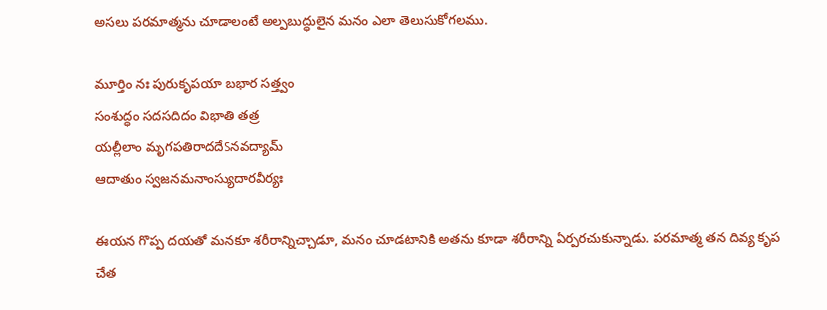అసలు పరమాత్మను చూడాలంటే అల్పబుద్ధులైన మనం ఎలా తెలుసుకోగలము.

మూర్తిం నః పురుకృపయా బభార సత్త్వం
సంశుద్ధం సదసదిదం విభాతి తత్ర
యల్లీలాం మృగపతిరాదదేऽనవద్యామ్
ఆదాతుం స్వజనమనాంస్యుదారవీర్యః

ఈయన గొప్ప దయతో మనకూ శరీరాన్నిచ్చాడూ, మనం చూడటానికి అతను కూడా శరీరాన్ని ఏర్పరచుకున్నాడు. పరమాత్మ తన దివ్య కృప చేత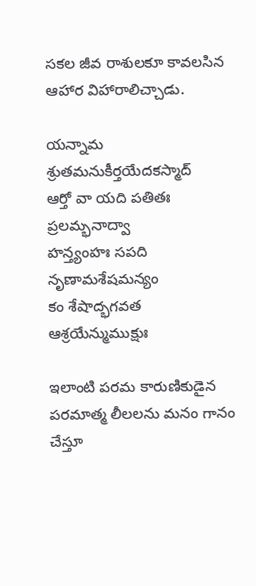సకల జీవ రాశులకూ కావలసిన ఆహార విహారాలిచ్చాడు.

యన్నామ శ్రుతమనుకీర్తయేదకస్మాద్
ఆర్తో వా యది పతితః ప్రలమ్భనాద్వా
హన్త్యంహః సపది నృణామశేషమన్యం
కం శేషాద్భగవత ఆశ్రయేన్ముముక్షుః

ఇలాంటి పరమ కారుణికుడైన పరమాత్మ లీలలను మనం గానం చేస్తూ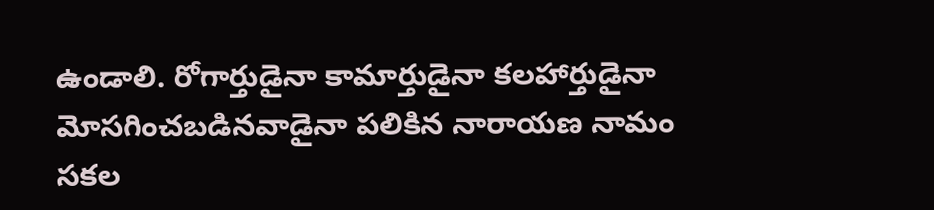ఉండాలి. రోగార్తుడైనా కామార్తుడైనా కలహార్తుడైనా మోసగించబడినవాడైనా పలికిన నారాయణ నామం సకల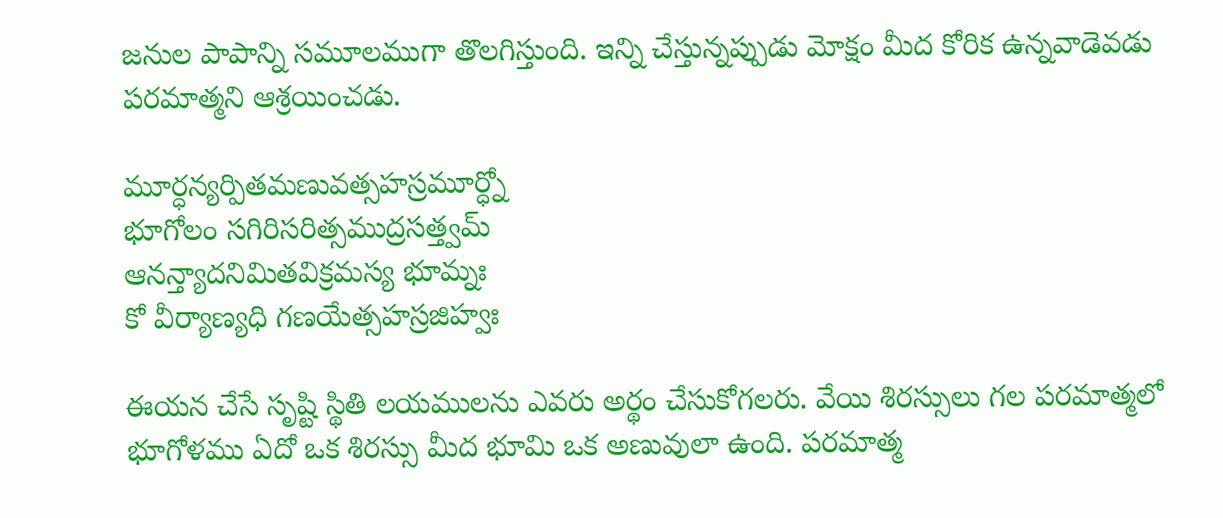జనుల పాపాన్ని సమూలముగా తొలగిస్తుంది. ఇన్ని చేస్తున్నప్పుడు మోక్షం మీద కోరిక ఉన్నవాడెవడు పరమాత్మని ఆశ్రయించడు.

మూర్ధన్యర్పితమణువత్సహస్రమూర్ధ్నో
భూగోలం సగిరిసరిత్సముద్రసత్త్వమ్
ఆనన్త్యాదనిమితవిక్రమస్య భూమ్నః
కో వీర్యాణ్యధి గణయేత్సహస్రజిహ్వః

ఈయన చేసే సృష్టి స్థితి లయములను ఎవరు అర్థం చేసుకోగలరు. వేయి శిరస్సులు గల పరమాత్మలో భూగోళము ఏదో ఒక శిరస్సు మీద భూమి ఒక అణువులా ఉంది. పరమాత్మ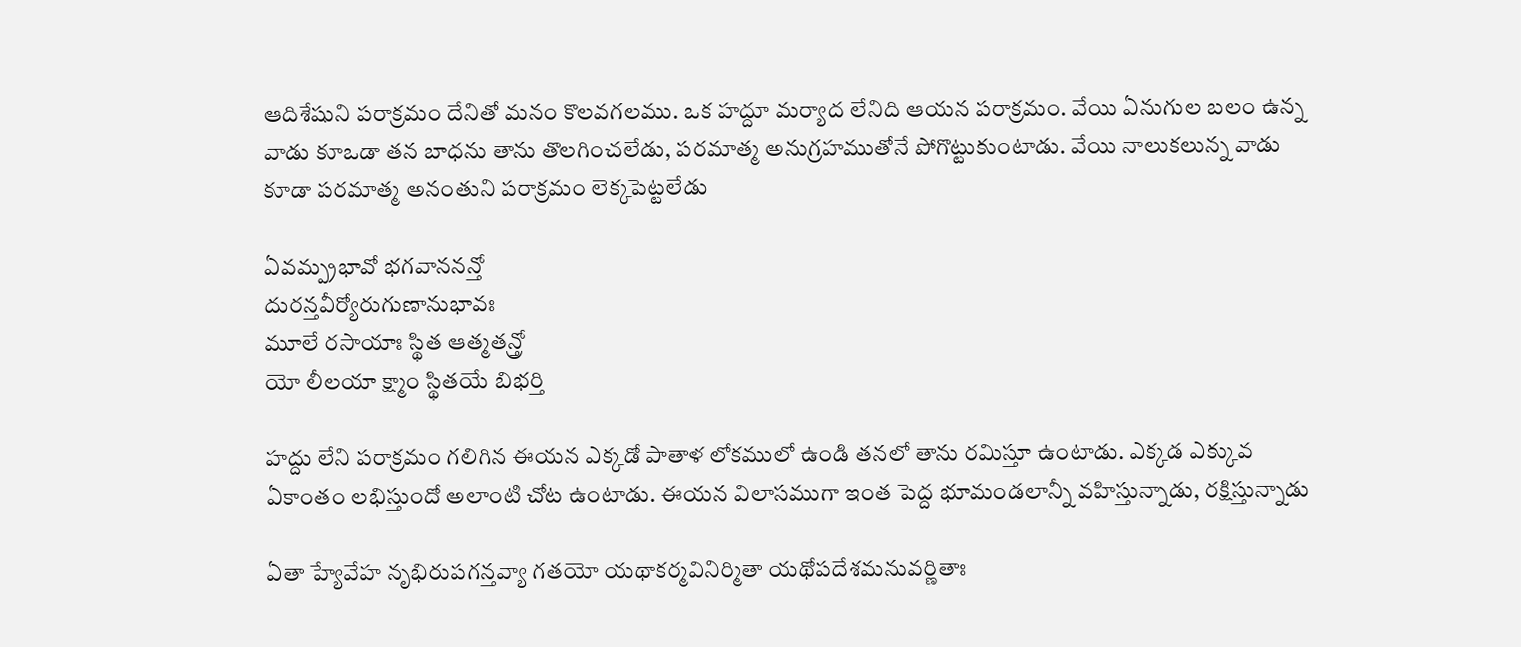ఆదిశేషుని పరాక్రమం దేనితో మనం కొలవగలము. ఒక హద్దూ మర్యాద లేనిది ఆయన పరాక్రమం. వేయి ఏనుగుల బలం ఉన్న వాడు కూఒడా తన బాధను తాను తొలగించలేడు, పరమాత్మ అనుగ్రహముతోనే పోగొట్టుకుంటాడు. వేయి నాలుకలున్న వాడు కూడా పరమాత్మ అనంతుని పరాక్రమం లెక్కపెట్టలేడు

ఏవమ్ప్రభావో భగవాననన్తో
దురన్తవీర్యోరుగుణానుభావః
మూలే రసాయాః స్థిత ఆత్మతన్త్రో
యో లీలయా క్ష్మాం స్థితయే బిభర్తి

హద్దు లేని పరాక్రమం గలిగిన ఈయన ఎక్కడో పాతాళ లోకములో ఉండి తనలో తాను రమిస్తూ ఉంటాడు. ఎక్కడ ఎక్కువ ఏకాంతం లభిస్తుందో అలాంటి చోట ఉంటాడు. ఈయన విలాసముగా ఇంత పెద్ద భూమండలాన్నీ వహిస్తున్నాడు, రక్షిస్తున్నాడు

ఏతా హ్యేవేహ నృభిరుపగన్తవ్యా గతయో యథాకర్మవినిర్మితా యథోపదేశమనువర్ణితాః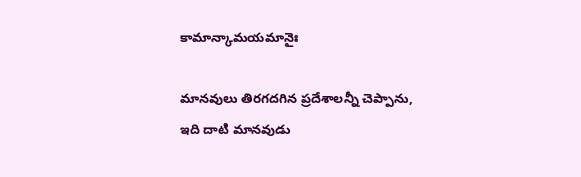కామాన్కామయమానైః

మానవులు తిరగదగిన ప్రదేశాలన్నీ చెప్పాను, ఇది దాటి మానవుడు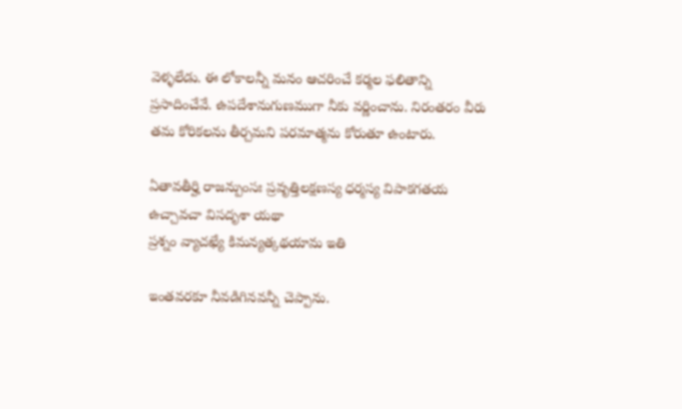వెళ్ళలేడు. ఈ లోకాలన్నీ మనం ఆచరించే కర్మల ఫలితాన్ని ప్రసాదించేవే. ఉపదేశానుగుణముగా నీకు వర్ణించాను. నిరంతరం వీరు తమ కోరికలను తీర్చమని పరమాత్మను కోరుతూ ఉంటారు.

ఏతావతీర్హి రాజన్పుంసః ప్రవృత్తిలక్షణస్య ధర్మస్య విపాకగతయ ఉచ్చావచా విసదృశా యథా
ప్రశ్నం వ్యాచఖ్యే కిమన్యత్కథయామ ఇతి

ఇంతవరకూ నీవడిగినవన్నీ చెప్పాను.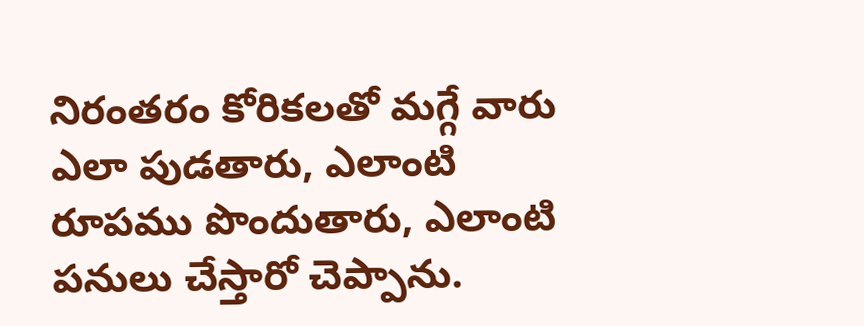నిరంతరం కోరికలతో మగ్గే వారు ఎలా పుడతారు, ఎలాంటి రూపము పొందుతారు, ఎలాంటి పనులు చేస్తారో చెప్పాను.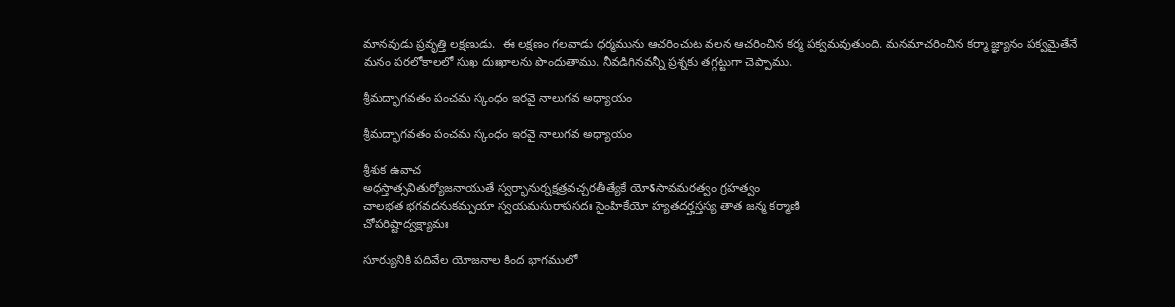మానవుడు ప్రవృత్తి లక్షణుడు.  ఈ లక్షణం గలవాడు ధర్మమును ఆచరించుట వలన ఆచరించిన కర్మ పక్వమవుతుంది. మనమాచరించిన కర్మా జ్ఞ్యానం పక్వమైతేనే మనం పరలోకాలలో సుఖ దుఃఖాలను పొందుతాము. నీవడిగినవన్నీ ప్రశ్నకు తగ్గట్టుగా చెప్పాము.

శ్రీమద్భాగవతం పంచమ స్కంధం ఇరవై నాలుగవ అధ్యాయం

శ్రీమద్భాగవతం పంచమ స్కంధం ఇరవై నాలుగవ అధ్యాయం

శ్రీశుక ఉవాచ
అధస్తాత్సవితుర్యోజనాయుతే స్వర్భానుర్నక్షత్రవచ్చరతీత్యేకే యోऽసావమరత్వం గ్రహత్వం
చాలభత భగవదనుకమ్పయా స్వయమసురాపసదః సైంహికేయో హ్యతదర్హస్తస్య తాత జన్మ కర్మాణి
చోపరిష్టాద్వక్ష్యామః

సూర్యునికి పదివేల యోజనాల కింద భాగములో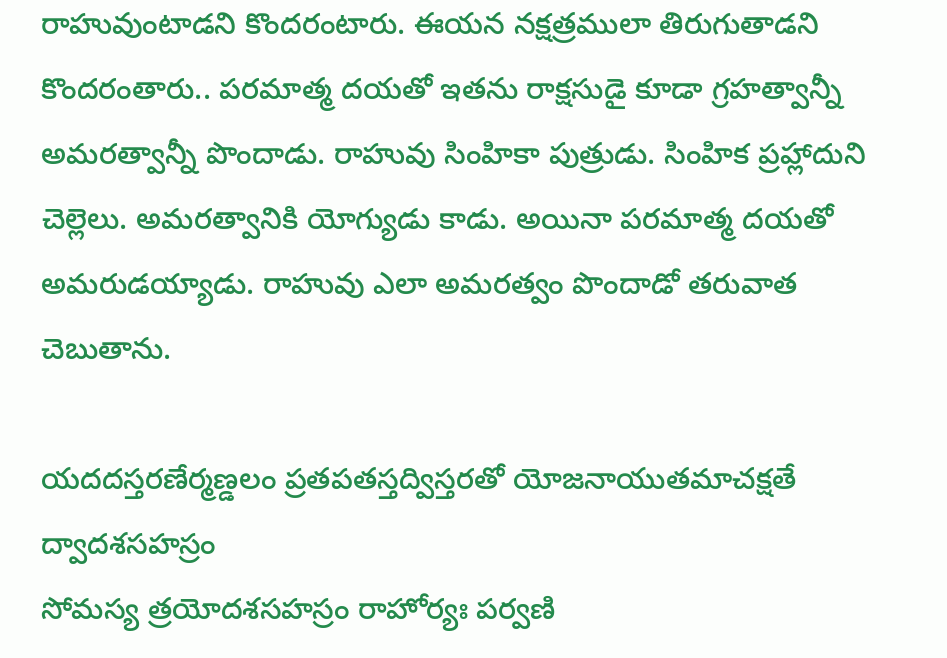రాహువుంటాడని కొందరంటారు. ఈయన నక్షత్రములా తిరుగుతాడని కొందరంతారు.. పరమాత్మ దయతో ఇతను రాక్షసుడై కూడా గ్రహత్వాన్నీ అమరత్వాన్నీ పొందాడు. రాహువు సింహికా పుత్రుడు. సింహిక ప్రహ్లాదుని చెల్లెలు. అమరత్వానికి యోగ్యుడు కాడు. అయినా పరమాత్మ దయతో అమరుడయ్యాడు. రాహువు ఎలా అమరత్వం పొందాడో తరువాత చెబుతాను.

యదదస్తరణేర్మణ్డలం ప్రతపతస్తద్విస్తరతో యోజనాయుతమాచక్షతే ద్వాదశసహస్రం
సోమస్య త్రయోదశసహస్రం రాహోర్యః పర్వణి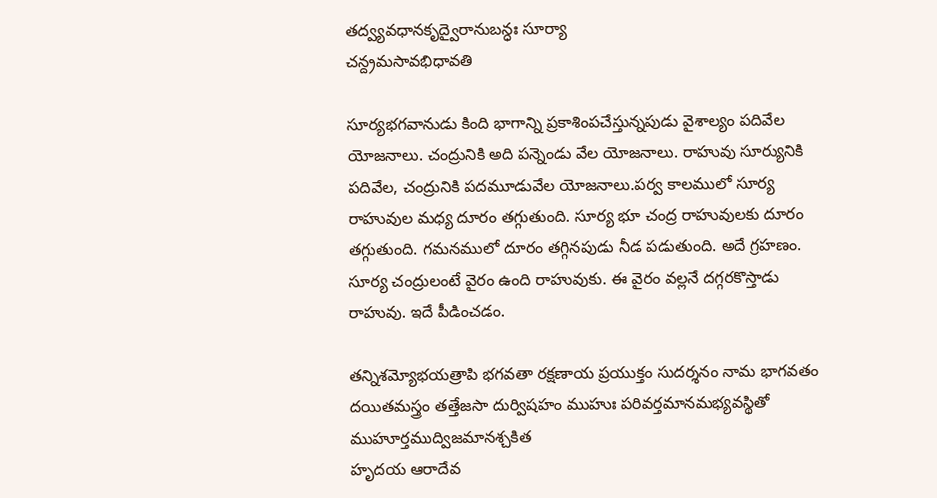తద్వ్యవధానకృద్వైరానుబన్ధః సూర్యా
చన్ద్రమసావభిధావతి

సూర్యభగవానుడు కింది భాగాన్ని ప్రకాశింపచేస్తున్నపుడు వైశాల్యం పదివేల యోజనాలు. చంద్రునికి అది పన్నెండు వేల యోజనాలు. రాహువు సూర్యునికి పదివేల, చంద్రునికి పదమూడువేల యోజనాలు.పర్వ కాలములో సూర్య రాహువుల మధ్య దూరం తగ్గుతుంది. సూర్య భూ చంద్ర రాహువులకు దూరం తగ్గుతుంది. గమనములో దూరం తగ్గినపుడు నీడ పడుతుంది. అదే గ్రహణం. సూర్య చంద్రులంటే వైరం ఉంది రాహువుకు. ఈ వైరం వల్లనే దగ్గరకొస్తాడు రాహువు. ఇదే పీడించడం.

తన్నిశమ్యోభయత్రాపి భగవతా రక్షణాయ ప్రయుక్తం సుదర్శనం నామ భాగవతం
దయితమస్త్రం తత్తేజసా దుర్విషహం ముహుః పరివర్తమానమభ్యవస్థితో ముహూర్తముద్విజమానశ్చకిత
హృదయ ఆరాదేవ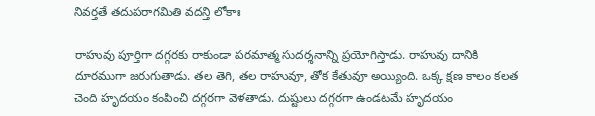నివర్తతే తదుపరాగమితి వదన్తి లోకాః

రాహువు పూర్తిగా దగ్గరకు రాకుండా పరమాత్మ సుదర్శనాన్ని ప్రయోగిస్తాడు. రాహువు దానికి దూరముగా జరుగుతాడు. తల తెగి, తల రాహువూ, తోక కేతువూ అయ్యింది. ఒక్క క్షణ కాలం కలత చెంది హృదయం కంపించి దగ్గరగా వెళతాడు. దుష్టులు దగ్గరగా ఉండటమే హృదయం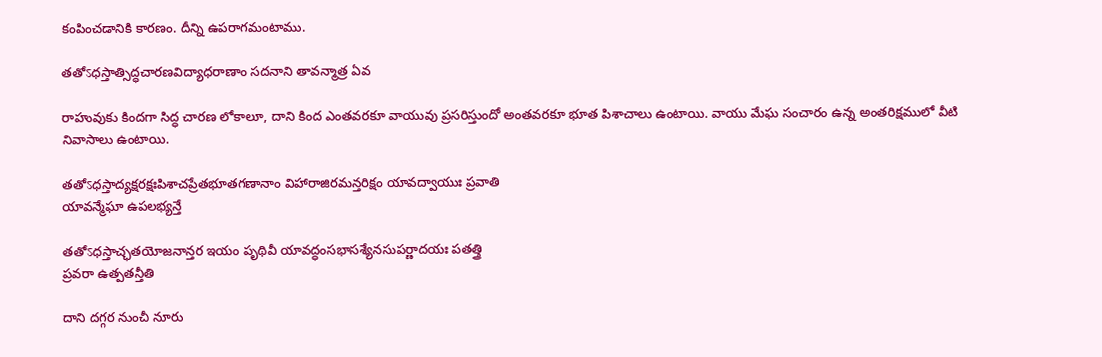కంపించడానికి కారణం. దీన్ని ఉపరాగమంటాము.

తతోऽధస్తాత్సిద్ధచారణవిద్యాధరాణాం సదనాని తావన్మాత్ర ఏవ

రాహువుకు కిందగా సిద్ధ చారణ లోకాలూ, దాని కింద ఎంతవరకూ వాయువు ప్రసరిస్తుందో అంతవరకూ భూత పిశాచాలు ఉంటాయి. వాయు మేఘ సంచారం ఉన్న అంతరిక్షములో వీటి నివాసాలు ఉంటాయి.

తతోऽధస్తాద్యక్షరక్షఃపిశాచప్రేతభూతగణానాం విహారాజిరమన్తరిక్షం యావద్వాయుః ప్రవాతి
యావన్మేఘా ఉపలభ్యన్తే

తతోऽధస్తాచ్ఛతయోజనాన్తర ఇయం పృథివీ యావద్ధంసభాసశ్యేనసుపర్ణాదయః పతత్త్రి
ప్రవరా ఉత్పతన్తీతి

దాని దగ్గర నుంచీ నూరు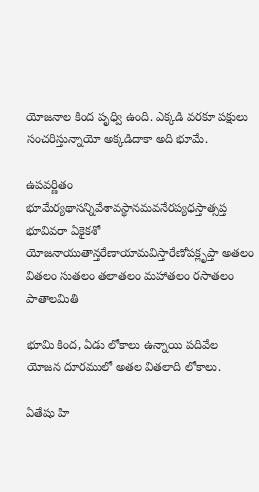యోజనాల కింద పృధ్వి ఉంది. ఎక్కడి వరకూ పక్షులు సంచరిస్తున్నాయో అక్కడిదాకా అది భూమే.

ఉపవర్ణితం భూమేర్యథాసన్నివేశావస్థానమవనేరప్యధస్తాత్సప్త భూవివరా ఏకైకశో
యోజనాయుతాన్తరేణాయామవిస్తారేణోపక్లృప్తా అతలం వితలం సుతలం తలాతలం మహాతలం రసాతలం
పాతాలమితి

భూమి కింద, ఏడు లోకాలు ఉన్నాయి పదివేల యోజన దూరములో అతల వితలాది లోకాలు.

ఏతేషు హి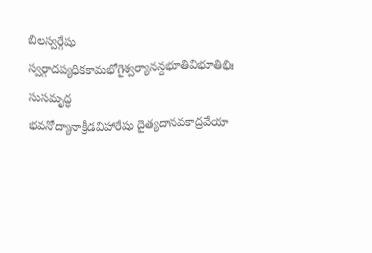బిలస్వర్గేషు స్వర్గాదప్యధికకామభోగైశ్వర్యానన్దభూతివిభూతిభిః సుసమృద్ధ
భవనోద్యానాక్రీడవిహారేషు దైత్యదానవకాద్రవేయా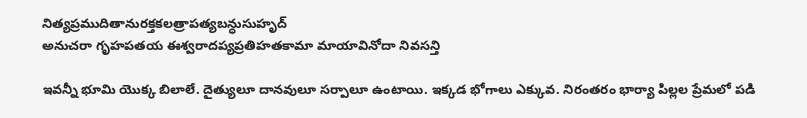నిత్యప్రముదితానురక్తకలత్రాపత్యబన్ధుసుహృద్
అనుచరా గృహపతయ ఈశ్వరాదప్యప్రతిహతకామా మాయావినోదా నివసన్తి

ఇవన్నీ భూమి యొక్క బిలాలే. దైత్యులూ దానవులూ సర్పాలూ ఉంటాయి. ఇక్కడ భోగాలు ఎక్కువ. నిరంతరం భార్యా పిల్లల ప్రేమలో పడి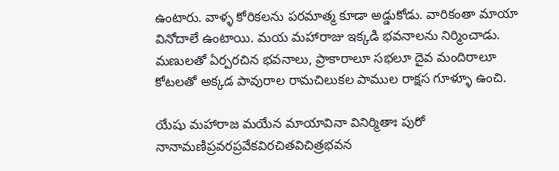ఉంటారు. వాళ్ళ కోరికలను పరమాత్మ కూడా అడ్డుకోడు. వారికంతా మాయా వినోదాలే ఉంటాయి. మయ మహారాజు ఇక్కడి భవనాలను నిర్మించాడు. మణులతో ఏర్పరచిన భవనాలు, ప్రాకారాలూ సభలూ దైవ మందిరాలూ కోటలతో అక్కడ పావురాల రామచిలుకల పాముల రాక్షస గూళ్ళూ ఉంచి.

యేషు మహారాజ మయేన మాయావినా వినిర్మితాః పురో నానామణిప్రవరప్రవేకవిరచితవిచిత్రభవన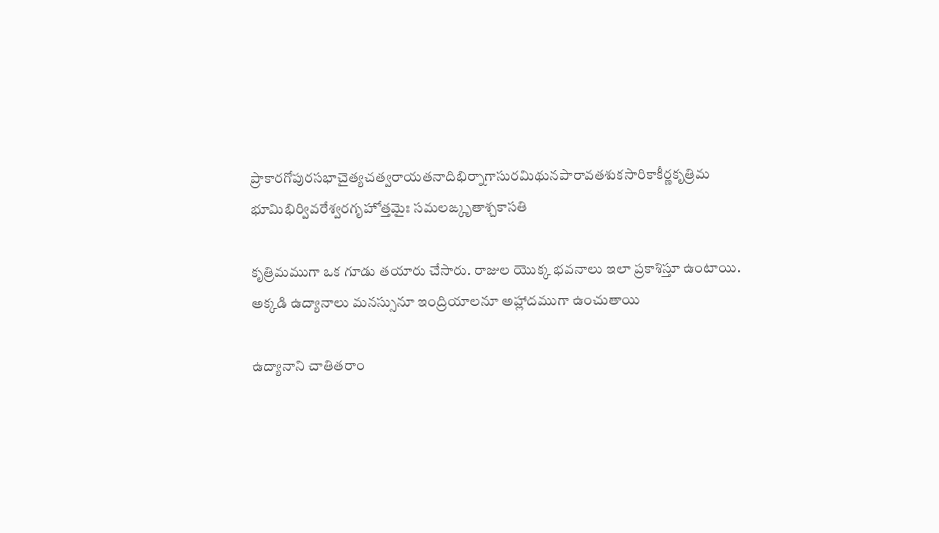ప్రాకారగోపురసభాచైత్యచత్వరాయతనాదిభిర్నాగాసురమిథునపారావతశుకసారికాకీర్ణకృత్రిమ
భూమిభిర్వివరేశ్వరగృహోత్తమైః సమలఙ్కృతాశ్చకాసతి

కృత్రిమముగా ఒక గూడు తయారు చేసారు. రాజుల యొక్క భవనాలు ఇలా ప్రకాశిస్తూ ఉంటాయి. అక్కడి ఉద్యానాలు మనస్సునూ ఇంద్రియాలనూ అహ్లాదముగా ఉంచుతాయి

ఉద్యానాని చాతితరాం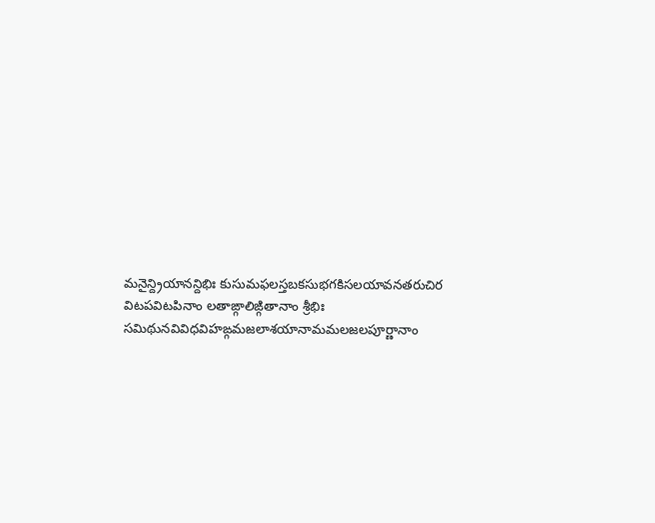మనైన్ద్రియానన్దిభిః కుసుమఫలస్తబకసుభగకిసలయావనతరుచిర
విటపవిటపినాం లతాఙ్గాలిఙ్గితానాం శ్రీభిః సమిథునవివిధవిహఙ్గమజలాశయానామమలజలపూర్ణానాం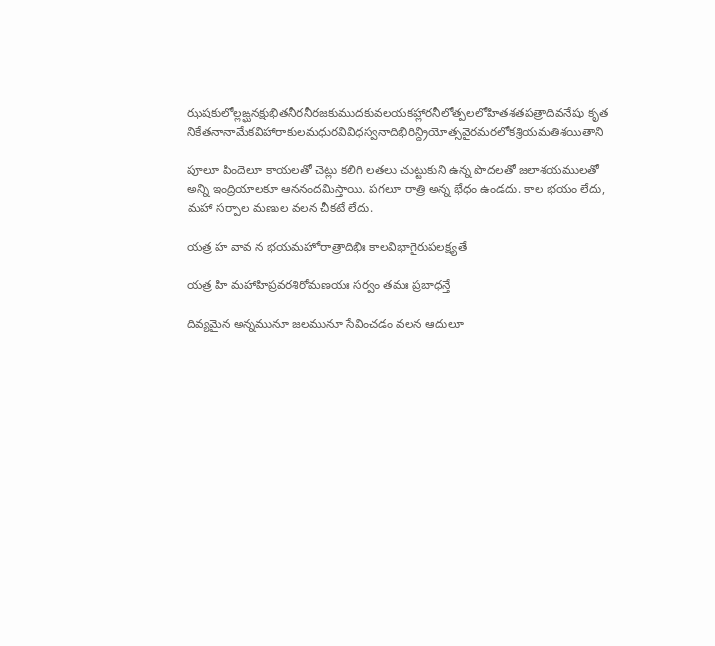ఝషకులోల్లఙ్ఘనక్షుభితనీరనీరజకుముదకువలయకహ్లారనీలోత్పలలోహితశతపత్రాదివనేషు కృత
నికేతనానామేకవిహారాకులమధురవివిధస్వనాదిభిరిన్ద్రియోత్సవైరమరలోకశ్రియమతిశయితాని

పూలూ పిందెలూ కాయలతో చెట్లు కలిగి లతలు చుట్టుకుని ఉన్న పొదలతో జలాశయములతో అన్ని ఇంద్రియాలకూ ఆననందమిస్తాయి. పగలూ రాత్రి అన్న భేధం ఉండదు. కాల భయం లేదు, మహా సర్పాల మణుల వలన చీకటే లేదు.

యత్ర హ వావ న భయమహోరాత్రాదిభిః కాలవిభాగైరుపలక్ష్యతే

యత్ర హి మహాహిప్రవరశిరోమణయః సర్వం తమః ప్రబాధన్తే

దివ్యమైన అన్నమునూ జలమునూ సేవించడం వలన ఆదులూ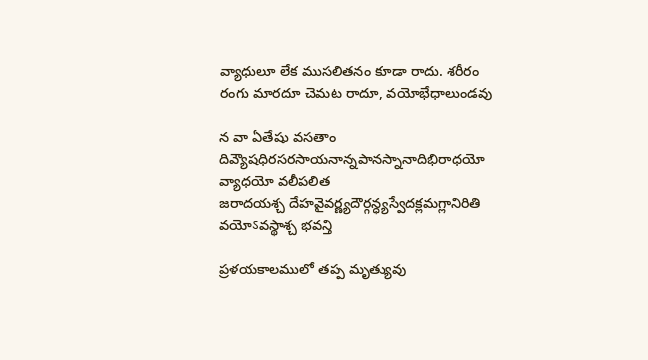వ్యాధులూ లేక ముసలితనం కూడా రాదు. శరీరం రంగు మారదూ చెమట రాదూ, వయోభేధాలుండవు

న వా ఏతేషు వసతాం దివ్యౌషధిరసరసాయనాన్నపానస్నానాదిభిరాధయో వ్యాధయో వలీపలిత
జరాదయశ్చ దేహవైవర్ణ్యదౌర్గన్ధ్యస్వేదక్లమగ్లానిరితి వయోऽవస్థాశ్చ భవన్తి

ప్రళయకాలములో తప్ప మృత్యువు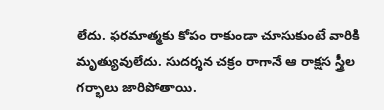లేదు. ఫరమాత్మకు కోపం రాకుండా చూసుకుంటే వారికి మృత్యువులేదు. సుదర్శన చక్రం రాగానే ఆ రాక్షస స్త్రీల గర్భాలు జారిపోతాయి.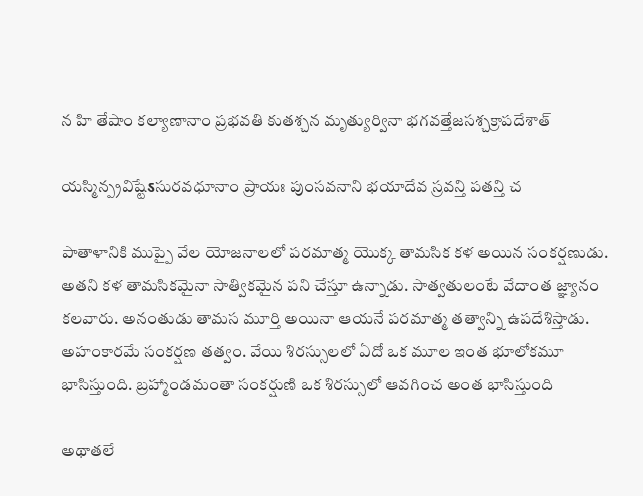న హి తేషాం కల్యాణానాం ప్రభవతి కుతశ్చన మృత్యుర్వినా భగవత్తేజసశ్చక్రాపదేశాత్

యస్మిన్ప్రవిష్టేऽసురవధూనాం ప్రాయః పుంసవనాని భయాదేవ స్రవన్తి పతన్తి చ

పాతాళానికి ముప్పై వేల యోజనాలలో పరమాత్మ యొక్క తామసిక కళ అయిన సంకర్షణుడు. అతని కళ తామసికమైనా సాత్వికమైన పని చేస్తూ ఉన్నాడు. సాత్వతులంటే వేదాంత జ్ఞ్యానం కలవారు. అనంతుడు తామస మూర్తి అయినా ఆయనే పరమాత్మ తత్వాన్ని ఉపదేశిస్తాడు. అహంకారమే సంకర్షణ తత్వం. వేయి శిరస్సులలో ఏదో ఒక మూల ఇంత భూలోకమూ భాసిస్తుంది. బ్రహ్మాండమంతా సంకర్షుణి ఒక శిరస్సులో ఆవగించ అంత భాసిస్తుంది

అథాతలే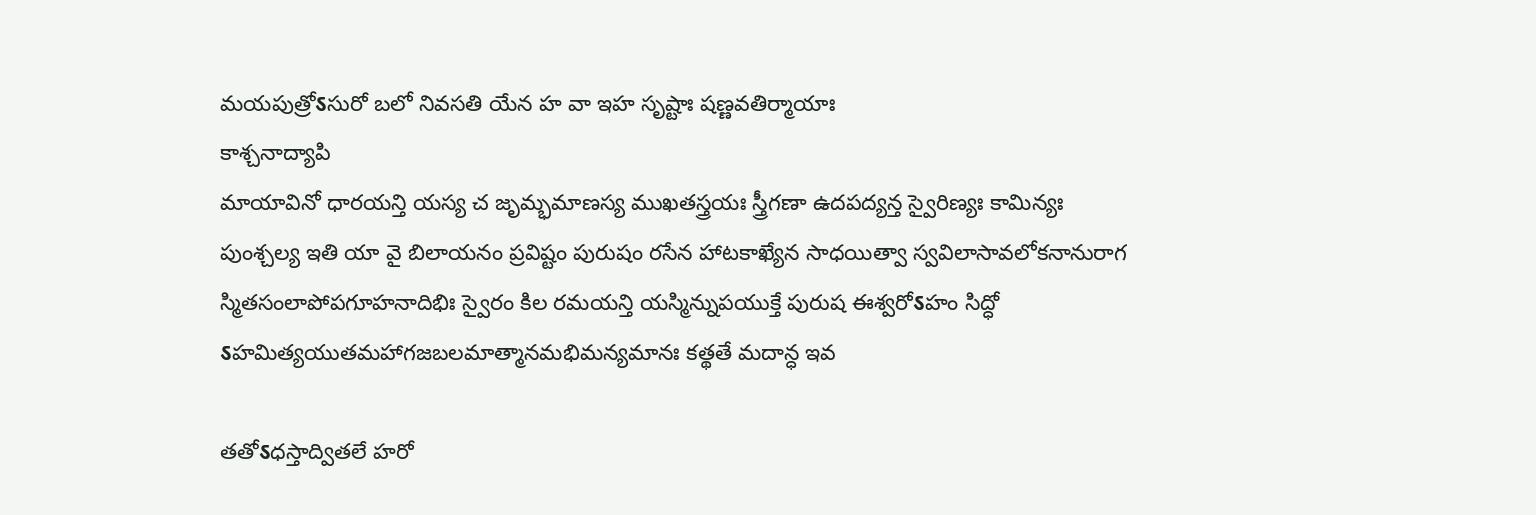మయపుత్రోऽసురో బలో నివసతి యేన హ వా ఇహ సృష్టాః షణ్ణవతిర్మాయాః
కాశ్చనాద్యాపి
మాయావినో ధారయన్తి యస్య చ జృమ్భమాణస్య ముఖతస్త్రయః స్త్రీగణా ఉదపద్యన్త స్వైరిణ్యః కామిన్యః
పుంశ్చల్య ఇతి యా వై బిలాయనం ప్రవిష్టం పురుషం రసేన హాటకాఖ్యేన సాధయిత్వా స్వవిలాసావలోకనానురాగ
స్మితసంలాపోపగూహనాదిభిః స్వైరం కిల రమయన్తి యస్మిన్నుపయుక్తే పురుష ఈశ్వరోऽహం సిద్ధో
ऽహమిత్యయుతమహాగజబలమాత్మానమభిమన్యమానః కత్థతే మదాన్ధ ఇవ

తతోऽధస్తాద్వితలే హరో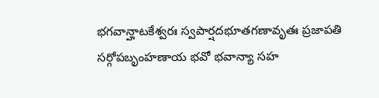భగవాన్హాటకేశ్వరః స్వపార్షదభూతగణావృతః ప్రజాపతి
సర్గోపబృంహణాయ భవో భవాన్యా సహ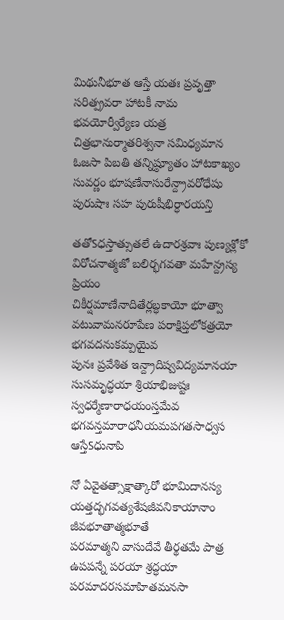మిథునీభూత ఆస్తే యతః ప్రవృత్తా సరిత్ప్రవరా హాటకీ నామ
భవయోర్వీర్యేణ యత్ర చిత్రభానుర్మాతరిశ్వనా సమిధ్యమాన ఓజసా పిబతి తన్నిష్ఠ్యూతం హాటకాఖ్యం
సువర్ణం భూషణేనాసురేన్ద్రావరోధేషు పురుషాః సహ పురుషీభిర్ధారయన్తి

తతోऽధస్తాత్సుతలే ఉదారశ్రవాః పుణ్యశ్లోకో విరోచనాత్మజో బలిర్భగవతా మహేన్ద్రస్య ప్రియం
చికీర్షమాణేనాదితేర్లబ్ధకాయో భూత్వా వటువామనరూపేణ పరాక్షిప్తలోకత్రయో భగవదనుకమ్పయైవ
పునః ప్రవేశిత ఇన్ద్రాదిష్వవిద్యమానయా సుసమృద్ధయా శ్రియాభిజుష్టః స్వధర్మేణారాధయంస్తమేవ
భగవన్తమారాధనీయమపగతసాధ్వస ఆస్తేऽధునాపి

నో ఏవైతత్సాక్షాత్కారో భూమిదానస్య యత్తద్భగవత్యశేషజీవనికాయానాం జీవభూతాత్మభూతే
పరమాత్మని వాసుదేవే తీర్థతమే పాత్ర ఉపపన్నే పరయా శ్రద్ధయా పరమాదరసమాహితమనసా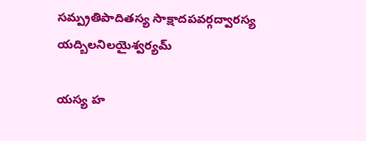సమ్ప్రతిపాదితస్య సాక్షాదపవర్గద్వారస్య యద్బిలనిలయైశ్వర్యమ్

యస్య హ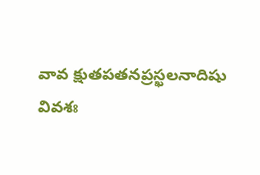వావ క్షుతపతనప్రస్ఖలనాదిషు వివశః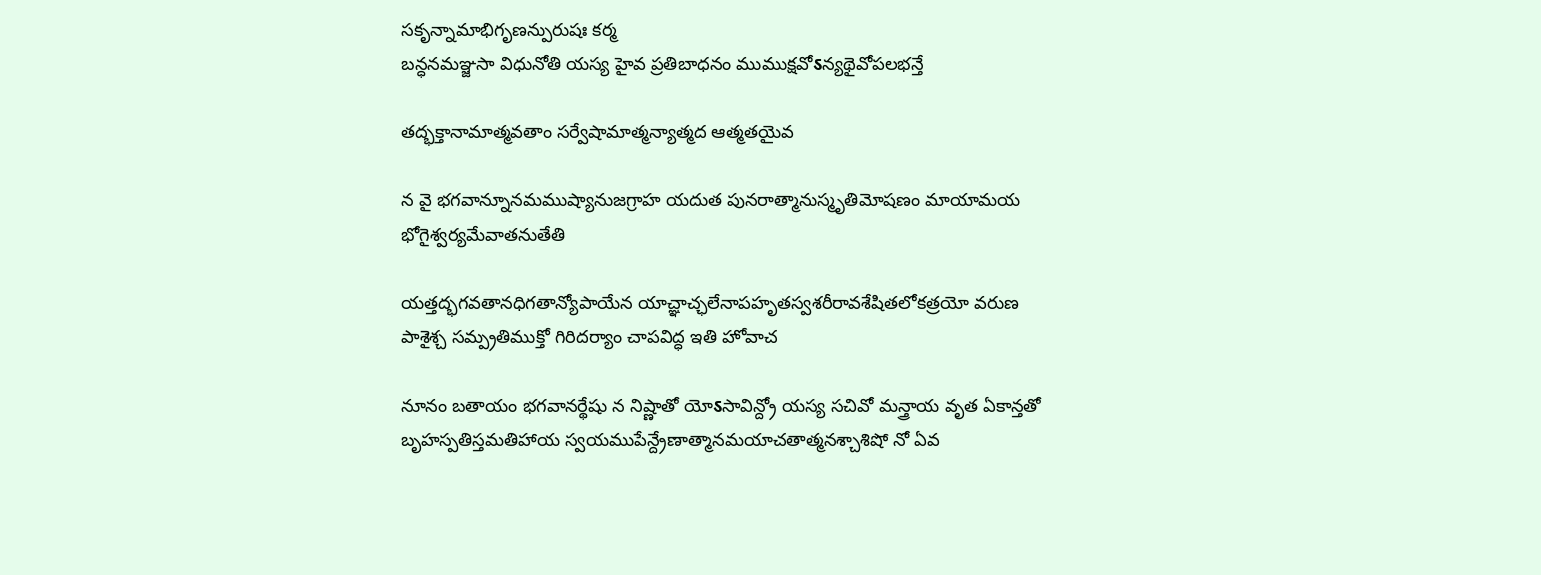సకృన్నామాభిగృణన్పురుషః కర్మ
బన్ధనమఞ్జసా విధునోతి యస్య హైవ ప్రతిబాధనం ముముక్షవోऽన్యథైవోపలభన్తే

తద్భక్తానామాత్మవతాం సర్వేషామాత్మన్యాత్మద ఆత్మతయైవ

న వై భగవాన్నూనమముష్యానుజగ్రాహ యదుత పునరాత్మానుస్మృతిమోషణం మాయామయ
భోగైశ్వర్యమేవాతనుతేతి

యత్తద్భగవతానధిగతాన్యోపాయేన యాచ్ఞాచ్ఛలేనాపహృతస్వశరీరావశేషితలోకత్రయో వరుణ
పాశైశ్చ సమ్ప్రతిముక్తో గిరిదర్యాం చాపవిద్ధ ఇతి హోవాచ

నూనం బతాయం భగవానర్థేషు న నిష్ణాతో యోऽసావిన్ద్రో యస్య సచివో మన్త్రాయ వృత ఏకాన్తతో
బృహస్పతిస్తమతిహాయ స్వయముపేన్ద్రేణాత్మానమయాచతాత్మనశ్చాశిషో నో ఏవ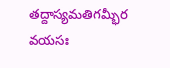తద్దాస్యమతిగమ్భీర
వయసః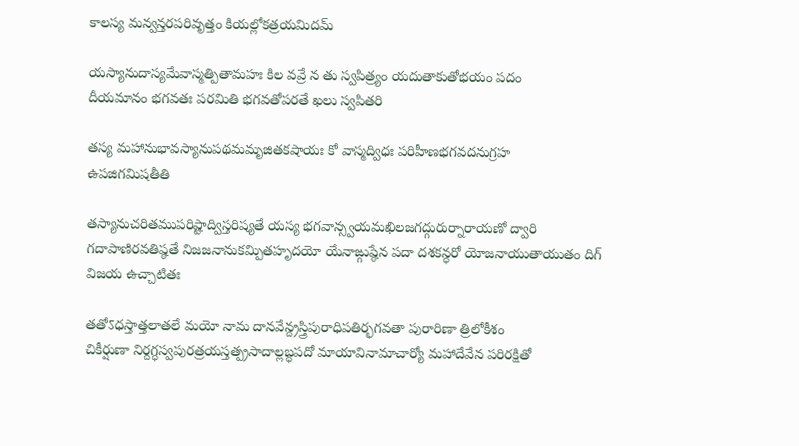కాలస్య మన్వన్తరపరివృత్తం కియల్లోకత్రయమిదమ్

యస్యానుదాస్యమేవాస్మత్పితామహః కిల వవ్రే న తు స్వపిత్ర్యం యదుతాకుతోభయం పదం
దీయమానం భగవతః పరమితి భగవతోపరతే ఖలు స్వపితరి

తస్య మహానుభావస్యానుపథమమృజితకషాయః కో వాస్మద్విధః పరిహీణభగవదనుగ్రహ
ఉపజిగమిషతీతి

తస్యానుచరితముపరిష్టాద్విస్తరిష్యతే యస్య భగవాన్స్వయమఖిలజగద్గురుర్నారాయణో ద్వారి
గదాపాణిరవతిష్ఠతే నిజజనానుకమ్పితహృదయో యేనాఙ్గుష్ఠేన పదా దశకన్ధరో యోజనాయుతాయుతం దిగ్
విజయ ఉచ్చాటితః

తతోऽధస్తాత్తలాతలే మయో నామ దానవేన్ద్రస్త్రిపురాధిపతిర్భగవతా పురారిణా త్రిలోకీశం
చికీర్షుణా నిర్దగ్ధస్వపురత్రయస్తత్ప్రసాదాల్లబ్ధపదో మాయావినామాచార్యో మహాదేవేన పరిరక్షితో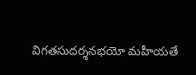విగతసుదర్శనభయో మహీయతే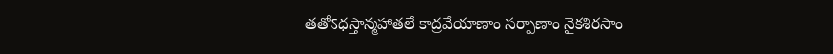తతోऽధస్తాన్మహాతలే కాద్రవేయాణాం సర్పాణాం నైకశిరసాం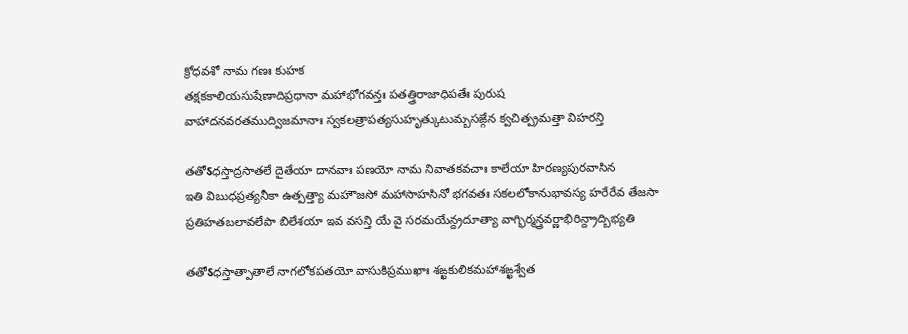క్రోధవశో నామ గణః కుహక
తక్షకకాలియసుషేణాదిప్రధానా మహాభోగవన్తః పతత్త్రిరాజాధిపతేః పురుష
వాహాదనవరతముద్విజమానాః స్వకలత్రాపత్యసుహృత్కుటుమ్బసఙ్గేన క్వచిత్ప్రమత్తా విహరన్తి

తతోऽధస్తాద్రసాతలే దైతేయా దానవాః పణయో నామ నివాతకవచాః కాలేయా హిరణ్యపురవాసిన
ఇతి విబుధప్రత్యనీకా ఉత్పత్త్యా మహౌజసో మహాసాహసినో భగవతః సకలలోకానుభావస్య హరేరేవ తేజసా
ప్రతిహతబలావలేపా బిలేశయా ఇవ వసన్తి యే వై సరమయేన్ద్రదూత్యా వాగ్భిర్మన్త్రవర్ణాభిరిన్ద్రాద్బిభ్యతి

తతోऽధస్తాత్పాతాలే నాగలోకపతయో వాసుకిప్రముఖాః శఙ్ఖకులికమహాశఙ్ఖశ్వేత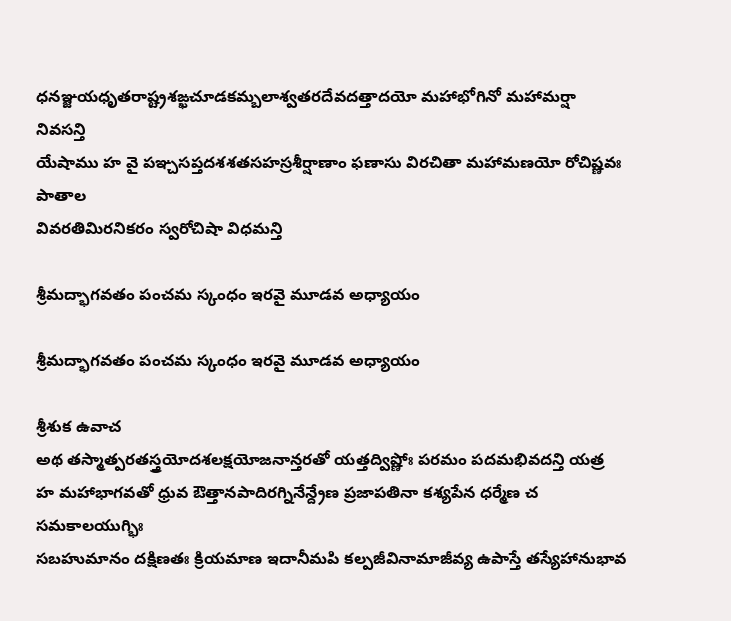ధనఞ్జయధృతరాష్ట్రశఙ్ఖచూడకమ్బలాశ్వతరదేవదత్తాదయో మహాభోగినో మహామర్షా నివసన్తి
యేషాము హ వై పఞ్చసప్తదశశతసహస్రశీర్షాణాం ఫణాసు విరచితా మహామణయో రోచిష్ణవః పాతాల
వివరతిమిరనికరం స్వరోచిషా విధమన్తి

శ్రీమద్భాగవతం పంచమ స్కంధం ఇరవై మూడవ అధ్యాయం

శ్రీమద్భాగవతం పంచమ స్కంధం ఇరవై మూడవ అధ్యాయం

శ్రీశుక ఉవాచ
అథ తస్మాత్పరతస్త్రయోదశలక్షయోజనాన్తరతో యత్తద్విష్ణోః పరమం పదమభివదన్తి యత్ర
హ మహాభాగవతో ధ్రువ ఔత్తానపాదిరగ్నినేన్ద్రేణ ప్రజాపతినా కశ్యపేన ధర్మేణ చ సమకాలయుగ్భిః
సబహుమానం దక్షిణతః క్రియమాణ ఇదానీమపి కల్పజీవినామాజీవ్య ఉపాస్తే తస్యేహానుభావ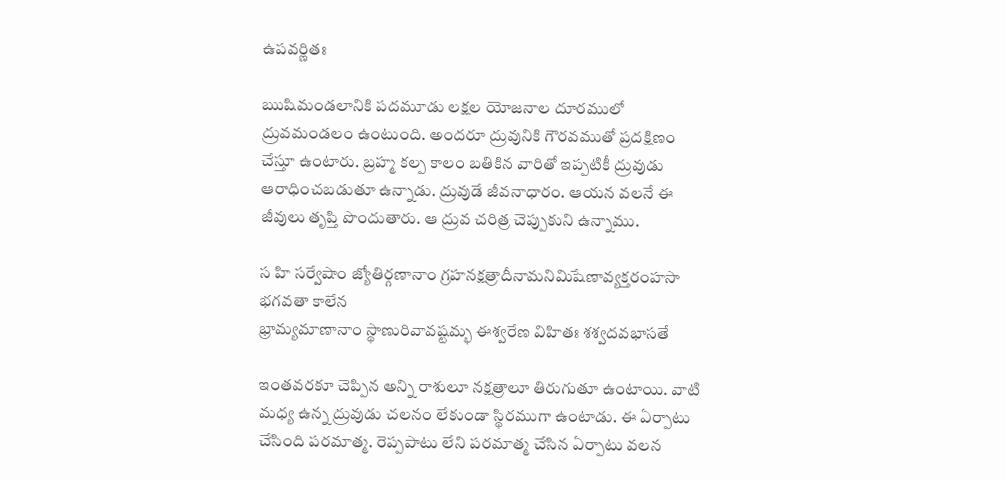ఉపవర్ణితః

ఋషిమండలానికి పదమూడు లక్షల యోజనాల దూరములో ద్రువమండలం ఉంటుంది. అందరూ ద్రువునికి గౌరవముతో ప్రదక్షిణం చేస్తూ ఉంటారు. బ్రహ్మ కల్ప కాలం బతికిన వారితో ఇప్పటికీ ద్రువుడు ఆరాధించబడుతూ ఉన్నాడు. ద్రువుడే జీవనాధారం. ఆయన వలనే ఈ జీవులు తృప్తి పొందుతారు. ఆ ద్రువ చరిత్ర చెప్పుకుని ఉన్నాము.

స హి సర్వేషాం జ్యోతిర్గణానాం గ్రహనక్షత్రాదీనామనిమిషేణావ్యక్తరంహసా భగవతా కాలేన
భ్రామ్యమాణానాం స్థాణురివావష్టమ్భ ఈశ్వరేణ విహితః శశ్వదవభాసతే

ఇంతవరకూ చెప్పిన అన్ని రాశులూ నక్షత్రాలూ తిరుగుతూ ఉంటాయి. వాటి మధ్య ఉన్న ద్రువుడు చలనం లేకుండా స్థిరముగా ఉంటాడు. ఈ ఏర్పాటు చేసింది పరమాత్మ. రెప్పపాటు లేని పరమాత్మ చేసిన ఏర్పాటు వలన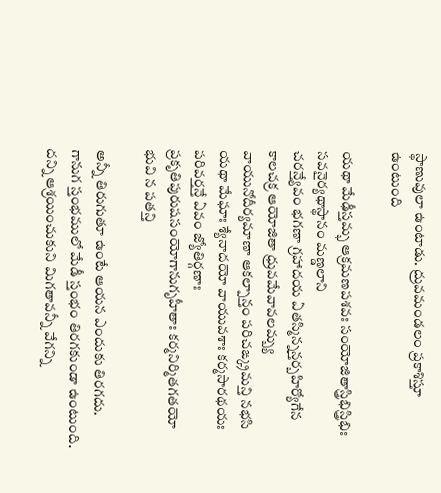స్థాణువులా ఉంటాడు. ద్రువమండలం ప్రకాశిస్తూ ఉంటుంది

యథా మేఢీస్తమ్భ ఆక్రమణపశవః సంయోజితాస్త్రిభిస్త్రిభిః సవనైర్యథాస్థానం మణ్డలాని
చరన్త్యేవం భగణా గ్రహాదయ ఏతస్మిన్నన్తర్బహిర్యోగేన కాలచక్ర ఆయోజితా ధ్రువమేవావలమ్బ్య
వాయునోదీర్యమాణా ఆకల్పాన్తం పరిచఙ్క్రమన్తి నభసి యథా మేఘాః శ్యేనాదయో వాయువశాః కర్మసారథయః
పరివర్తన్తే ఏవం జ్యోతిర్గణాః ప్రకృతిపురుషసంయోగానుగృహీతాః కర్మనిర్మితగతయో భువి న పతన్తి

అన్నీ తిరుగుతూ ఉంటే ఆయన ఎందుకు తిరగదు. గానుగ స్తంభములో మేడీ స్తంభం తిరగకుండా ఉంటుంది. దన్ని ఆశ్రయించుకుని మిగతావన్నీ వేగన్ని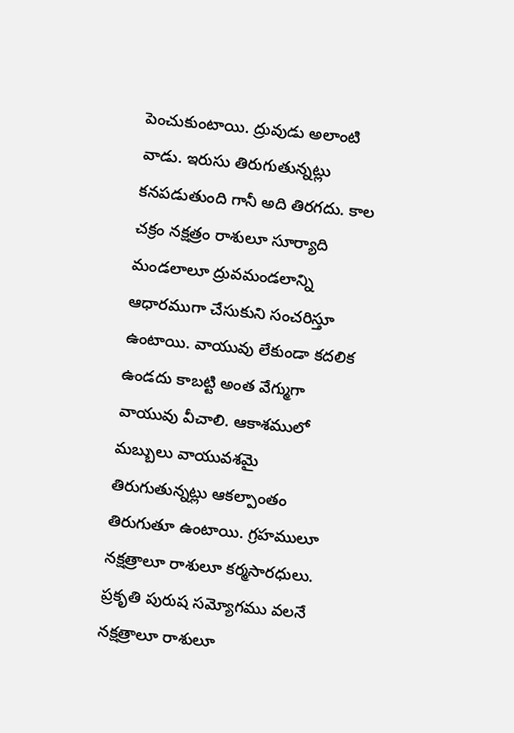పెంచుకుంటాయి. ద్రువుడు అలాంటి వాడు. ఇరుసు తిరుగుతున్నట్లు కనపడుతుంది గానీ అది తిరగదు. కాల చక్రం నక్షత్రం రాశులూ సూర్యాది మండలాలూ ద్రువమండలాన్ని ఆధారముగా చేసుకుని సంచరిస్తూ ఉంటాయి. వాయువు లేకుండా కదలిక ఉండదు కాబట్టి అంత వేగ్ముగా వాయువు వీచాలి. ఆకాశములో మబ్బులు వాయువశమై తిరుగుతున్నట్లు ఆకల్పాంతం తిరుగుతూ ఉంటాయి. గ్రహములూ నక్షత్రాలూ రాశులూ కర్మసారధులు. ప్రకృతి పురుష సమ్యోగము వలనే నక్షత్రాలూ రాశులూ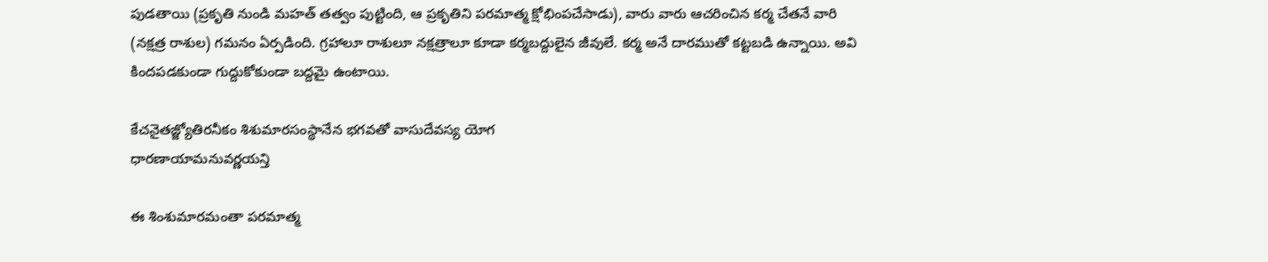పుడతాయి (ప్రకృతి నుండి మహత్ తత్వం పుట్టింది, ఆ ప్రకృతిని పరమాత్మ క్షోభింపచేసాడు), వారు వారు ఆచరించిన కర్మ చేతనే వారి (నక్షత్ర రాశుల) గమనం ఏర్పడింది. గ్రహాలూ రాశులూ నక్షత్రాలూ కూడా కర్మబద్దులైన జీవులే. కర్మ అనే దారముతో కట్టబడి ఉన్నాయి. అవి కిందపడకుండా గుద్దుకోకుండా బద్దమై ఉంటాయి.

కేచనైతజ్జ్యోతిరనీకం శిశుమారసంస్థానేన భగవతో వాసుదేవస్య యోగ
ధారణాయామనువర్ణయన్తి

ఈ శింశుమారమంతా పరమాత్మ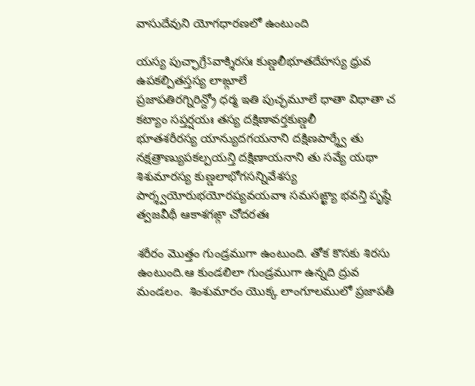వాసుదేవుని యోగధారణలో ఉంటుంది

యస్య పుచ్ఛాగ్రేऽవాక్శిరసః కుణ్డలీభూతదేహస్య ధ్రువ ఉపకల్పితస్తస్య లాఙ్గూలే
ప్రజాపతిరగ్నిరిన్ద్రో ధర్మ ఇతి పుచ్ఛమూలే ధాతా విధాతా చ కట్యాం సప్తర్షయః తస్య దక్షిణావర్తకుణ్డలీ
భూతశరీరస్య యాన్యుదగయనాని దక్షిణపార్శ్వే తు నక్షత్రాణ్యుపకల్పయన్తి దక్షిణాయనాని తు సవ్యే యథా
శిశుమారస్య కుణ్డలాభోగసన్నివేశస్య పార్శ్వయోరుభయోరప్యవయవాః సమసఙ్ఖ్యా భవన్తి పృష్ఠే
త్వజవీథీ ఆకాశగఙ్గా చోదరతః

శరీరం మొత్తం గుండ్రముగా ఉంటుంది. తోక కొసకు శిరసు ఉంటుంది.ఆ కుండలిలా గుండ్రముగా ఉన్నది ద్రువ మండలం.  శింశుమారం యొక్క లాంగూలములో ప్రజాపతీ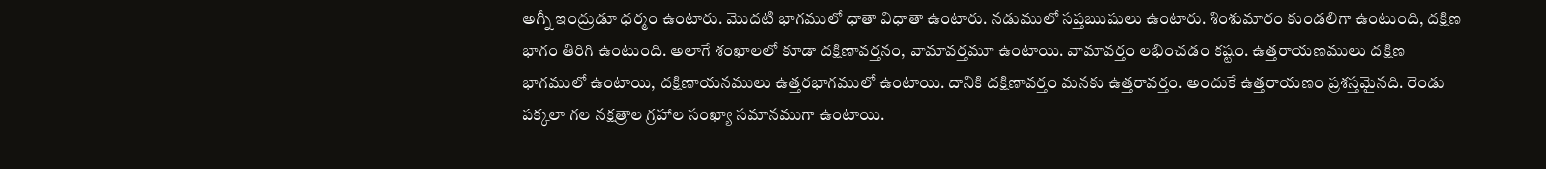అగ్నీ ఇంద్రుడూ ధర్మం ఉంటారు. మొదటి భాగములో ధాతా విధాతా ఉంటారు. నడుములో సప్తఋషులు ఉంటారు. శింశుమారం కుండలిగా ఉంటుంది, దక్షిణ భాగం తిరిగి ఉంటుంది. అలాగే శంఖాలలో కూడా దక్షిణావర్తనం, వామావర్తమూ ఉంటాయి. వామావర్తం లభించడం కష్టం. ఉత్తరాయణములు దక్షిణ భాగములో ఉంటాయి, దక్షిణాయనములు ఉత్తరభాగములో ఉంటాయి. దానికి దక్షిణావర్తం మనకు ఉత్తరావర్తం. అందుకే ఉత్తరాయణం ప్రశస్తమైనది. రెండు పక్కలా గల నక్షత్రాల గ్రహాల సంఖ్యా సమానముగా ఉంటాయి.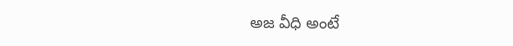అజ వీధి అంటే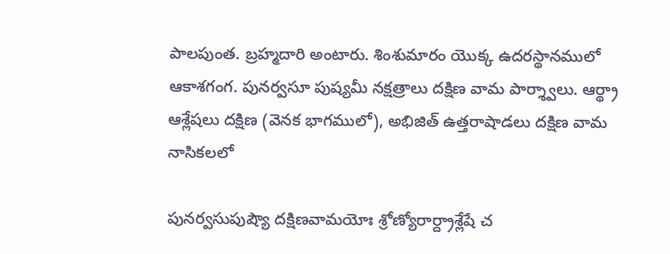పాలపుంత. బ్రహ్మదారి అంటారు. శింశుమారం యొక్క ఉదరస్థానములో ఆకాశగంగ. పునర్వసూ పుష్యమీ నక్షత్రాలు దక్షిణ వామ పార్శ్వాలు. ఆర్థ్రా ఆశ్లేషలు దక్షిణ (వెనక భాగములో), అభిజిత్ ఉత్తరాషాడలు దక్షిణ వామ నాసికలలో

పునర్వసుపుష్యౌ దక్షిణవామయోః శ్రోణ్యోరార్ద్రాశ్లేషే చ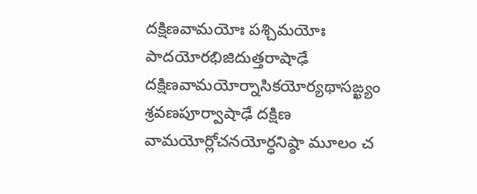దక్షిణవామయోః పశ్చిమయోః
పాదయోరభిజిదుత్తరాషాఢే దక్షిణవామయోర్నాసికయోర్యథాసఙ్ఖ్యం శ్రవణపూర్వాషాఢే దక్షిణ
వామయోర్లోచనయోర్ధనిష్ఠా మూలం చ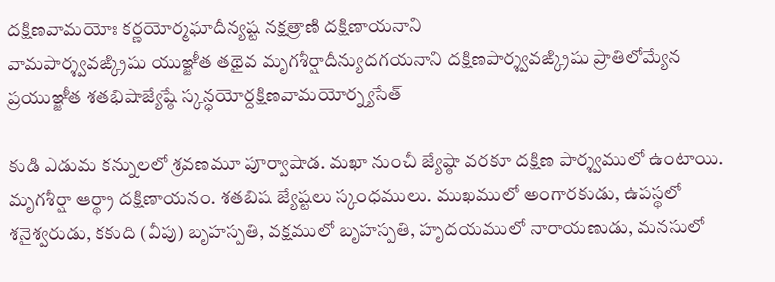దక్షిణవామయోః కర్ణయోర్మఘాదీన్యష్ట నక్షత్రాణి దక్షిణాయనాని
వామపార్శ్వవఙ్క్రిషు యుఞ్జీత తథైవ మృగశీర్షాదీన్యుదగయనాని దక్షిణపార్శ్వవఙ్క్రిషు ప్రాతిలోమ్యేన
ప్రయుఞ్జీత శతభిషాజ్యేష్ఠే స్కన్ధయోర్దక్షిణవామయోర్న్యసేత్

కుడి ఎడుమ కన్నులలో శ్రవణమూ పూర్వాషాడ. మఖా నుంచీ జ్యేష్ఠా వరకూ దక్షిణ పార్శ్వములో ఉంటాయి. మృగశీర్షా ఆర్థ్రా దక్షిణాయనం. శతబిష జ్యేష్టలు స్కంధములు. ముఖములో అంగారకుడు, ఉపస్థలో శనైశ్వరుడు, కకుది (వీపు) బృహస్పతి, వక్షములో బృహస్పతి, హృదయములో నారాయణుడు, మనసులో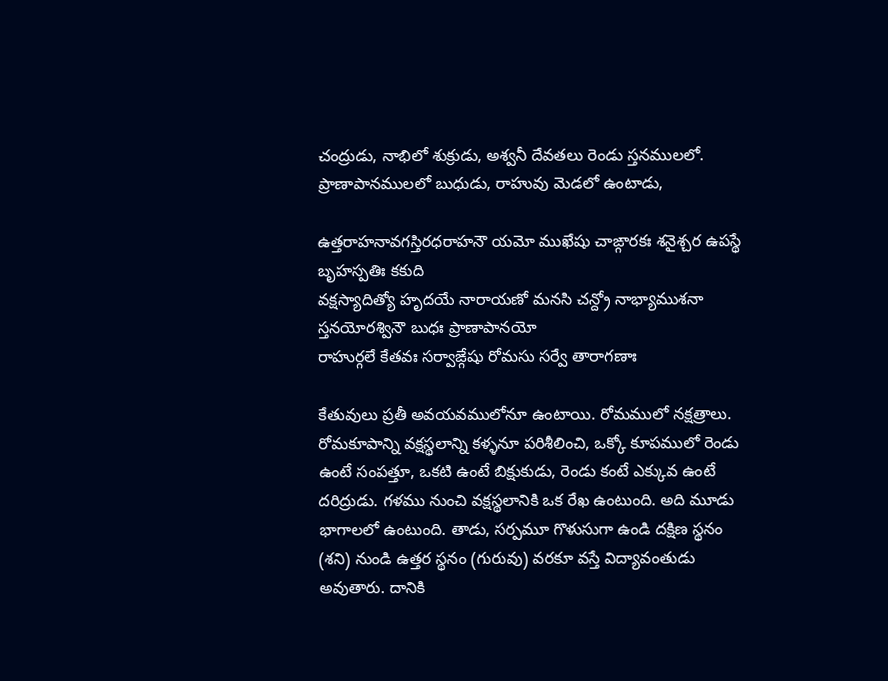చంద్రుడు, నాభిలో శుక్రుడు, అశ్వనీ దేవతలు రెండు స్తనములలో. ప్రాణాపానములలో బుధుడు, రాహువు మెడలో ఉంటాడు,

ఉత్తరాహనావగస్తిరధరాహనౌ యమో ముఖేషు చాఙ్గారకః శనైశ్చర ఉపస్థే బృహస్పతిః కకుది
వక్షస్యాదిత్యో హృదయే నారాయణో మనసి చన్ద్రో నాభ్యాముశనా స్తనయోరశ్వినౌ బుధః ప్రాణాపానయో
రాహుర్గలే కేతవః సర్వాఙ్గేషు రోమసు సర్వే తారాగణాః

కేతువులు ప్రతీ అవయవములోనూ ఉంటాయి. రోమములో నక్షత్రాలు. రోమకూపాన్ని వక్షస్థలాన్ని కళ్ళనూ పరిశీలించి, ఒక్కో కూపములో రెండు ఉంటే సంపత్తూ, ఒకటి ఉంటే బిక్షుకుడు, రెండు కంటే ఎక్కువ ఉంటే దరిద్రుడు. గళము నుంచి వక్షస్థలానికి ఒక రేఖ ఉంటుంది. అది మూడు భాగాలలో ఉంటుంది. తాడు, సర్పమూ గొళుసుగా ఉండి దక్షిణ స్థనం (శని) నుండి ఉత్తర స్థనం (గురువు) వరకూ వస్తే విద్యావంతుడు అవుతారు. దానికి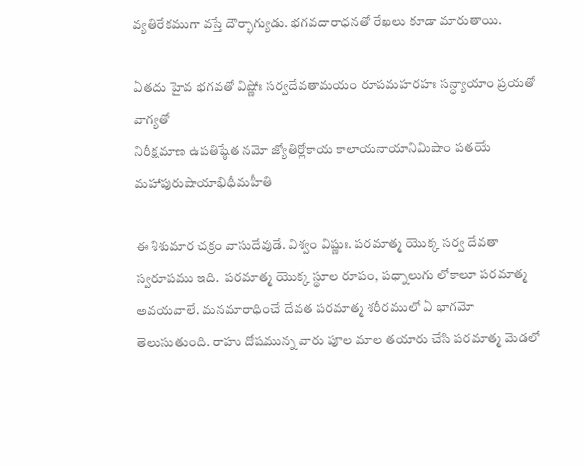వ్యతిరేకముగా వస్తే దౌర్భాగ్యుడు. భగవదారాధనతో రేఖలు కూడా మారుతాయి.

ఏతదు హైవ భగవతో విష్ణోః సర్వదేవతామయం రూపమహరహః సన్ధ్యాయాం ప్రయతో వాగ్యతో
నిరీక్షమాణ ఉపతిష్ఠేత నమో జ్యోతిర్లోకాయ కాలాయనాయానిమిషాం పతయే మహాపురుషాయాభిధీమహీతి

ఈ శిశుమార చక్రం వాసుదేవుడే. విశ్వం విష్ణుః. పరమాత్మ యొక్క సర్వ దేవతా స్వరూపము ఇది.  పరమాత్మ యొక్క స్థూల రూపం, పధ్నాలుగు లోకాలూ పరమాత్మ అవయవాలే. మనమారాధించే దేవత పరమాత్మ శరీరములో ఏ భాగమో తెలుసుతుంది. రాహు దోషమున్న వారు పూల మాల తయారు చేసి పరమాత్మ మెడలో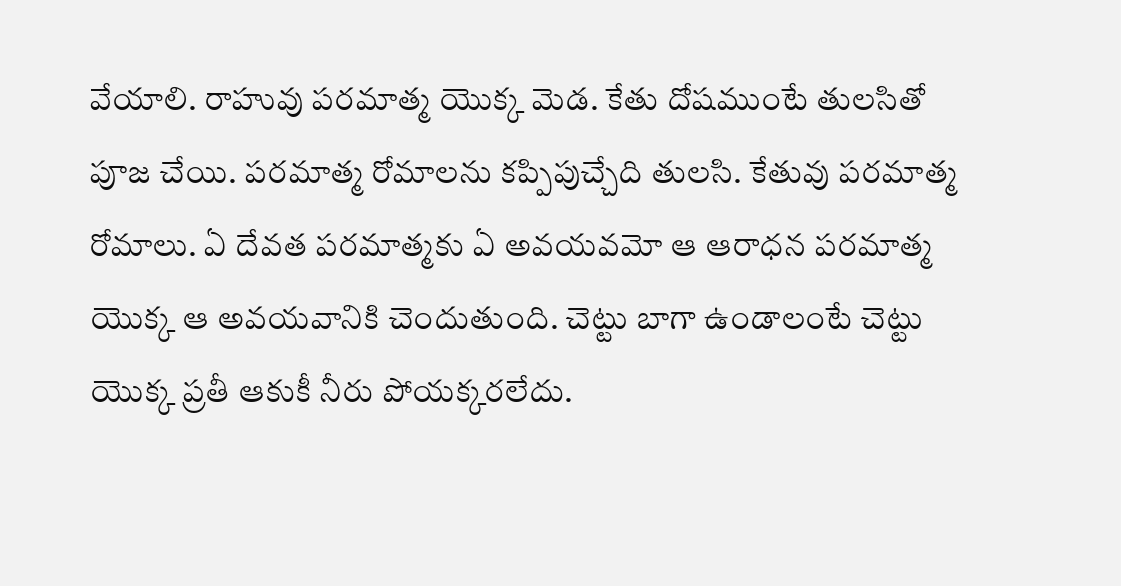వేయాలి. రాహువు పరమాత్మ యొక్క మెడ. కేతు దోషముంటే తులసితో పూజ చేయి. పరమాత్మ రోమాలను కప్పిపుచ్చేది తులసి. కేతువు పరమాత్మ రోమాలు. ఏ దేవత పరమాత్మకు ఏ అవయవమో ఆ ఆరాధన పరమాత్మ యొక్క ఆ అవయవానికి చెందుతుంది. చెట్టు బాగా ఉండాలంటే చెట్టు యొక్క ప్రతీ ఆకుకీ నీరు పోయక్కరలేదు.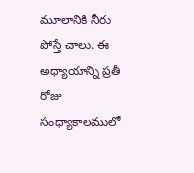మూలానికి నీరు పోస్తే చాలు. ఈ అధ్యాయాన్ని ప్రతీ రోజు సంధ్యాకాలములో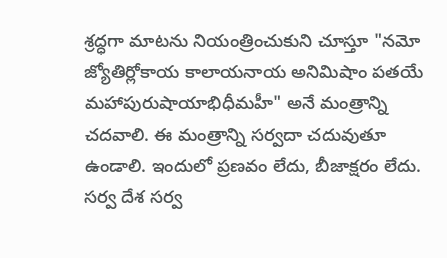శ్రద్ధగా మాటను నియంత్రించుకుని చూస్తూ "నమో జ్యోతిర్లోకాయ కాలాయనాయ అనిమిషాం పతయే మహాపురుషాయాభిధీమహీ" అనే మంత్రాన్ని చదవాలి. ఈ మంత్రాన్ని సర్వదా చదువుతూ ఉండాలి. ఇందులో ప్రణవం లేదు, బీజాక్షరం లేదు. సర్వ దేశ సర్వ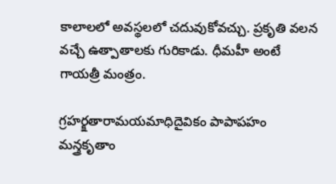కాలాలలో అవస్థలలో చదువుకోవచ్చు. ప్రకృతి వలన వచ్చే ఉత్పాతాలకు గురికాడు. ధీమహీ అంటే గాయత్రీ మంత్రం.

గ్రహర్క్షతారామయమాధిదైవికం పాపాపహం మన్త్రకృతాం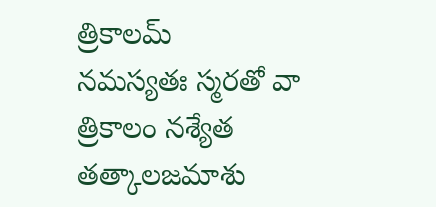త్రికాలమ్
నమస్యతః స్మరతో వా త్రికాలం నశ్యేత తత్కాలజమాశు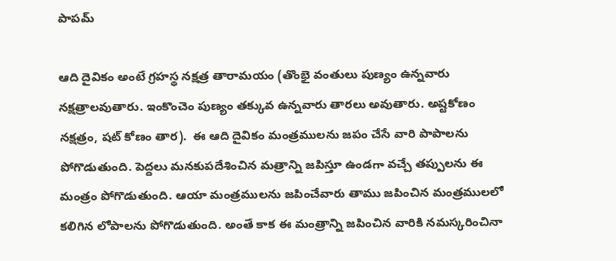పాపమ్

ఆది దైవికం అంటే గ్రహస్థ నక్షత్ర తారామయం (తొంభై వంతులు పుణ్యం ఉన్నవారు నక్షత్రాలవుతారు. ఇంకొంచెం పుణ్యం తక్కువ ఉన్నవారు తారలు అవుతారు. అష్టకోణం నక్షత్రం, షట్ కోణం తార).  ఈ ఆది దైవికం మంత్రములను జపం చేసే వారి పాపాలను పోగొడుతుంది. పెద్దలు మనకుపదేశించిన మత్రాన్ని జపిస్తూ ఉండగా వచ్చే తప్పులను ఈ మంత్రం పోగొడుతుంది. ఆయా మంత్రములను జపించేవారు తాము జపించిన మంత్రములలో కలిగిన లోపాలను పోగొడుతుంది. అంతే కాక ఈ మంత్రాన్ని జపించిన వారికి నమస్కరించినా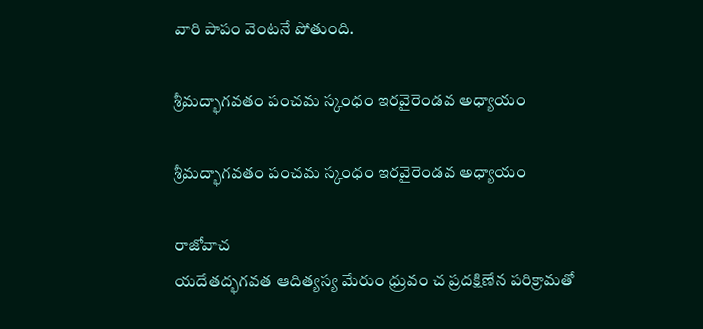వారి పాపం వెంటనే పోతుంది.

శ్రీమద్భాగవతం పంచమ స్కంధం ఇరవైరెండవ అధ్యాయం

శ్రీమద్భాగవతం పంచమ స్కంధం ఇరవైరెండవ అధ్యాయం

రాజోవాచ
యదేతద్భగవత ఆదిత్యస్య మేరుం ధ్రువం చ ప్రదక్షిణేన పరిక్రామతో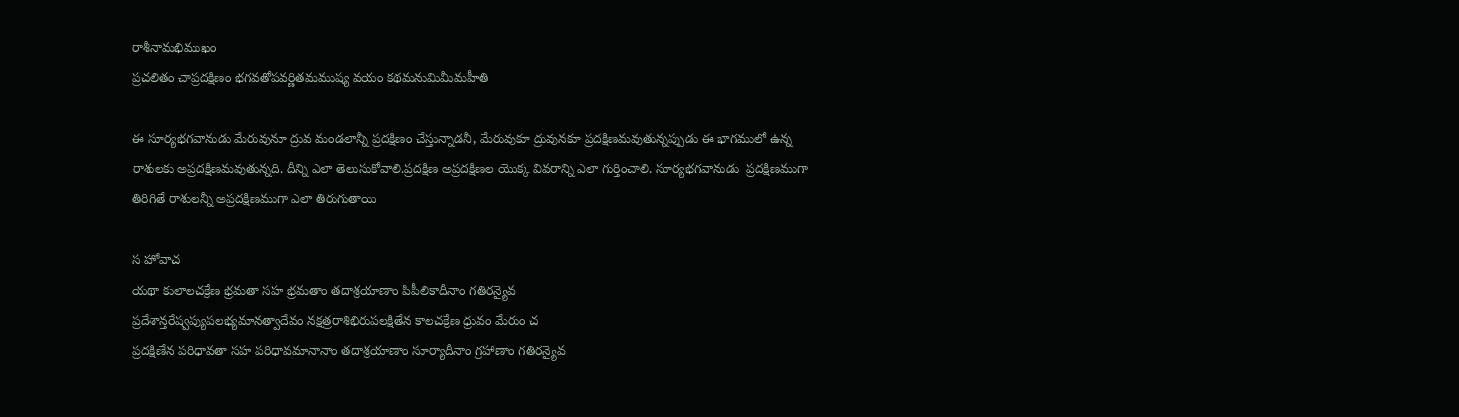రాశీనామభిముఖం
ప్రచలితం చాప్రదక్షిణం భగవతోపవర్ణితమముష్య వయం కథమనుమిమీమహీతి

ఈ సూర్యభగవానుడు మేరువునూ ద్రువ మండలాన్నీ ప్రదక్షిణం చేస్తున్నాడనీ, మేరువుకూ ద్రువునకూ ప్రదక్షిణమవుతున్నప్పుడు ఈ భాగములో ఉన్న రాశులకు అప్రదక్షిణమవుతున్నది. దీన్ని ఎలా తెలుసుకోవాలి.ప్రదక్షిణ అప్రదక్షిణల యొక్క వివరాన్ని ఎలా గుర్తించాలి. సూర్యభగవానుడు  ప్రదక్షిణముగా తిరిగితే రాశులన్నీ అప్రదక్షిణముగా ఎలా తిరుగుతాయి

స హోవాచ
యథా కులాలచక్రేణ భ్రమతా సహ భ్రమతాం తదాశ్రయాణాం పిపీలికాదీనాం గతిరన్యైవ
ప్రదేశాన్తరేష్వప్యుపలభ్యమానత్వాదేవం నక్షత్రరాశిభిరుపలక్షితేన కాలచక్రేణ ధ్రువం మేరుం చ
ప్రదక్షిణేన పరిధావతా సహ పరిధావమానానాం తదాశ్రయాణాం సూర్యాదీనాం గ్రహాణాం గతిరన్యైవ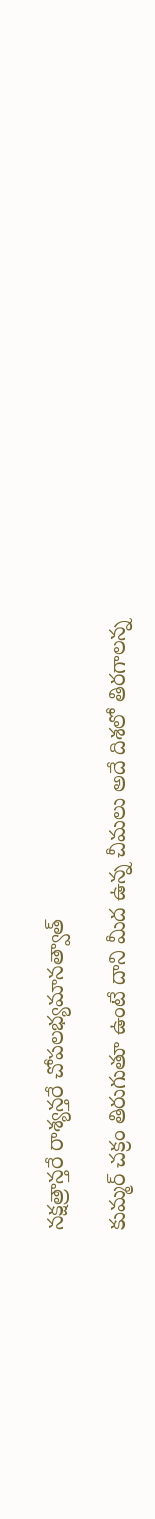నక్షత్రాన్తరే రాశ్యన్తరే చోపలభ్యమానత్వాత్

కుమ్మర్ చక్రం తిరుగుతూ ఉంటే దాని మీద ఉన్న చీమలు అదే దిశలో తిరగాలన్న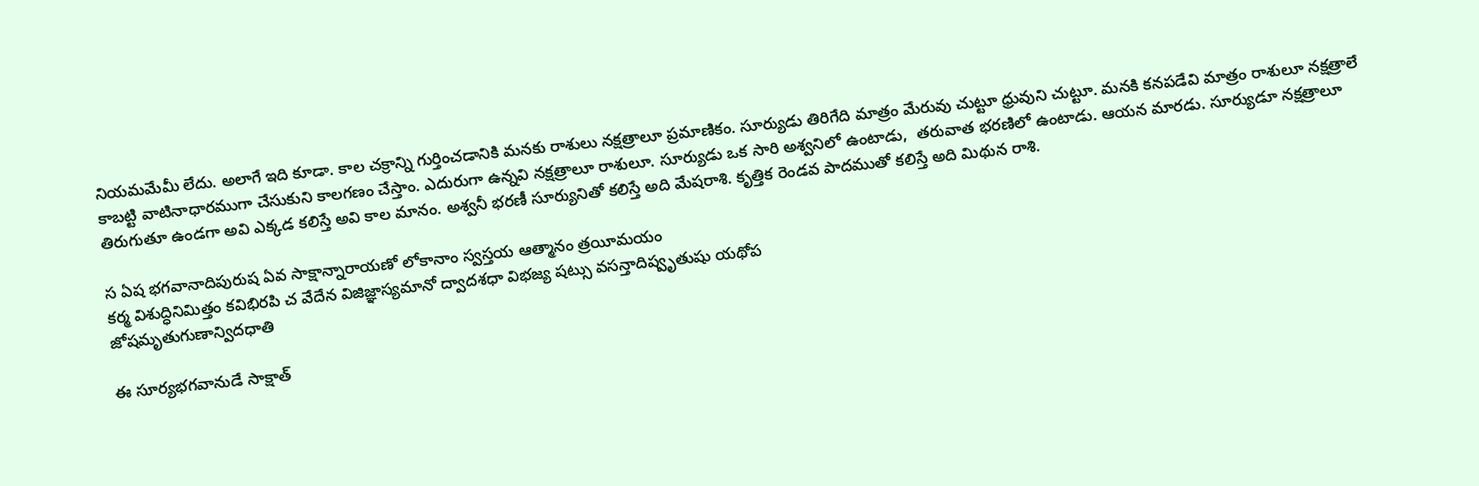నియమమేమీ లేదు. అలాగే ఇది కూడా. కాల చక్రాన్ని గుర్తించడానికి మనకు రాశులు నక్షత్రాలూ ప్రమాణికం. సూర్యుడు తిరిగేది మాత్రం మేరువు చుట్టూ ధ్రువుని చుట్టూ. మనకి కనపడేవి మాత్రం రాశులూ నక్షత్రాలే కాబట్టి వాటినాధారముగా చేసుకుని కాలగణం చేస్తాం. ఎదురుగా ఉన్నవి నక్షత్రాలూ రాశులూ. సూర్యుడు ఒక సారి అశ్వనిలో ఉంటాడు,  తరువాత భరణిలో ఉంటాడు. ఆయన మారడు. సూర్యుడూ నక్షత్రాలూ తిరుగుతూ ఉండగా అవి ఎక్కడ కలిస్తే అవి కాల మానం. అశ్వనీ భరణీ సూర్యునితో కలిస్తే అది మేషరాశి. కృత్తిక రెండవ పాదముతో కలిస్తే అది మిథున రాశి.

స ఏష భగవానాదిపురుష ఏవ సాక్షాన్నారాయణో లోకానాం స్వస్తయ ఆత్మానం త్రయీమయం
కర్మ విశుద్ధినిమిత్తం కవిభిరపి చ వేదేన విజిజ్ఞాస్యమానో ద్వాదశధా విభజ్య షట్సు వసన్తాదిష్వృతుషు యథోప
జోషమృతుగుణాన్విదధాతి

ఈ సూర్యభగవానుడే సాక్షాత్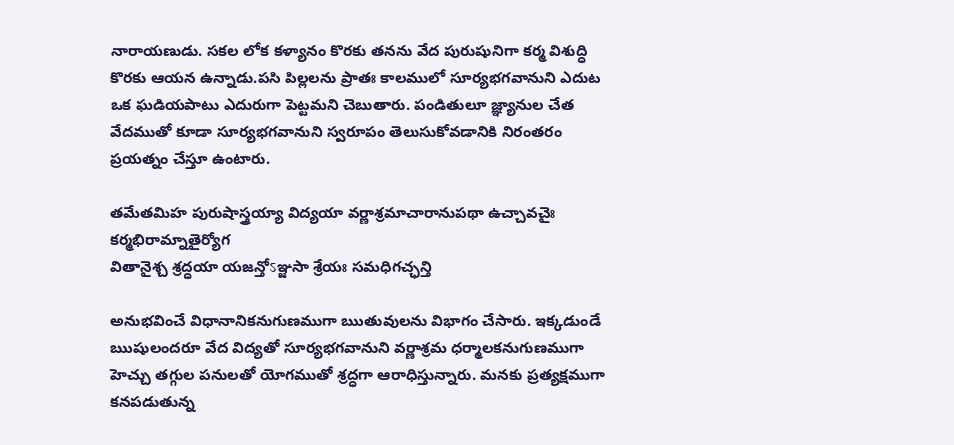నారాయణుడు. సకల లోక కళ్యానం కొరకు తనను వేద పురుషునిగా కర్మ విశుద్ధి కొరకు ఆయన ఉన్నాడు.పసి పిల్లలను ప్రాతః కాలములో సూర్యభగవానుని ఎదుట ఒక ఘడియపాటు ఎదురుగా పెట్టమని చెబుతారు. పండితులూ జ్ఞ్యానుల చేత వేదముతో కూడా సూర్యభగవానుని స్వరూపం తెలుసుకోవడానికి నిరంతరం ప్రయత్నం చేస్తూ ఉంటారు.

తమేతమిహ పురుషాస్త్రయ్యా విద్యయా వర్ణాశ్రమాచారానుపథా ఉచ్చావచైః
కర్మభిరామ్నాతైర్యోగ
వితానైశ్చ శ్రద్ధయా యజన్తోऽఞ్జసా శ్రేయః సమధిగచ్ఛన్తి

అనుభవించే విధానానికనుగుణముగా ఋతువులను విభాగం చేసారు. ఇక్కడుండే ఋషులందరూ వేద విద్యతో సూర్యభగవానుని వర్ణాశ్రమ ధర్మాలకనుగుణముగా  హెచ్చు తగ్గుల పనులతో యోగముతో శ్రద్ధగా ఆరాధిస్తున్నారు. మనకు ప్రత్యక్షముగా కనపడుతున్న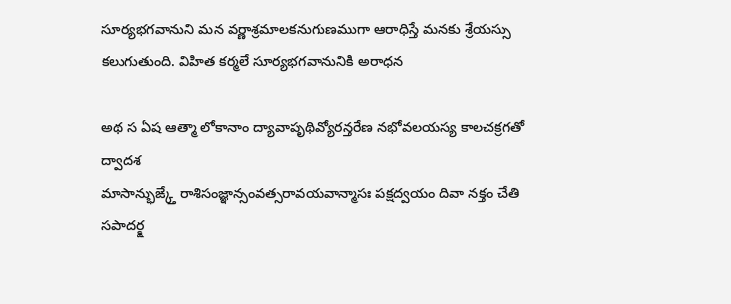సూర్యభగవానుని మన వర్ణాశ్రమాలకనుగుణముగా ఆరాధిస్తే మనకు శ్రేయస్సు కలుగుతుంది. విహిత కర్మలే సూర్యభగవానునికి అరాధన

అథ స ఏష ఆత్మా లోకానాం ద్యావాపృథివ్యోరన్తరేణ నభోవలయస్య కాలచక్రగతో ద్వాదశ
మాసాన్భుఙ్క్తే రాశిసంజ్ఞాన్సంవత్సరావయవాన్మాసః పక్షద్వయం దివా నక్తం చేతి సపాదర్క్ష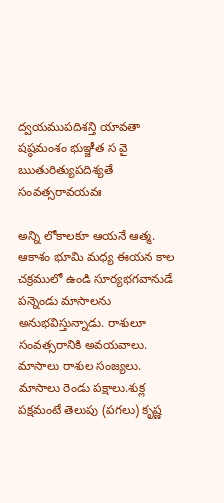ద్వయముపదిశన్తి యావతా షష్ఠమంశం భుఞ్జీత స వై ఋతురిత్యుపదిశ్యతే సంవత్సరావయవః

అన్ని లోకాలకూ ఆయనే ఆత్మ. ఆకాశం భూమి మధ్య ఈయన కాల చక్రములో ఉండి సూర్యభగవానుడే పన్నెండు మాసాలను అనుభవిస్తున్నాడు. రాశులూ సంవత్సరానికి అవయవాలు. మాసాలు రాశుల సంజ్యలు. మాసాలు రెండు పక్షాలు.శుక్ల పక్షమంటే తెలుపు (పగలు) కృష్ణ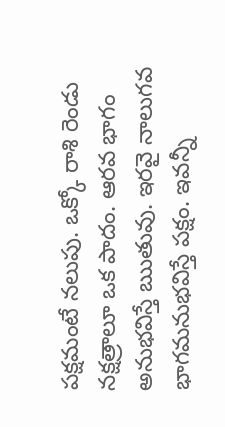పక్షమంటే నలుపు. ఒక్కో రాశి రెండు నక్షత్రాలూ ఒక పాదం. ఆరవ భాగం అనుభవిస్తే ఋతువు. ఇరవై నాలుగవ భాగమనుభవిస్తే పక్షం. ఇవన్నీ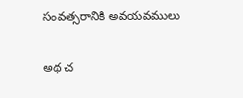సంవత్సరానికి అవయవములు

అథ చ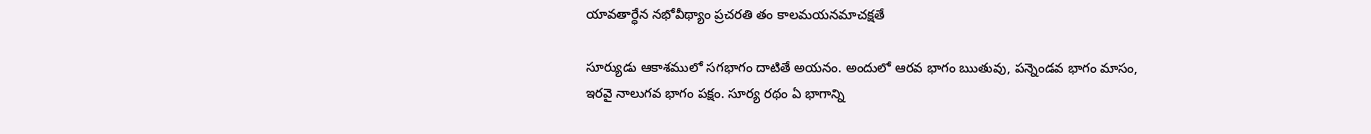యావతార్ధేన నభోవీథ్యాం ప్రచరతి తం కాలమయనమాచక్షతే

సూర్యుడు ఆకాశములో సగభాగం దాటితే అయనం. అందులో ఆరవ భాగం ఋతువు, పన్నెండవ భాగం మాసం, ఇరవై నాలుగవ భాగం పక్షం. సూర్య రథం ఏ భాగాన్ని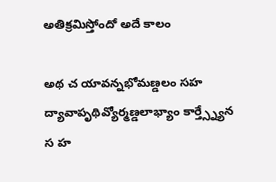అతిక్రమిస్తోందో అదే కాలం

అథ చ యావన్నభోమణ్డలం సహ ద్యావాపృథివ్యోర్మణ్డలాభ్యాం కార్త్స్న్యేన స హ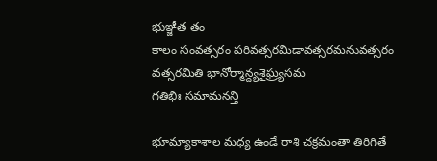భుఞ్జీత తం
కాలం సంవత్సరం పరివత్సరమిడావత్సరమనువత్సరం వత్సరమితి భానోర్మాన్ద్యశైఘ్ర్యసమ
గతిభిః సమామనన్తి

భూమ్యాకాశాల మధ్య ఉండే రాశి చక్రమంతా తిరిగితే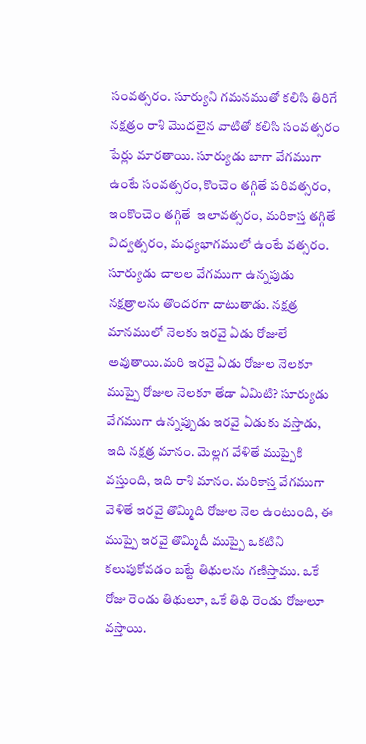సంవత్సరం. సూర్యుని గమనముతో కలిసి తిరిగే నక్షత్రం రాశి మొదలైన వాటితో కలిసి సంవత్సరం పేర్లు మారతాయి. సూర్యుడు బాగా వేగముగా ఉంటే సంవత్సరం,కొంచెం తగ్గితే పరివత్సరం, ఇంకొంచెం తగ్గితే  ఇలావత్సరం, మరికాస్త తగ్గితే విద్వత్సరం, మధ్యభాగములో ఉంటే వత్సరం. సూర్యుడు చాలల వేగముగా ఉన్నపుడు నక్షత్రాలను తొందరగా దాటుతాడు. నక్షత్ర మానములో నెలకు ఇరవై ఏడు రోజులే అవుతాయి.మరి ఇరవై ఏడు రోజుల నెలకూ ముప్పై రోజుల నెలకూ తేడా ఏమిటి? సూర్యుడు వేగముగా ఉన్నప్పుడు ఇరవై ఏడుకు వస్తాడు, ఇది నక్షత్ర మానం. మెల్లగ వేళితే ముప్పైకి వస్తుంది, ఇది రాశి మానం. మరికాస్త వేగముగా వెళితే ఇరవై తొమ్మిది రోజుల నెల ఉంటుంది, ఈ ముప్పై ఇరవై తొమ్మిదీ ముప్పై ఒకటిని కలుపుకోవడం బట్టే తిథులను గణిస్తాము. ఒకే రోజు రెండు తిథులూ, ఒకే తిథి రెండు రోజులూ వస్తాయి.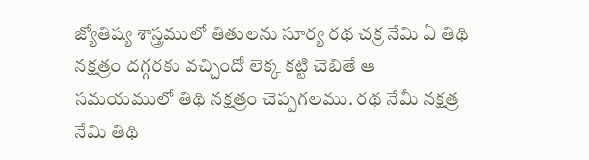జ్యోతిష్య శాస్త్రములో తితులను సూర్య రథ చక్ర నేమి ఏ తిథి నక్షత్రం దగ్గరకు వచ్చిందో లెక్క కట్టి చెబితే ఆ సమయములో తిథి నక్షత్రం చెప్పగలము. రథ నేమీ నక్షత్ర నేమి తిథి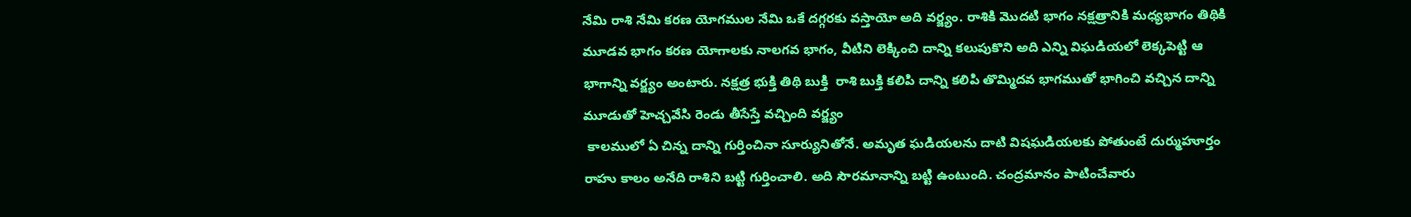నేమి రాశి నేమి కరణ యోగముల నేమి ఒకే దగ్గరకు వస్తాయో అది వర్జ్యం. రాశికి మొదటి భాగం నక్షత్రానికి మధ్యభాగం తిథికి మూడవ భాగం కరణ యోగాలకు నాలగవ భాగం, వీటిని లెక్కించి దాన్ని కలుపుకొని అది ఎన్ని విఘడియలో లెక్కపెట్టి ఆ భాగాన్ని వర్జ్యం అంటారు. నక్షత్ర భుక్తి తిథి బుక్తి  రాశి బుక్తి కలిపి దాన్ని కలిపి తొమ్మిదవ భాగముతో భాగించి వచ్చిన దాన్ని మూడుతో హెచ్చవేసి రెండు తీసేస్తే వచ్చింది వర్జ్యం
 కాలములో ఏ చిన్న దాన్ని గుర్తించినా సూర్యునితోనే. అమృత ఘడియలను దాటి విషఘడియలకు పోతుంటే దుర్ముహూర్తం
రాహు కాలం అనేది రాశిని బట్టి గుర్తించాలి. అది సౌరమానాన్ని బట్టి ఉంటుంది. చంద్రమానం పాటించేవారు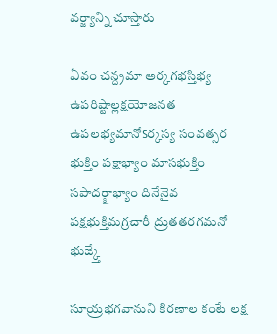వర్జ్యాన్ని చూస్తారు

ఏవం చన్ద్రమా అర్కగభస్తిభ్య ఉపరిష్టాల్లక్షయోజనత ఉపలభ్యమానోऽర్కస్య సంవత్సర
భుక్తిం పక్షాభ్యాం మాసభుక్తిం సపాదర్క్షాభ్యాం దినేనైవ పక్షభుక్తిమగ్రచారీ ద్రుతతరగమనో
భుఙ్క్తే

సూయ్రభగవానుని కిరణాల కంటే లక్ష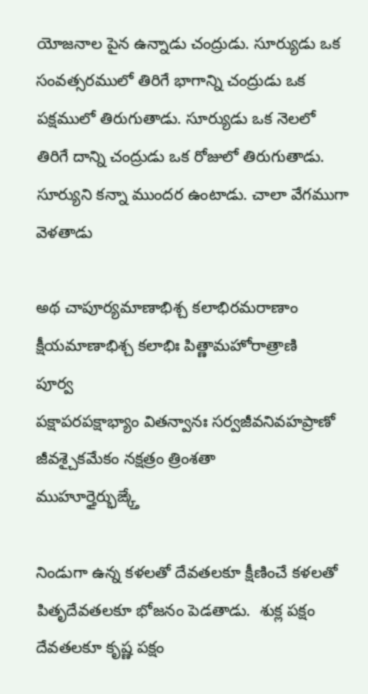యోజనాల పైన ఉన్నాడు చంద్రుడు. సూర్యుడు ఒక సంవత్సరములో తిరిగే భాగాన్ని చంద్రుడు ఒక పక్షములో తిరుగుతాడు. సూర్యుడు ఒక నెలలో తిరిగే దాన్ని చంద్రుడు ఒక రోజులో తిరుగుతాడు. సూర్యుని కన్నా ముందర ఉంటాడు. చాలా వేగముగా వెళతాడు

అథ చాపూర్యమాణాభిశ్చ కలాభిరమరాణాం క్షీయమాణాభిశ్చ కలాభిః పిత్ణామహోరాత్రాణి
పూర్వ
పక్షాపరపక్షాభ్యాం వితన్వానః సర్వజీవనివహప్రాణో జీవశ్చైకమేకం నక్షత్రం త్రింశతా
ముహూర్తైర్భుఙ్క్తే

నిండుగా ఉన్న కళలతో దేవతలకూ క్షీణించే కళలతో పితృదేవతలకూ భోజనం పెడతాడు.  శుక్ల పక్షం దేవతలకూ కృష్ణ పక్షం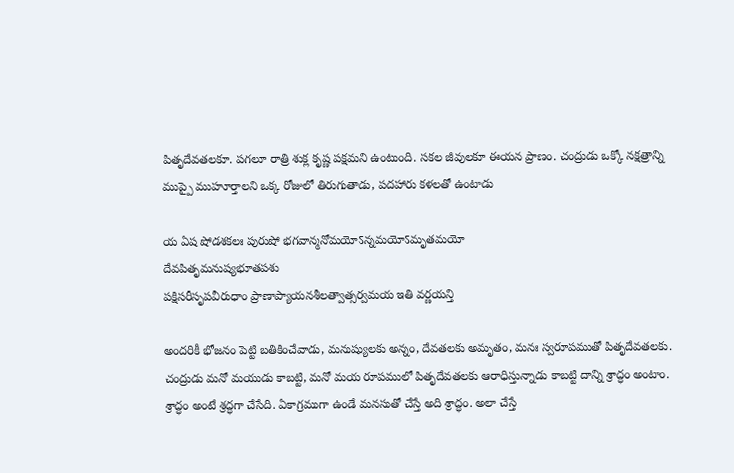పితృదేవతలకూ. పగలూ రాత్రి శుక్ల కృష్ణ పక్షమని ఉంటుంది. సకల జీవులకూ ఈయన ప్రాణం. చంద్రుడు ఒక్కో నక్షత్రాన్ని ముప్పై ముహూర్తాలని ఒక్క రోజులో తిరుగుతాడు, పదహారు కళలతో ఉంటాడు

య ఏష షోడశకలః పురుషో భగవాన్మనోమయోऽన్నమయోऽమృతమయో
దేవపితృమనుష్యభూతపశు
పక్షిసరీసృపవీరుధాం ప్రాణాప్యాయనశీలత్వాత్సర్వమయ ఇతి వర్ణయన్తి

అందరికీ భోజనం పెట్టి బతికించేవాడు, మనుష్యులకు అన్నం, దేవతలకు అమృతం, మనః స్వరూపముతో పితృదేవతలకు. చంద్రుడు మనో మయుడు కాబట్టి, మనో మయ రూపములో పితృదేవతలకు ఆరాధిస్తున్నాడు కాబట్టి దాన్ని శ్రాద్ధం అంటాం.  శ్రాద్ధం అంటే శ్రద్ధగా చేసేది. ఏకాగ్రముగా ఉండే మనసుతో చేస్తే అది శ్రాద్ధం. అలా చేస్తే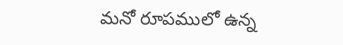మనో రూపములో ఉన్న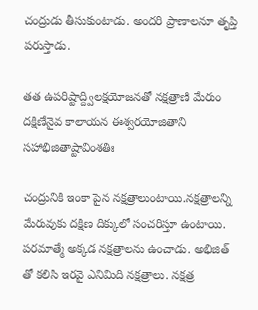చంద్రుడు తీసుకుంటాడు. అందరి ప్రాణాలనూ తృప్తి పరుస్తాడు.

తత ఉపరిష్టాద్ద్విలక్షయోజనతో నక్షత్రాణి మేరుం దక్షిణేనైవ కాలాయన ఈశ్వరయోజితాని
సహాభిజితాష్టావింశతిః

చంద్రునికి ఇంకా పైన నక్షత్రాలుంటాయి.నక్షత్రాలన్ని మేరువుకు దక్షిణ దిక్కులో సంచరిస్తూ ఉంటాయి. పరమాత్మే అక్కడ నక్షత్రాలను ఉంచాడు. అభిజిత్ తో కలిసి ఇరవై ఎనిమిది నక్షత్రాలు. నక్షత్ర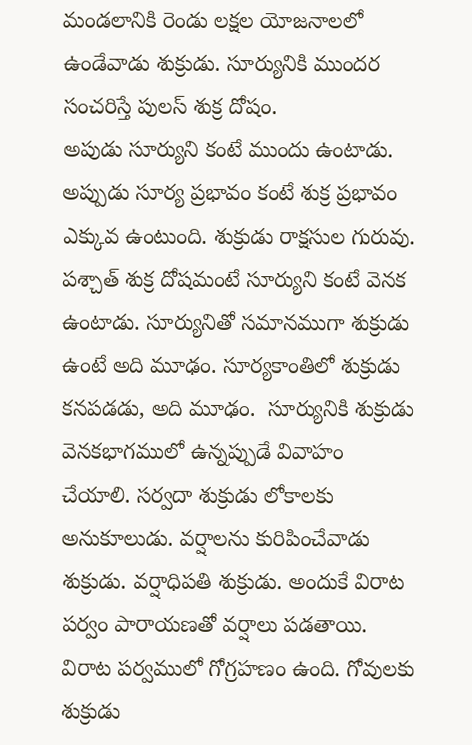మండలానికి రెండు లక్షల యోజనాలలో ఉండేవాడు శుక్రుడు. సూర్యునికి ముందర సంచరిస్తే పులస్ శుక్ర దోషం.
అపుడు సూర్యుని కంటే ముందు ఉంటాడు. అప్పుడు సూర్య ప్రభావం కంటే శుక్ర ప్రభావం ఎక్కువ ఉంటుంది. శుక్రుడు రాక్షసుల గురువు. పశ్చాత్ శుక్ర దోషమంటే సూర్యుని కంటే వెనక ఉంటాడు. సూర్యునితో సమానముగా శుక్రుడు ఉంటే అది మూఢం. సూర్యకాంతిలో శుక్రుడు కనపడడు, అది మూఢం.  సూర్యునికి శుక్రుడు వెనకభాగములో ఉన్నప్పుడే వివాహం చేయాలి. సర్వదా శుక్రుడు లోకాలకు అనుకూలుడు. వర్షాలను కురిపించేవాడు శుక్రుడు. వర్షాధిపతి శుక్రుడు. అందుకే విరాట పర్వం పారాయణతో వర్షాలు పడతాయి. విరాట పర్వములో గోగ్రహణం ఉంది. గోవులకు శుక్రుడు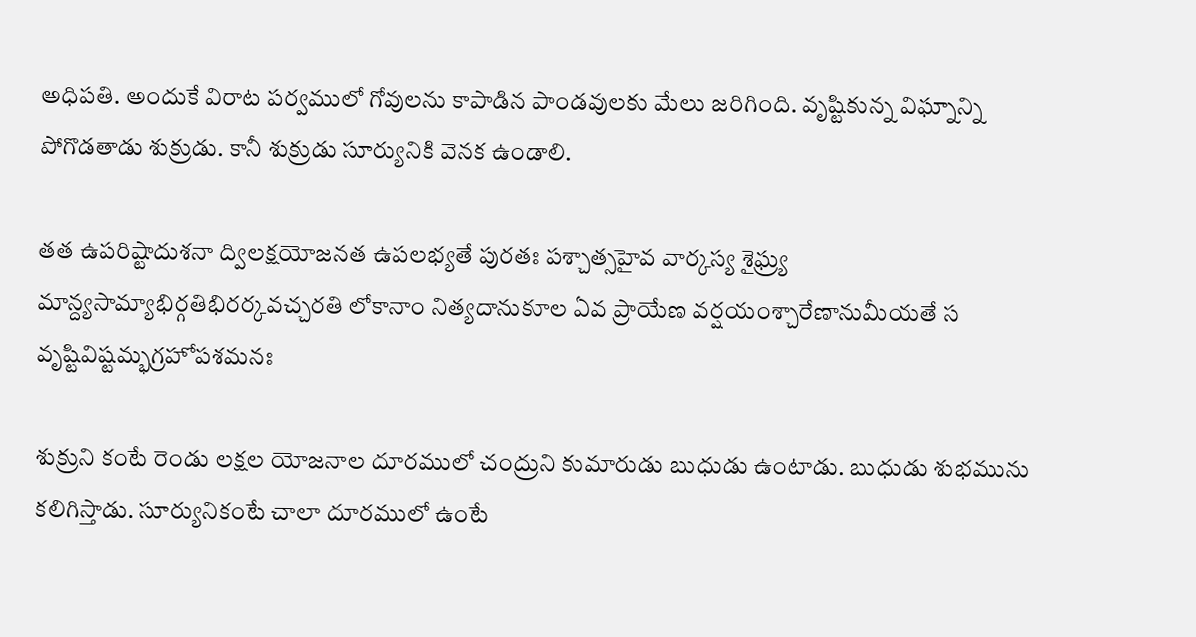అధిపతి. అందుకే విరాట పర్వములో గోవులను కాపాడిన పాండవులకు మేలు జరిగింది. వృష్టికున్న విఘ్నాన్ని పోగొడతాడు శుక్రుడు. కానీ శుక్రుడు సూర్యునికి వెనక ఉండాలి.

తత ఉపరిష్టాదుశనా ద్విలక్షయోజనత ఉపలభ్యతే పురతః పశ్చాత్సహైవ వార్కస్య శైఘ్ర్య
మాన్ద్యసామ్యాభిర్గతిభిరర్కవచ్చరతి లోకానాం నిత్యదానుకూల ఏవ ప్రాయేణ వర్షయంశ్చారేణానుమీయతే స
వృష్టివిష్టమ్భగ్రహోపశమనః

శుక్రుని కంటే రెండు లక్షల యోజనాల దూరములో చంద్రుని కుమారుడు బుధుడు ఉంటాడు. బుధుడు శుభమును కలిగిస్తాడు. సూర్యునికంటే చాలా దూరములో ఉంటే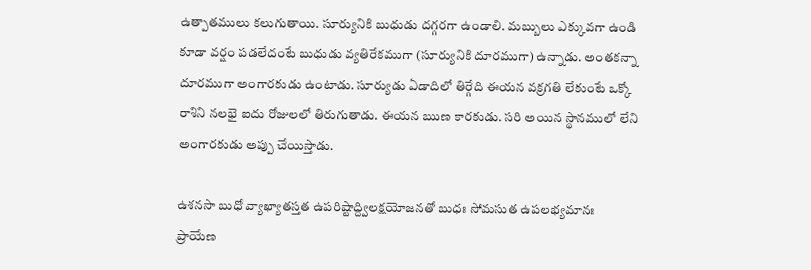ఉత్పాతములు కలుగుతాయి. సూర్యునికి బుధుడు దగ్గరగా ఉండాలి. మబ్బులు ఎక్కువగా ఉండి కూడా వర్షం పడలేదంటే బుధుడు వ్యతిరేకముగా (సూర్యునికి దూరముగా) ఉన్నాడు. అంతకన్నా దూరముగా అంగారకుడు ఉంటాడు. సూర్యుడు ఏడాదిలో తిర్గేది ఈయన వక్రగతి లేకుంటే ఒక్కో రాశిని నలభై ఐదు రోజులలో తిరుగుతాడు. ఈయన ఋణ కారకుడు. సరి అయిన స్థానములో లేని అంగారకుడు అప్పు చేయిస్తాడు.

ఉశనసా బుధో వ్యాఖ్యాతస్తత ఉపరిష్టాద్ద్విలక్షయోజనతో బుధః సోమసుత ఉపలభ్యమానః
ప్రాయేణ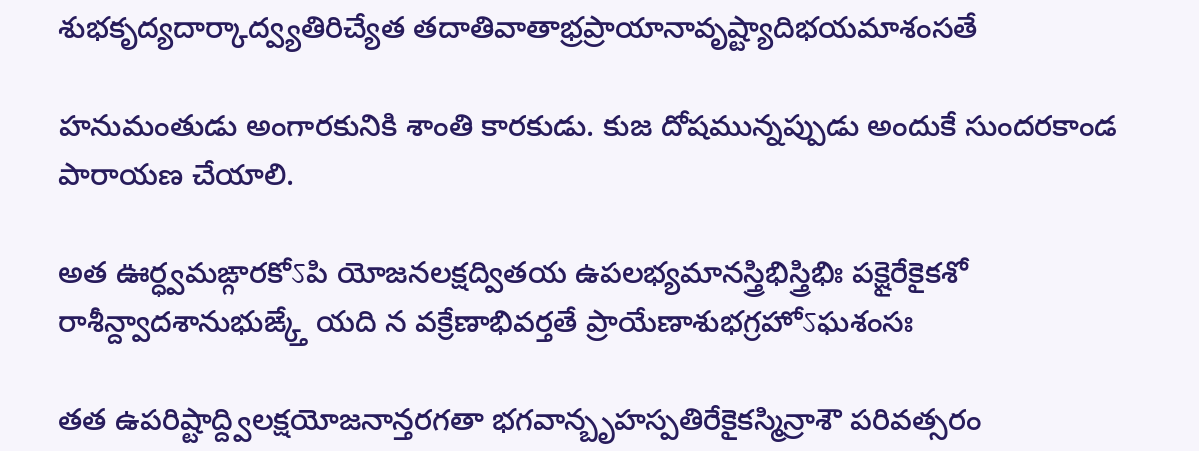శుభకృద్యదార్కాద్వ్యతిరిచ్యేత తదాతివాతాభ్రప్రాయానావృష్ట్యాదిభయమాశంసతే

హనుమంతుడు అంగారకునికి శాంతి కారకుడు. కుజ దోషమున్నప్పుడు అందుకే సుందరకాండ పారాయణ చేయాలి.

అత ఊర్ధ్వమఙ్గారకోऽపి యోజనలక్షద్వితయ ఉపలభ్యమానస్త్రిభిస్త్రిభిః పక్షైరేకైకశో
రాశీన్ద్వాదశానుభుఙ్క్తే యది న వక్రేణాభివర్తతే ప్రాయేణాశుభగ్రహోऽఘశంసః

తత ఉపరిష్టాద్ద్విలక్షయోజనాన్తరగతా భగవాన్బృహస్పతిరేకైకస్మిన్రాశౌ పరివత్సరం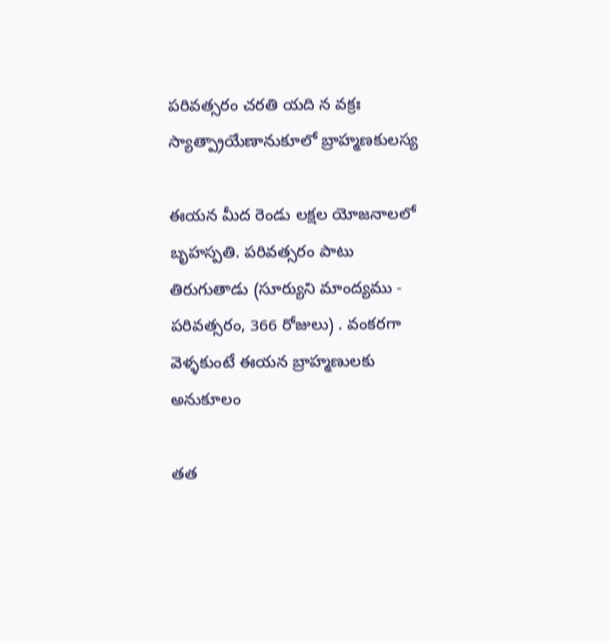పరివత్సరం చరతి యది న వక్రః స్యాత్ప్రాయేణానుకూలో బ్రాహ్మణకులస్య

ఈయన మీద రెండు లక్షల యోజనాలలో బృహస్పతి. పరివత్సరం పాటు తిరుగుతాడు (సూర్యుని మాంద్యము - పరివత్సరం, 366 రోజులు) . వంకరగా వెళ్ళకుంటే ఈయన బ్రాహ్మణులకు అనుకూలం

తత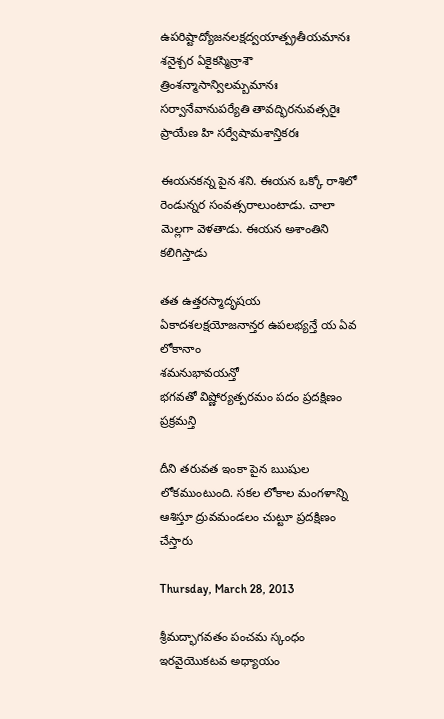ఉపరిష్టాద్యోజనలక్షద్వయాత్ప్రతీయమానః శనైశ్చర ఏకైకస్మిన్రాశౌ
త్రింశన్మాసాన్విలమ్బమానః సర్వానేవానుపర్యేతి తావద్భిరనువత్సరైః ప్రాయేణ హి సర్వేషామశాన్తికరః

ఈయనకన్న పైన శని. ఈయన ఒక్కో రాశిలో రెండున్నర సంవత్సరాలుంటాడు. చాలా మెల్లగా వెళతాడు. ఈయన అశాంతిని కలిగిస్తాడు

తత ఉత్తరస్మాదృషయ ఏకాదశలక్షయోజనాన్తర ఉపలభ్యన్తే య ఏవ లోకానాం
శమనుభావయన్తో
భగవతో విష్ణోర్యత్పరమం పదం ప్రదక్షిణం ప్రక్రమన్తి

దీని తరువత ఇంకా పైన ఋషుల లోకముంటుంది. సకల లోకాల మంగళాన్ని ఆశిస్తూ ద్రువమండలం చుట్టూ ప్రదక్షిణం చేస్తారు

Thursday, March 28, 2013

శ్రీమద్భాగవతం పంచమ స్కంధం ఇరవైయొకటవ అధ్యాయం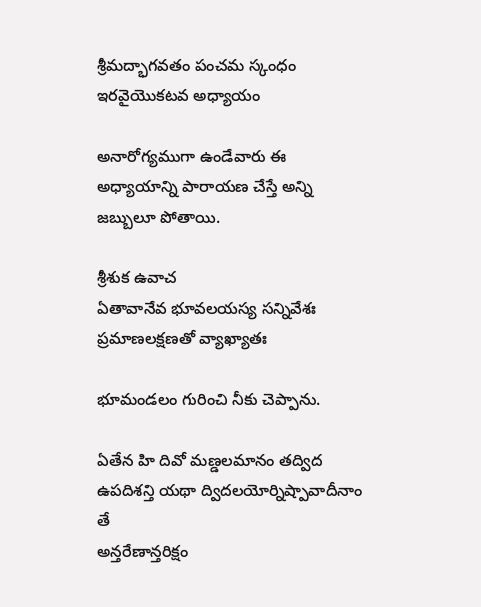శ్రీమద్భాగవతం పంచమ స్కంధం ఇరవైయొకటవ అధ్యాయం

అనారోగ్యముగా ఉండేవారు ఈ అధ్యాయాన్ని పారాయణ చేస్తే అన్ని జబ్బులూ పోతాయి.

శ్రీశుక ఉవాచ
ఏతావానేవ భూవలయస్య సన్నివేశః ప్రమాణలక్షణతో వ్యాఖ్యాతః

భూమండలం గురించి నీకు చెప్పాను.

ఏతేన హి దివో మణ్డలమానం తద్విద ఉపదిశన్తి యథా ద్విదలయోర్నిష్పావాదీనాం తే
అన్తరేణాన్తరిక్షం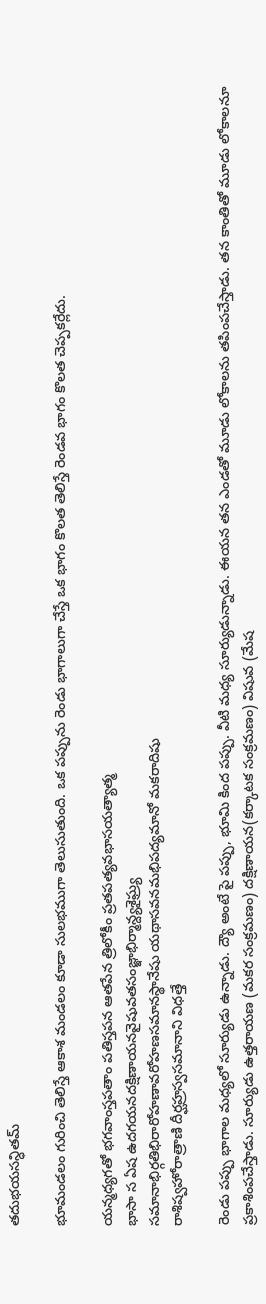తదుభయసన్ధితమ్

భూమండలం గురించి తెలిస్తే ఆకాశ మండలం కూడా సులభముగా తెలుసుతుంది. ఒక పప్పును రెండు భాగాలుగా చేస్తే ఒక భాగం కొలత తెలిస్తే రెండవ భాగం కొలత చెప్పకర్లేదు.

యన్మధ్యగతో భగవాంస్తపతాం పతిస్తపన ఆతపేన త్రిలోకీం ప్రతపత్యవభాసయత్యాత్మ
భాసా స ఏష ఉదగయనదక్షిణాయనవైషువతసంజ్ఞాభిర్మాన్ద్యశైఘ్ర్య
సమానాభిర్గతిభిరారోహణావరోహణసమానస్థానేషు యథాసవనమభిపద్యమానో మకరాదిషు
రాశిష్వహోరాత్రాణి దీర్ఘహ్రస్వసమానాని విధత్తే

రెండు పప్పు భాగాల మధ్యలో సూర్యుడు ఉన్నాడు. ద్యౌ అంటే పై పప్పు, భూమి కింద పప్పు. వీటి మధ్య సూర్యుడున్నాడు. ఈయన తన ఎండతో మూడు లోకాలను తపింపచేస్తాడు. తన కాంతితో మూడు లోకాలనూ ప్రకాశింపచేస్తాడు. సూర్యుడు ఉత్తరాయణ (మకర సంక్రమణం) దక్షిణాయన(కర్కాటక సంక్రమణం) విషువ (మేష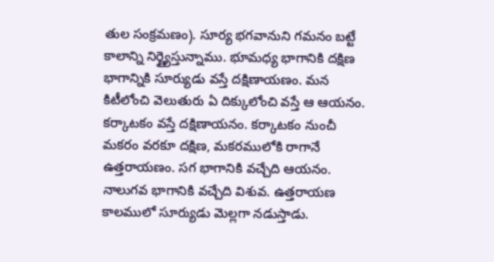తుల సంక్రమణం). సూర్య భగవానుని గమనం బట్టే కాలాన్ని నిర్ణ్యైస్తున్నాము. భూమధ్య భాగానికి దక్షిణ భాగాన్నికి సూర్యుడు వస్తే దక్షిణాయణం. మన కిటీలోంచి వెలుతురు ఏ దిక్కులోంచి వస్తే ఆ ఆయనం. కర్కాటకం వస్తే దక్షిణాయనం. కర్కాటకం నుంచీ మకరం వరకూ దక్షిణ, మకరములోకి రాగానే ఉత్తరాయణం. సగ భాగానికి వచ్చేది ఆయనం. నాలుగవ భాగానికి వచ్చేది విశువ. ఉత్తరాయణ కాలములో సూర్యుడు మెల్లగా నడుస్తాడు.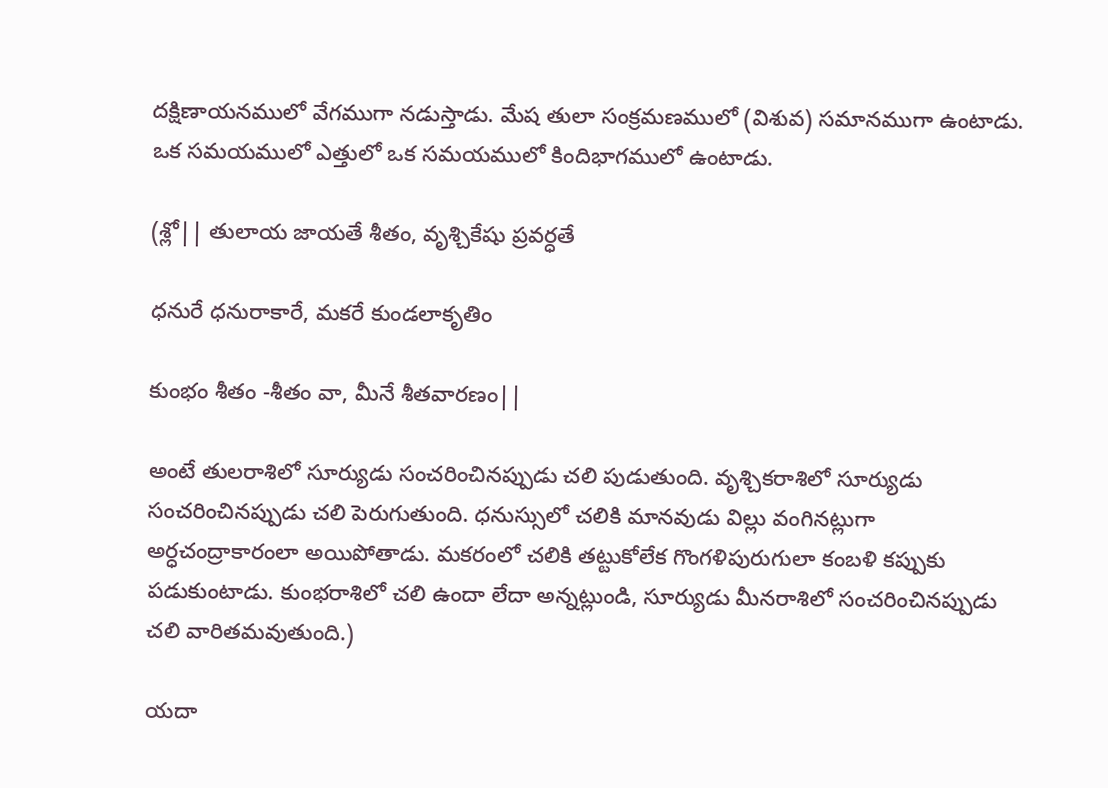దక్షిణాయనములో వేగముగా నడుస్తాడు. మేష తులా సంక్రమణములో (విశువ) సమానముగా ఉంటాడు. ఒక సమయములో ఎత్తులో ఒక సమయములో కిందిభాగములో ఉంటాడు.

(శ్లో|| తులాయ జాయతే శీతం, వృశ్చికేషు ప్రవర్ధతే

ధనురే ధనురాకారే, మకరే కుండలాకృతిం

కుంభం శీతం -శీతం వా, మీనే శీతవారణం||

అంటే తులరాశిలో సూర్యుడు సంచరించినప్పుడు చలి పుడుతుంది. వృశ్చికరాశిలో సూర్యుడు సంచరించినప్పుడు చలి పెరుగుతుంది. ధనుస్సులో చలికి మానవుడు విల్లు వంగినట్లుగా అర్ధచంద్రాకారంలా అయిపోతాడు. మకరంలో చలికి తట్టుకోలేక గొంగళిపురుగులా కంబళి కప్పుకు పడుకుంటాడు. కుంభరాశిలో చలి ఉందా లేదా అన్నట్లుండి, సూర్యుడు మీనరాశిలో సంచరించినప్పుడు చలి వారితమవుతుంది.)

యదా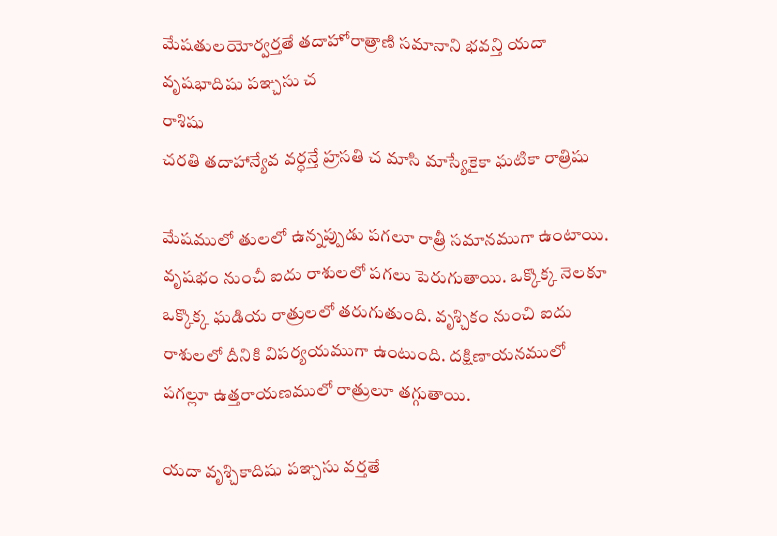మేషతులయోర్వర్తతే తదాహోరాత్రాణి సమానాని భవన్తి యదా వృషభాదిషు పఞ్చసు చ
రాశిషు
చరతి తదాహాన్యేవ వర్ధన్తే హ్రసతి చ మాసి మాస్యేకైకా ఘటికా రాత్రిషు

మేషములో తులలో ఉన్నప్పుడు పగలూ రాత్రీ సమానముగా ఉంటాయి. వృషభం నుంచీ ఐదు రాశులలో పగలు పెరుగుతాయి. ఒక్కొక్క నెలకూ ఒక్కొక్క ఘడియ రాత్రులలో తరుగుతుంది. వృశ్చికం నుంచి ఐదు రాశులలో దీనికి విపర్యయముగా ఉంటుంది. దక్షిణాయనములో పగల్లూ ఉత్తరాయణములో రాత్రులూ తగ్గుతాయి.

యదా వృశ్చికాదిషు పఞ్చసు వర్తతే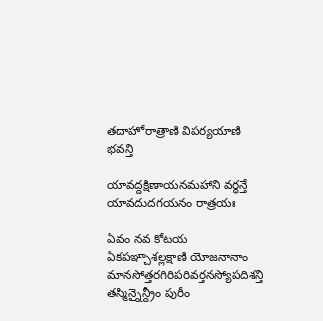తదాహోరాత్రాణి విపర్యయాణి భవన్తి

యావద్దక్షిణాయనమహాని వర్ధన్తే యావదుదగయనం రాత్రయః

ఏవం నవ కోటయ ఏకపఞ్చాశల్లక్షాణి యోజనానాం మానసోత్తరగిరిపరివర్తనస్యోపదిశన్తి
తస్మిన్నైన్ద్రీం పురీం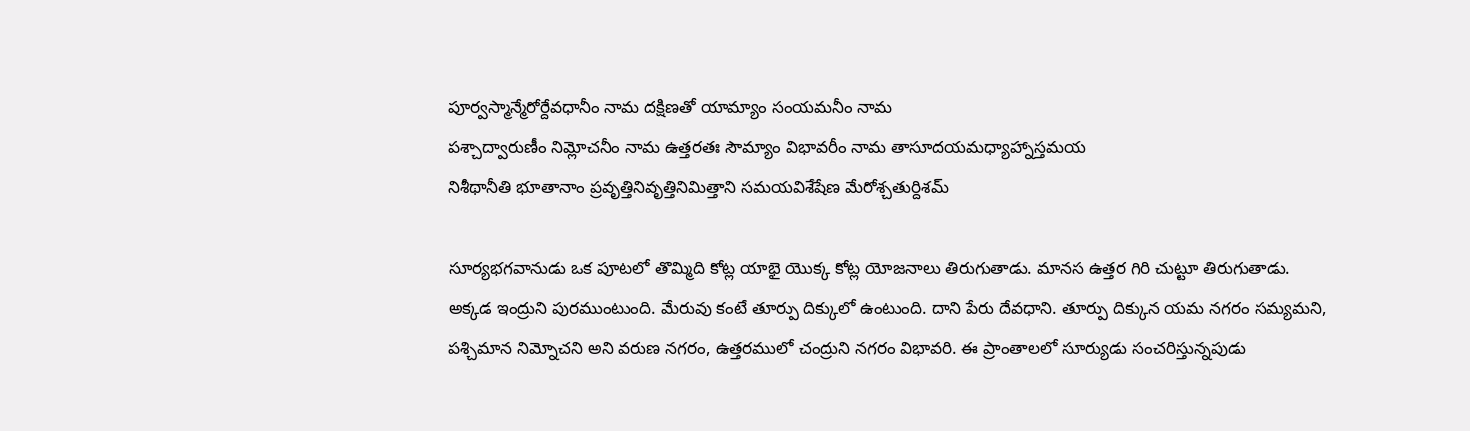పూర్వస్మాన్మేరోర్దేవధానీం నామ దక్షిణతో యామ్యాం సంయమనీం నామ
పశ్చాద్వారుణీం నిమ్లోచనీం నామ ఉత్తరతః సౌమ్యాం విభావరీం నామ తాసూదయమధ్యాహ్నాస్తమయ
నిశీథానీతి భూతానాం ప్రవృత్తినివృత్తినిమిత్తాని సమయవిశేషేణ మేరోశ్చతుర్దిశమ్

సూర్యభగవానుడు ఒక పూటలో తొమ్మిది కోట్ల యాభై యొక్క కోట్ల యోజనాలు తిరుగుతాడు. మానస ఉత్తర గిరి చుట్టూ తిరుగుతాడు. అక్కడ ఇంద్రుని పురముంటుంది. మేరువు కంటే తూర్పు దిక్కులో ఉంటుంది. దాని పేరు దేవధాని. తూర్పు దిక్కున యమ నగరం సమ్యమని, పశ్చిమాన నిమ్నోచని అని వరుణ నగరం, ఉత్తరములో చంద్రుని నగరం విభావరి. ఈ ప్రాంతాలలో సూర్యుడు సంచరిస్తున్నపుడు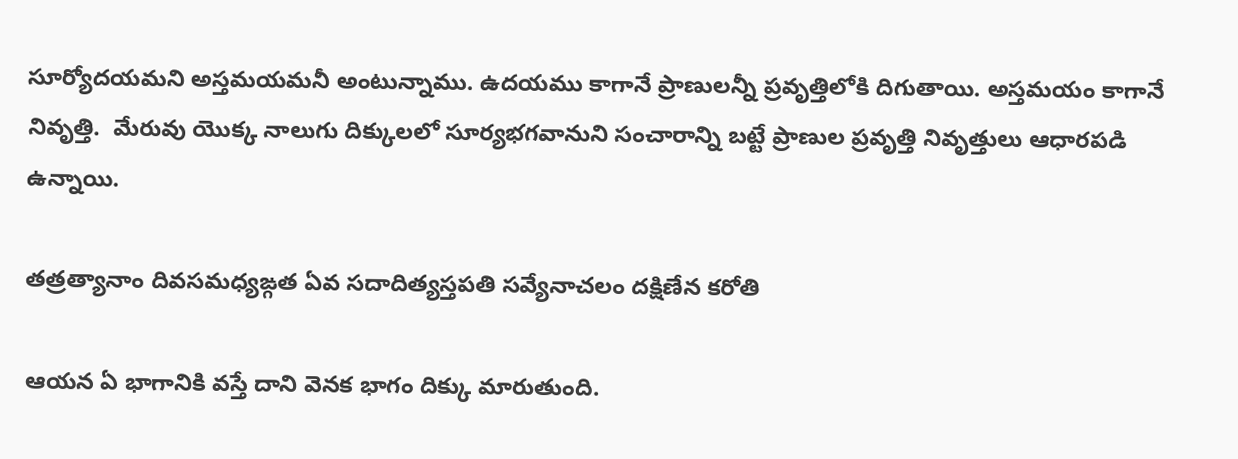సూర్యోదయమని అస్తమయమనీ అంటున్నాము. ఉదయము కాగానే ప్రాణులన్నీ ప్రవృత్తిలోకి దిగుతాయి. అస్తమయం కాగానే నివృత్తి.  మేరువు యొక్క నాలుగు దిక్కులలో సూర్యభగవానుని సంచారాన్ని బట్టే ప్రాణుల ప్రవృత్తి నివృత్తులు ఆధారపడి ఉన్నాయి.

తత్రత్యానాం దివసమధ్యఙ్గత ఏవ సదాదిత్యస్తపతి సవ్యేనాచలం దక్షిణేన కరోతి

ఆయన ఏ భాగానికి వస్తే దాని వెనక భాగం దిక్కు మారుతుంది.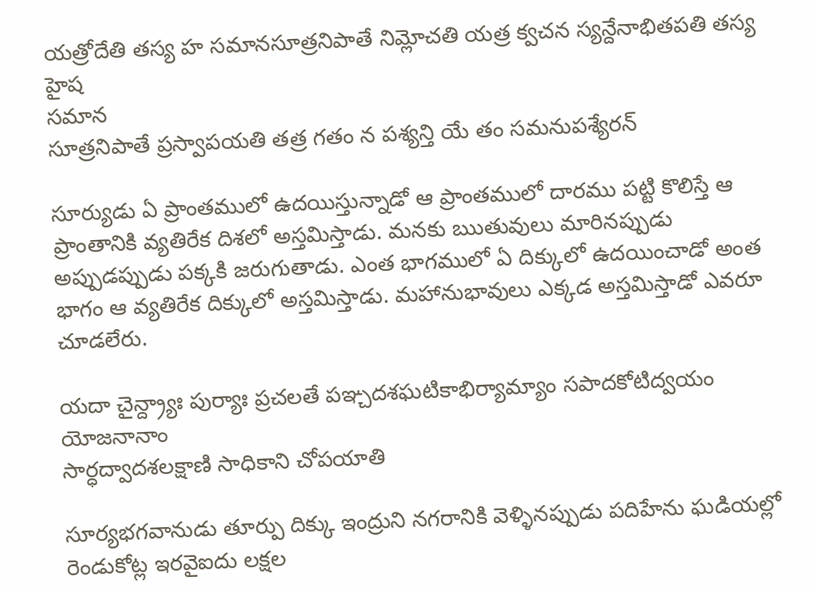యత్రోదేతి తస్య హ సమానసూత్రనిపాతే నిమ్లోచతి యత్ర క్వచన స్యన్దేనాభితపతి తస్య హైష
సమాన
సూత్రనిపాతే ప్రస్వాపయతి తత్ర గతం న పశ్యన్తి యే తం సమనుపశ్యేరన్

సూర్యుడు ఏ ప్రాంతములో ఉదయిస్తున్నాడో ఆ ప్రాంతములో దారము పట్టి కొలిస్తే ఆ ప్రాంతానికి వ్యతిరేక దిశలో అస్తమిస్తాడు. మనకు ఋతువులు మారినప్పుడు అప్పుడప్పుడు పక్కకి జరుగుతాడు. ఎంత భాగములో ఏ దిక్కులో ఉదయించాడో అంత భాగం ఆ వ్యతిరేక దిక్కులో అస్తమిస్తాడు. మహానుభావులు ఎక్కడ అస్తమిస్తాడో ఎవరూ చూడలేరు.

యదా చైన్ద్ర్యాః పుర్యాః ప్రచలతే పఞ్చదశఘటికాభిర్యామ్యాం సపాదకోటిద్వయం యోజనానాం
సార్ధద్వాదశలక్షాణి సాధికాని చోపయాతి

సూర్యభగవానుడు తూర్పు దిక్కు ఇంద్రుని నగరానికి వెళ్ళినప్పుడు పదిహేను ఘడియల్లో రెండుకోట్ల ఇరవైఐదు లక్షల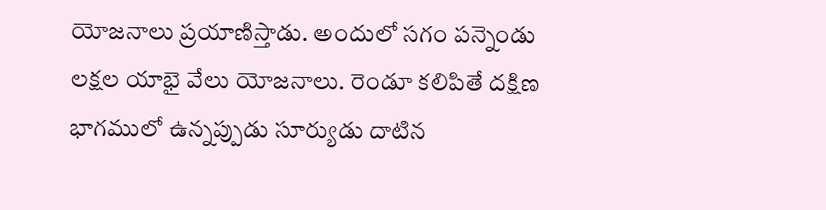యోజనాలు ప్రయాణిస్తాడు. అందులో సగం పన్నెండు లక్షల యాభై వేలు యోజనాలు. రెండూ కలిపితే దక్షిణ భాగములో ఉన్నప్పుడు సూర్యుడు దాటిన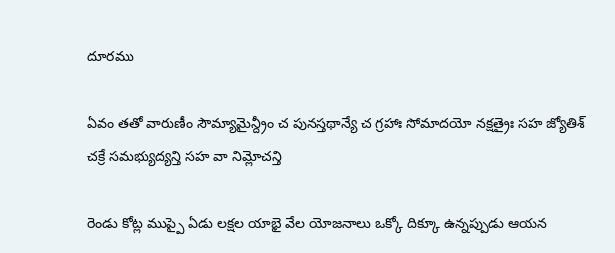దూరము

ఏవం తతో వారుణీం సౌమ్యామైన్ద్రీం చ పునస్తథాన్యే చ గ్రహాః సోమాదయో నక్షత్రైః సహ జ్యోతిశ్
చక్రే సమభ్యుద్యన్తి సహ వా నిమ్లోచన్తి

రెండు కోట్ల ముప్పై ఏడు లక్షల యాభై వేల యోజనాలు ఒక్కో దిక్కూ ఉన్నప్పుడు ఆయన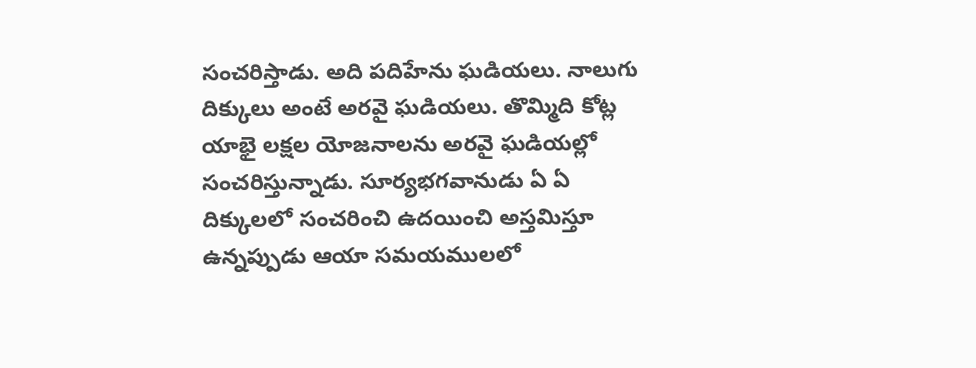సంచరిస్తాడు. అది పదిహేను ఘడియలు. నాలుగు దిక్కులు అంటే అరవై ఘడియలు. తొమ్మిది కోట్ల యాభై లక్షల యోజనాలను అరవై ఘడియల్లో సంచరిస్తున్నాడు. సూర్యభగవానుడు ఏ ఏ దిక్కులలో సంచరించి ఉదయించి అస్తమిస్తూ ఉన్నప్పుడు ఆయా సమయములలో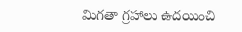మిగతా గ్రహాలు ఉదయించి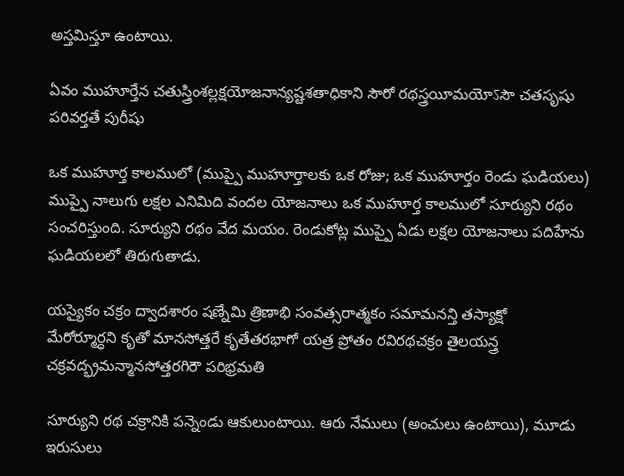అస్తమిస్తూ ఉంటాయి.

ఏవం ముహూర్తేన చతుస్త్రింశల్లక్షయోజనాన్యష్టశతాధికాని సౌరో రథస్త్రయీమయోऽసౌ చతసృషు
పరివర్తతే పురీషు

ఒక ముహూర్త కాలములో (ముప్పై ముహూర్తాలకు ఒక రోజు; ఒక ముహూర్తం రెండు ఘడియలు) ముప్పై నాలుగు లక్షల ఎనిమిది వందల యోజనాలు ఒక ముహూర్త కాలములో సూర్యుని రథం సంచరిస్తుంది. సూర్యుని రథం వేద మయం. రెండుకోట్ల ముప్పై ఏడు లక్షల యోజనాలు పదిహేను ఘడియలలో తిరుగుతాడు.

యస్యైకం చక్రం ద్వాదశారం షణ్నేమి త్రిణాభి సంవత్సరాత్మకం సమామనన్తి తస్యాక్షో
మేరోర్మూర్ధని కృతో మానసోత్తరే కృతేతరభాగో యత్ర ప్రోతం రవిరథచక్రం తైలయన్త్ర
చక్రవద్భ్రమన్మానసోత్తరగిరౌ పరిభ్రమతి

సూర్యుని రథ చక్రానికి పన్నెండు ఆకులుంటాయి. ఆరు నేములు (అంచులు ఉంటాయి), మూడు ఇరుసులు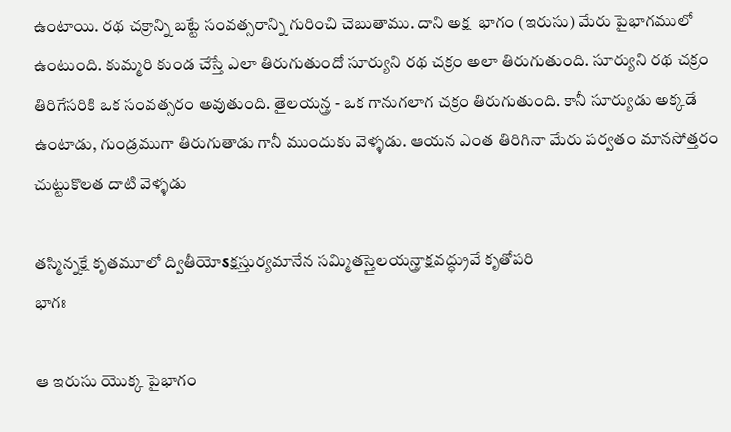ఉంటాయి. రథ చక్రాన్ని బట్టే సంవత్సరాన్ని గురించి చెబుతాము. దాని అక్ష  భాగం (ఇరుసు) మేరు పైభాగములో ఉంటుంది. కుమ్మరి కుండ చేస్తే ఎలా తిరుగుతుందో సూర్యుని రథ చక్రం అలా తిరుగుతుంది. సూర్యుని రథ చక్రం తిరిగేసరికి ఒక సంవత్సరం అవుతుంది. తైలయన్త్ర - ఒక గానుగలాగ చక్రం తిరుగుతుంది. కానీ సూర్యుడు అక్కడే ఉంటాడు, గుండ్రముగా తిరుగుతాడు గానీ ముందుకు వెళ్ళడు. ఆయన ఎంత తిరిగినా మేరు పర్వతం మానసోత్తరం చుట్టుకొలత దాటి వెళ్ళడు

తస్మిన్నక్షే కృతమూలో ద్వితీయోऽక్షస్తుర్యమానేన సమ్మితస్తైలయన్త్రాక్షవద్ధ్రువే కృతోపరి
భాగః

ఆ ఇరుసు యొక్క పైభాగం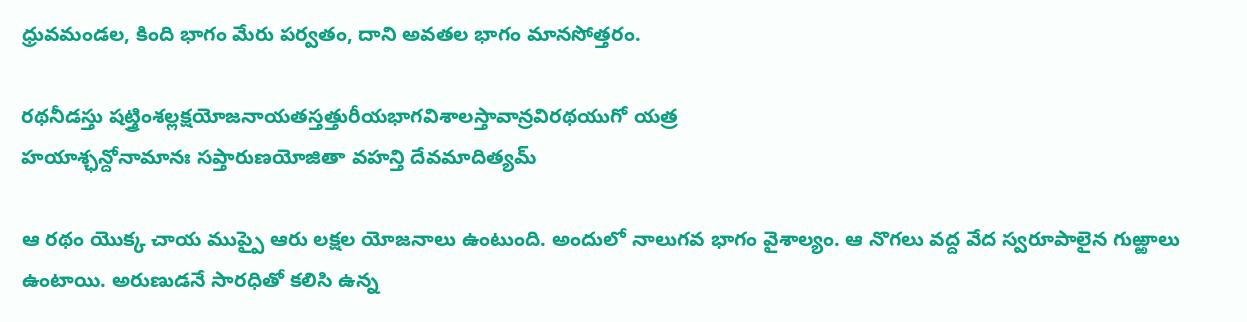ధ్రువమండల, కింది భాగం మేరు పర్వతం, దాని అవతల భాగం మానసోత్తరం.

రథనీడస్తు షట్త్రింశల్లక్షయోజనాయతస్తత్తురీయభాగవిశాలస్తావాన్రవిరథయుగో యత్ర
హయాశ్ఛన్దోనామానః సప్తారుణయోజితా వహన్తి దేవమాదిత్యమ్

ఆ రథం యొక్క చాయ ముప్పై ఆరు లక్షల యోజనాలు ఉంటుంది. అందులో నాలుగవ భాగం వైశాల్యం. ఆ నొగలు వద్ద వేద స్వరూపాలైన గుఱ్ఱాలు ఉంటాయి. అరుణుడనే సారధితో కలిసి ఉన్న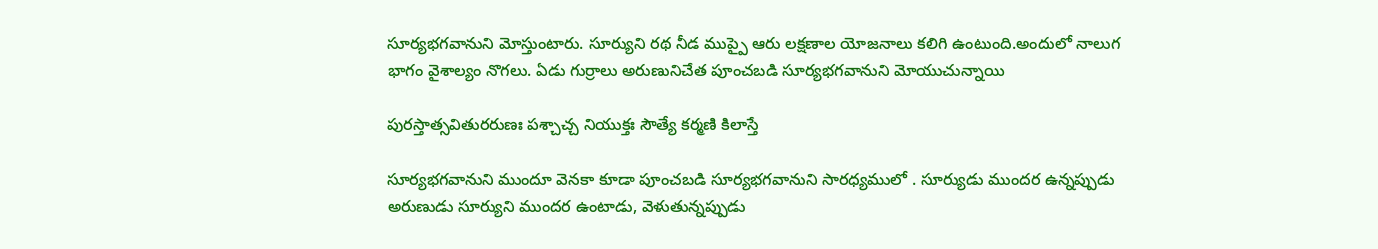సూర్యభగవానుని మోస్తుంటారు. సూర్యుని రథ నీడ ముప్పై ఆరు లక్షణాల యోజనాలు కలిగి ఉంటుంది.అందులో నాలుగ భాగం వైశాల్యం నొగలు. ఏడు గుర్రాలు అరుణునిచేత పూంచబడి సూర్యభగవానుని మోయుచున్నాయి

పురస్తాత్సవితురరుణః పశ్చాచ్చ నియుక్తః సౌత్యే కర్మణి కిలాస్తే

సూర్యభగవానుని ముందూ వెనకా కూడా పూంచబడి సూర్యభగవానుని సారధ్యములో . సూర్యుడు ముందర ఉన్నప్పుడు అరుణుడు సూర్యుని ముందర ఉంటాడు, వెళుతున్నప్పుడు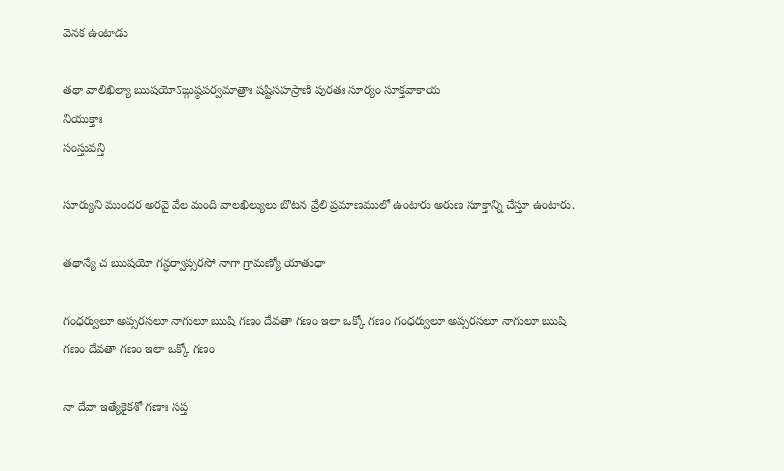వెనక ఉంటాడు

తథా వాలిఖిల్యా ఋషయోऽఙ్గుష్ఠపర్వమాత్రాః షష్టిసహస్రాణి పురతః సూర్యం సూక్తవాకాయ
నియుక్తాః
సంస్తువన్తి

సూర్యుని ముందర అరవై వేల మంది వాలఖిల్యులు బొటన వ్రేలి ప్రమాణములో ఉంటారు అరుణ సూక్తాన్ని చేస్తూ ఉంటారు.

తథాన్యే చ ఋషయో గన్ధర్వాప్సరసో నాగా గ్రామణ్యో యాతుధా

గంధర్వులూ అప్సరసలూ నాగులూ ఋషి గణం దేవతా గణం ఇలా ఒక్కో గణం గంధర్వులూ అప్సరసలూ నాగులూ ఋషి గణం దేవతా గణం ఇలా ఒక్కో గణం

నా దేవా ఇత్యేకైకశో గణాః సప్త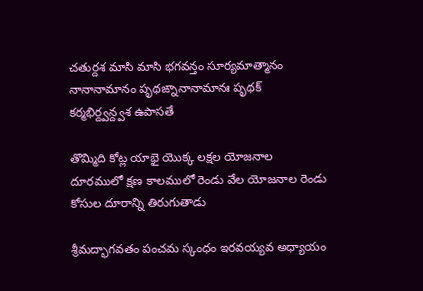చతుర్దశ మాసి మాసి భగవన్తం సూర్యమాత్మానం నానానామానం పృథఙ్నానానామానః పృథక్
కర్మభిర్ద్వన్ద్వశ ఉపాసతే

తొమ్మిది కోట్ల యాభై యొక్క లక్షల యోజనాల దూరములో క్షణ కాలములో రెండు వేల యోజనాల రెండు కోసుల దూరాన్ని తిరుగుతాడు

శ్రీమద్భాగవతం పంచమ స్కంధం ఇరవయ్యవ అధ్యాయం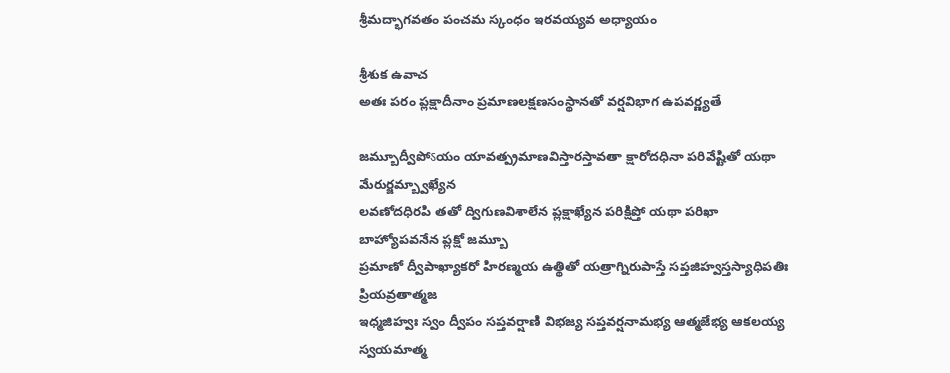శ్రీమద్భాగవతం పంచమ స్కంధం ఇరవయ్యవ అధ్యాయం

శ్రీశుక ఉవాచ
అతః పరం ప్లక్షాదీనాం ప్రమాణలక్షణసంస్థానతో వర్షవిభాగ ఉపవర్ణ్యతే

జమ్బూద్వీపోऽయం యావత్ప్రమాణవిస్తారస్తావతా క్షారోదధినా పరివేష్టితో యథా
మేరుర్జమ్బ్వాఖ్యేన
లవణోదధిరపి తతో ద్విగుణవిశాలేన ప్లక్షాఖ్యేన పరిక్షిప్తో యథా పరిఖా బాహ్యోపవనేన ప్లక్షో జమ్బూ
ప్రమాణో ద్వీపాఖ్యాకరో హిరణ్మయ ఉత్థితో యత్రాగ్నిరుపాస్తే సప్తజిహ్వస్తస్యాధిపతిః ప్రియవ్రతాత్మజ
ఇధ్మజిహ్వః స్వం ద్వీపం సప్తవర్షాణి విభజ్య సప్తవర్షనామభ్య ఆత్మజేభ్య ఆకలయ్య స్వయమాత్మ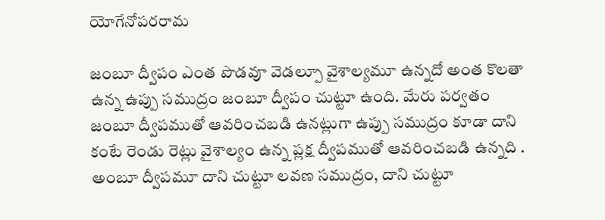యోగేనోపరరామ

జంబూ ద్వీపం ఎంత పొడవూ వెడల్పూ వైశాల్యమూ ఉన్నదో అంత కొలతా ఉన్న ఉప్పు సముద్రం జంబూ ద్వీపం చుట్టూ ఉంది. మేరు పర్వతం జంబూ ద్వీపముతో ఆవరించబడి ఉనట్లుగా ఉప్పు సముద్రం కూడా దాని కంటే రెండు రెట్లు వైశాల్యం ఉన్న ప్లక్ష ద్వీపముతో ఆవరించబడి ఉన్నది . అంబూ ద్వీపమూ దాని చుట్టూ లవణ సముద్రం, దాని చుట్టూ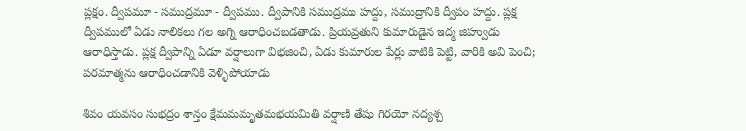ప్లక్షం. ద్వీపమూ - సముద్రమూ - ద్వీపము. ద్వీపానికి సముద్రము హద్దు, సముద్రానికి ద్వీపం హద్దు. ప్లక్ష ద్వీపములో ఏడు నాలికలు గల అగ్ని ఆరాధించబడతాడు. ప్రియవ్రతుని కుమారుడైన ఇద్మ జిహ్వుడు ఆరాధిస్తాడు. ప్లక్ష ద్వీపాన్ని ఏడూ వర్షాలుగా విభజించి, ఏడు కుమారుల పేర్లు వాటికి పెట్టి, వారికి అవి పెంచి; పరమాత్మను ఆరాధించడానికి వెళ్ళిపోయాడు

శివం యవసం సుభద్రం శాన్తం క్షేమమమృతమభయమితి వర్షాణి తేషు గిరయో నద్యశ్చ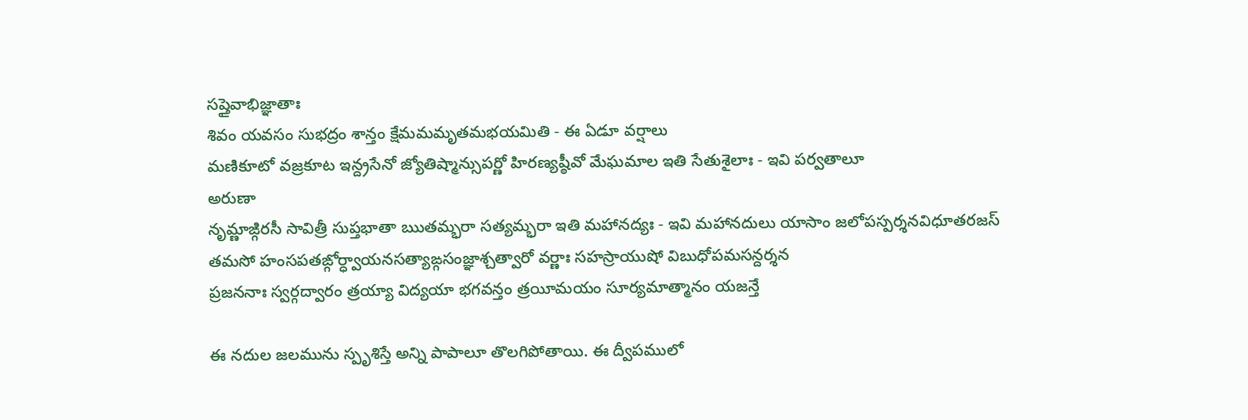సప్తైవాభిజ్ఞాతాః
శివం యవసం సుభద్రం శాన్తం క్షేమమమృతమభయమితి - ఈ ఏడూ వర్షాలు
మణికూటో వజ్రకూట ఇన్ద్రసేనో జ్యోతిష్మాన్సుపర్ణో హిరణ్యష్ఠీవో మేఘమాల ఇతి సేతుశైలాః - ఇవి పర్వతాలూ
అరుణా
నృమ్ణాఙ్గిరసీ సావిత్రీ సుప్తభాతా ఋతమ్భరా సత్యమ్భరా ఇతి మహానద్యః - ఇవి మహానదులు యాసాం జలోపస్పర్శనవిధూతరజస్
తమసో హంసపతఙ్గోర్ధ్వాయనసత్యాఙ్గసంజ్ఞాశ్చత్వారో వర్ణాః సహస్రాయుషో విబుధోపమసన్దర్శన
ప్రజననాః స్వర్గద్వారం త్రయ్యా విద్యయా భగవన్తం త్రయీమయం సూర్యమాత్మానం యజన్తే

ఈ నదుల జలమును స్పృశిస్తే అన్ని పాపాలూ తొలగిపోతాయి. ఈ ద్వీపములో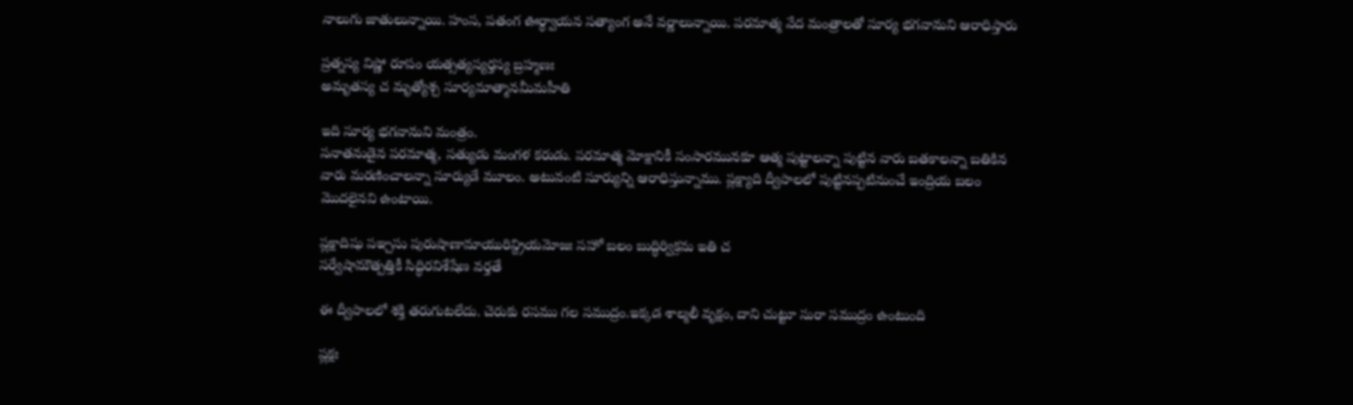నాలుగు జాతులున్నాయి. హంస, పతంగ ఊర్ధ్వాయన సత్యాంగ అనే వర్ణాలున్నాయి. పరమాత్మ వేద మంత్రాలతో సూర్య భగవానుని ఆరాధిస్తారు

ప్రత్నస్య విష్ణో రూపం యత్సత్యస్యర్తస్య బ్రహ్మణః
అమృతస్య చ మృత్యోశ్చ సూర్యమాత్మానమీమహీతి

ఇది సూర్య భగవానుని మంత్రం.
సనాతనుడైన పరమాత్మ, సత్యుడు మంగళ కరుడు. పరమాత్మ మోక్షానికీ సంసారమునకూ ఆత్మ పుట్టాలన్నా పుట్టిన వారు బతకాలన్నా బతికిన వారు మరణించాలన్నా సూర్యుడే మూలం. అటువంటి సూర్యున్ని ఆరాధిస్తున్నాము. ప్లక్ష్యాది ద్వీపాలలో పుట్టినప్పటినుంచే ఇంద్రియ బలం మొదలైనవి ఉంటాయి.

ప్లక్షాదిషు పఞ్చసు పురుషాణామాయురిన్ద్రియమోజః సహో బలం బుద్ధిర్విక్రమ ఇతి చ
సర్వేషామౌత్పత్తికీ సిద్ధిరవిశేషేణ వర్తతే

ఈ ద్వీపాలలో శక్తి తరుగుటలేదు. చెరుకు రసము గల సముద్రం.ఇక్కడ శాల్మలీ వృక్షం, దాని చుట్టూ సురా సముద్రం ఉంటుంది

ప్లక్షః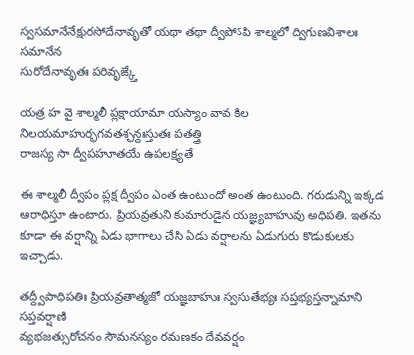స్వసమానేనేక్షురసోదేనావృతో యథా తథా ద్వీపోऽపి శాల్మలో ద్విగుణవిశాలః సమానేన
సురోదేనావృతః పరివృఙ్క్తే

యత్ర హ వై శాల్మలీ ప్లక్షాయామా యస్యాం వావ కిల నిలయమాహుర్భగవతశ్ఛన్దఃస్తుతః పతత్త్రి
రాజస్య సా ద్వీపహూతయే ఉపలక్ష్యతే

ఈ శాల్మలీ ద్వీపం ప్లక్ష ద్వీపం ఎంత ఉంటుందో అంత ఉంటుంది. గరుడున్ని ఇక్కడ ఆరాధిస్తూ ఉంటారు. ప్రియవ్రతుని కుమారుడైన యజ్ఞ్యబాహువు అధిపతి. ఇతను కూడా ఈ వర్షాన్ని ఏడు భాగాలు చేసి ఏడు వర్షాలను ఏడుగురు కొడుకులకు ఇచ్చాడు.

తద్ద్వీపాధిపతిః ప్రియవ్రతాత్మజో యజ్ఞబాహుః స్వసుతేభ్యః సప్తభ్యస్తన్నామాని సప్తవర్షాణి
వ్యభజత్సురోచనం సౌమనస్యం రమణకం దేవవర్షం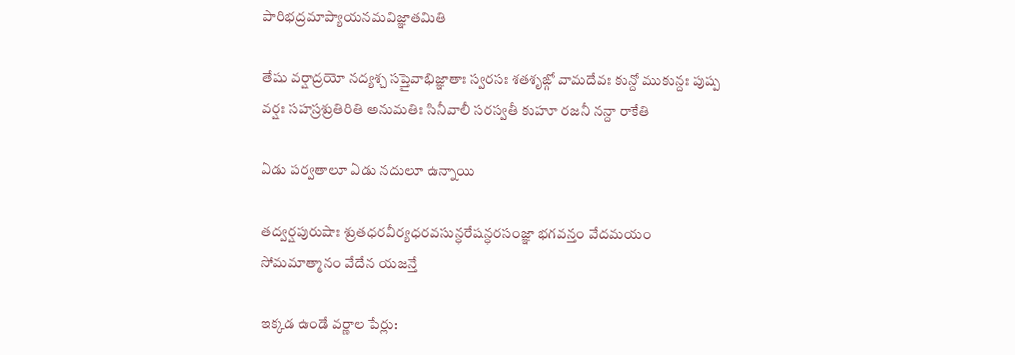పారిభద్రమాప్యాయనమవిజ్ఞాతమితి

తేషు వర్షాద్రయో నద్యశ్చ సప్తైవాభిజ్ఞాతాః స్వరసః శతశృఙ్గో వామదేవః కున్దో ముకున్దః పుష్ప
వర్షః సహస్రశ్రుతిరితి అనుమతిః సినీవాలీ సరస్వతీ కుహూ రజనీ నన్దా రాకేతి

ఏడు పర్వతాలూ ఏడు నదులూ ఉన్నాయి

తద్వర్షపురుషాః శ్రుతధరవీర్యధరవసున్ధరేషన్ధరసంజ్ఞా భగవన్తం వేదమయం
సోమమాత్మానం వేదేన యజన్తే

ఇక్కడ ఉండే వర్ణాల పేర్లు: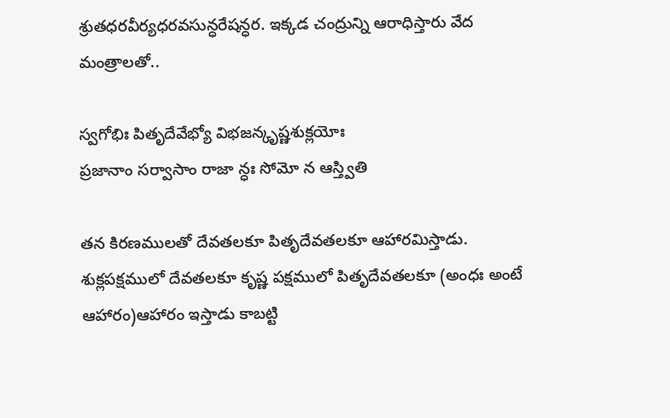శ్రుతధరవీర్యధరవసున్ధరేషన్ధర. ఇక్కడ చంద్రున్ని ఆరాధిస్తారు వేద మంత్రాలతో..

స్వగోభిః పితృదేవేభ్యో విభజన్కృష్ణశుక్లయోః
ప్రజానాం సర్వాసాం రాజా న్ధః సోమో న ఆస్త్వితి

తన కిరణములతో దేవతలకూ పితృదేవతలకూ ఆహారమిస్తాడు. శుక్లపక్షములో దేవతలకూ కృష్ణ పక్షములో పితృదేవతలకూ (అంధః అంటే ఆహారం)ఆహారం ఇస్తాడు కాబట్టి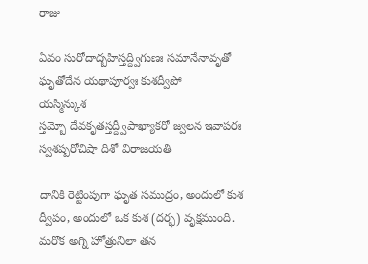రాజు

ఏవం సురోదాద్బహిస్తద్ద్విగుణః సమానేనావృతో ఘృతోదేన యథాపూర్వః కుశద్వీపో
యస్మిన్కుశ
స్తమ్బో దేవకృతస్తద్ద్వీపాఖ్యాకరో జ్వలన ఇవాపరః స్వశష్పరోచిషా దిశో విరాజయతి

దానికి రెట్టింపుగా ఘృత సముద్రం, అందులో కుశ ద్వీపం, అందులో ఒక కుశ (దర్భ) వృక్షముంది. మరొక అగ్ని హోత్రునిలా తన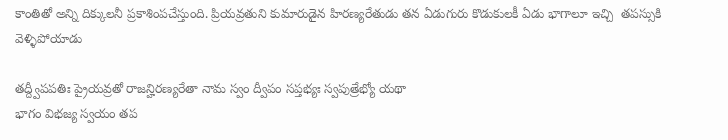కాంతితో అన్ని దిక్కులనీ ప్రకాశింపచేస్తుంది. ప్రియవ్రతుని కుమారుడైన హిరణ్యరేతుడు తన ఏడుగురు కొడుకులకీ ఏడు భాగాలూ ఇచ్చి  తపస్సుకి వెళ్ళిపోయాడు

తద్ద్వీపపతిః ప్రైయవ్రతో రాజన్హిరణ్యరేతా నామ స్వం ద్వీపం సప్తభ్యః స్వపుత్రేభ్యో యథా
భాగం విభజ్య స్వయం తప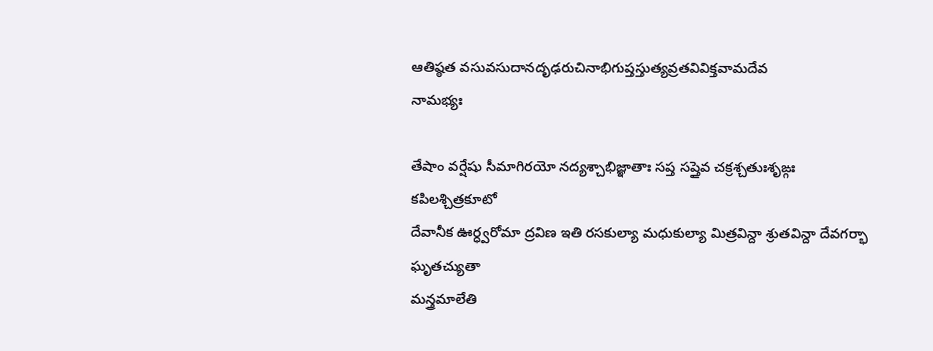ఆతిష్ఠత వసువసుదానదృఢరుచినాభిగుప్తస్తుత్యవ్రతవివిక్తవామదేవ
నామభ్యః

తేషాం వర్షేషు సీమాగిరయో నద్యశ్చాభిజ్ఞాతాః సప్త సప్తైవ చక్రశ్చతుఃశృఙ్గః కపిలశ్చిత్రకూటో
దేవానీక ఊర్ధ్వరోమా ద్రవిణ ఇతి రసకుల్యా మధుకుల్యా మిత్రవిన్దా శ్రుతవిన్దా దేవగర్భా ఘృతచ్యుతా
మన్త్రమాలేతి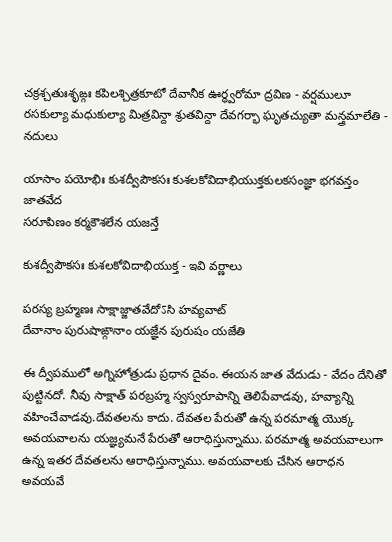చక్రశ్చతుఃశృఙ్గః కపిలశ్చిత్రకూటో దేవానీక ఊర్ధ్వరోమా ద్రవిణ - వర్షములూ
రసకుల్యా మధుకుల్యా మిత్రవిన్దా శ్రుతవిన్దా దేవగర్భా ఘృతచ్యుతా మన్త్రమాలేతి - నదులు

యాసాం పయోభిః కుశద్వీపౌకసః కుశలకోవిదాభియుక్తకులకసంజ్ఞా భగవన్తం జాతవేద
సరూపిణం కర్మకౌశలేన యజన్తే

కుశద్వీపౌకసః కుశలకోవిదాభియుక్త - ఇవి వర్ణాలు

పరస్య బ్రహ్మణః సాక్షాజ్జాతవేదోऽసి హవ్యవాట్
దేవానాం పురుషాఙ్గానాం యజ్ఞేన పురుషం యజేతి

ఈ ద్వీపములో అగ్నిహోత్రుడు ప్రధాన దైవం. ఈయన జాత వేదుడు - వేదం దేనితో పుట్టినదో. నీవు సాక్షాత్ పరబ్రహ్మ స్వస్వరూపాన్ని తెలిపేవాడవు, హవ్యాన్ని వహించేవాడవు.దేవతలను కాదు. దేవతల పేరుతో ఉన్న పరమాత్మ యొక్క అవయవాలను యజ్ఞ్యమనే పేరుతో ఆరాధిస్తున్నాము. పరమాత్మ అవయవాలుగా ఉన్న ఇతర దేవతలను ఆరాధిస్తున్నాము. అవయవాలకు చేసిన ఆరాధన అవయవే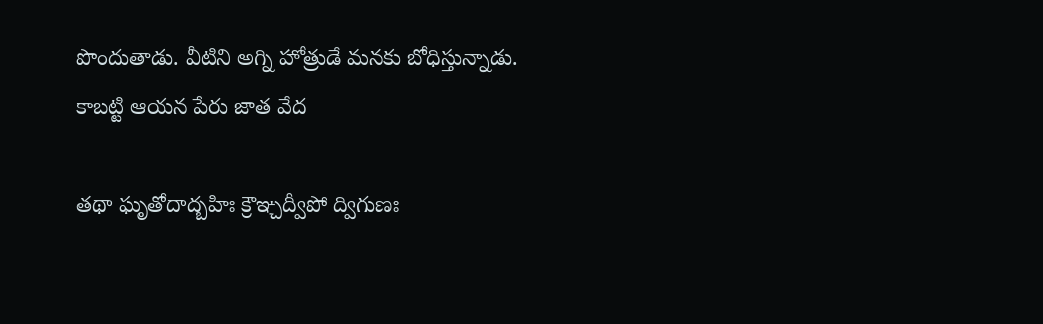పొందుతాడు. వీటిని అగ్ని హోత్రుడే మనకు బోధిస్తున్నాడు. కాబట్టి ఆయన పేరు జాత వేద

తథా ఘృతోదాద్బహిః క్రౌఞ్చద్వీపో ద్విగుణః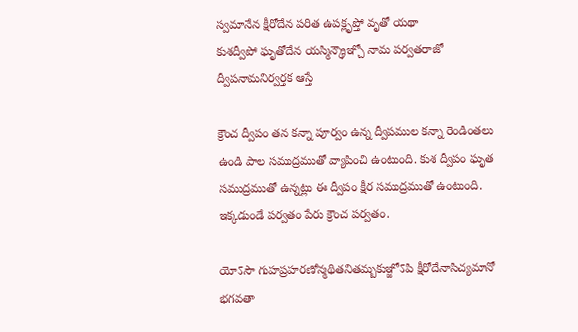స్వమానేన క్షీరోదేన పరిత ఉపక్లృప్తో వృతో యథా
కుశద్వీపో ఘృతోదేన యస్మిన్క్రౌఞ్చో నామ పర్వతరాజో ద్వీపనామనిర్వర్తక ఆస్తే

క్రౌంచ ద్వీపం తన కన్నా పూర్వం ఉన్న ద్వీపముల కన్నా రెండింతలు ఉండి పాల సముద్రముతో వ్యాపించి ఉంటుంది. కుశ ద్వీపం ఘృత సముద్రముతో ఉన్నట్లు ఈ ద్వీపం క్షీర సముద్రముతో ఉంటుంది. ఇక్కడుండే పర్వతం పేరు క్రౌంచ పర్వతం.

యోऽసౌ గుహప్రహరణోన్మథితనితమ్బకుఞ్జోऽపి క్షీరోదేనాసిచ్యమానో భగవతా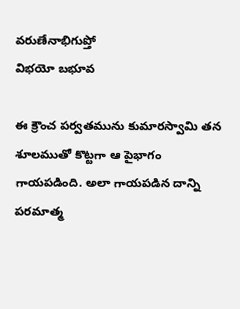వరుణేనాభిగుప్తో
విభయో బభూవ

ఈ క్రౌంచ పర్వతమును కుమారస్వామి తన శూలముతో కొట్టగా ఆ పైభాగం గాయపడింది. అలా గాయపడిన దాన్ని పరమాత్మ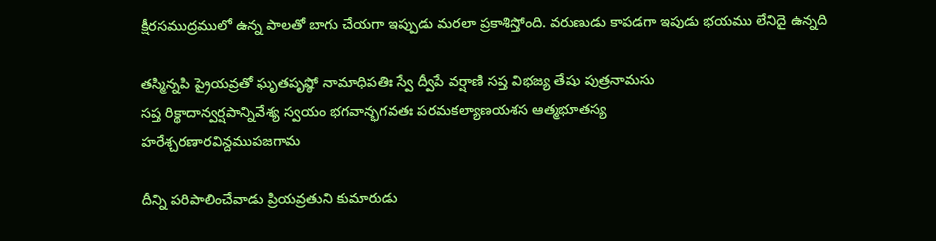క్షీరసముద్రములో ఉన్న పాలతో బాగు చేయగా ఇప్పుడు మరలా ప్రకాశిస్తోంది. వరుణుడు కాపడగా ఇపుడు భయము లేనిదై ఉన్నది

తస్మిన్నపి ప్రైయవ్రతో ఘృతపృష్ఠో నామాధిపతిః స్వే ద్వీపే వర్షాణి సప్త విభజ్య తేషు పుత్రనామసు
సప్త రిక్థాదాన్వర్షపాన్నివేశ్య స్వయం భగవాన్భగవతః పరమకల్యాణయశస ఆత్మభూతస్య
హరేశ్చరణారవిన్దముపజగామ

దీన్ని పరిపాలించేవాడు ప్రియవ్రతుని కుమారుడు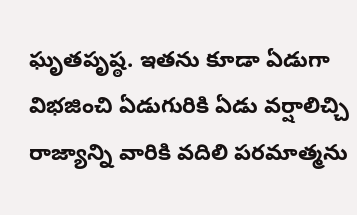ఘృతపృష్ఠ. ఇతను కూడా ఏడుగా విభజించి ఏడుగురికి ఏడు వర్షాలిచ్చి రాజ్యాన్ని వారికి వదిలి పరమాత్మను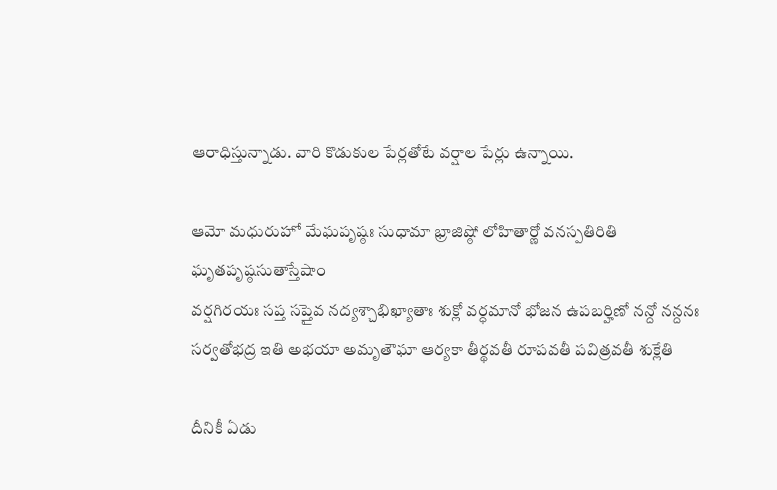ఆరాధిస్తున్నాడు. వారి కొడుకుల పేర్లతోటే వర్షాల పేర్లు ఉన్నాయి.

ఆమో మధురుహో మేఘపృష్ఠః సుధామా భ్రాజిష్ఠో లోహితార్ణో వనస్పతిరితి
ఘృతపృష్ఠసుతాస్తేషాం
వర్షగిరయః సప్త సప్తైవ నద్యశ్చాభిఖ్యాతాః శుక్లో వర్ధమానో భోజన ఉపబర్హిణో నన్దో నన్దనః
సర్వతోభద్ర ఇతి అభయా అమృతౌఘా ఆర్యకా తీర్థవతీ రూపవతీ పవిత్రవతీ శుక్లేతి

దీనికీ ఏడు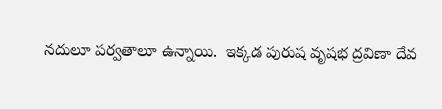నదులూ పర్వతాలూ ఉన్నాయి.  ఇక్కడ పురుష వృషభ ద్రవిణా దేవ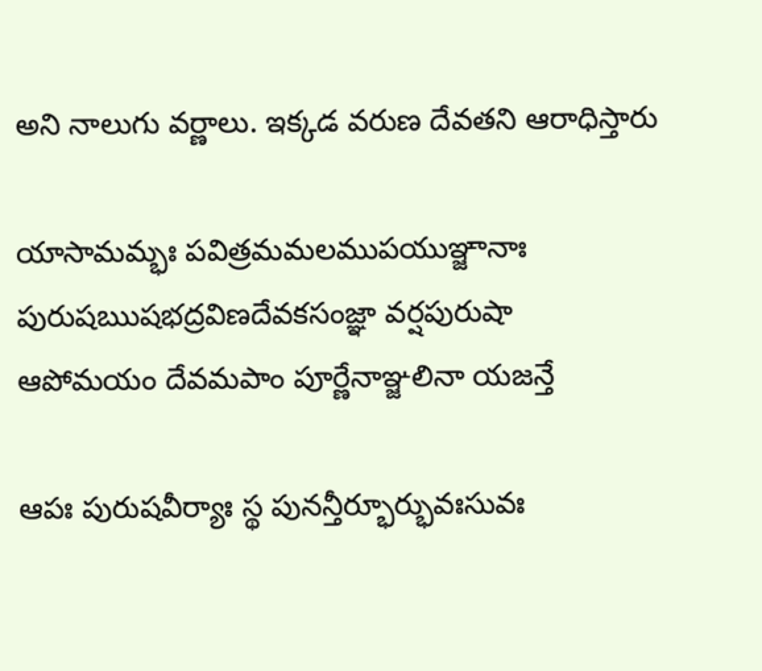అని నాలుగు వర్ణాలు. ఇక్కడ వరుణ దేవతని ఆరాధిస్తారు

యాసామమ్భః పవిత్రమమలముపయుఞ్జానాః పురుషఋషభద్రవిణదేవకసంజ్ఞా వర్షపురుషా
ఆపోమయం దేవమపాం పూర్ణేనాఞ్జలినా యజన్తే

ఆపః పురుషవీర్యాః స్థ పునన్తీర్భూర్భువఃసువః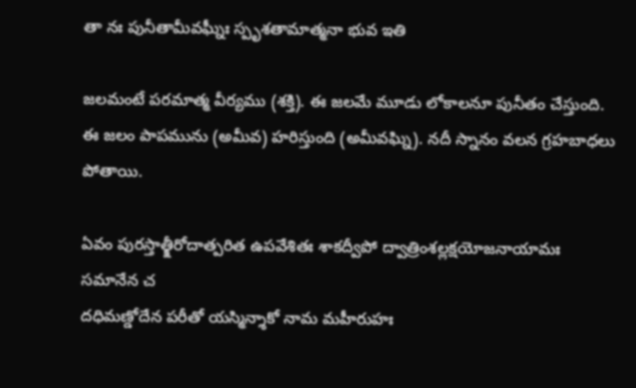తా నః పునీతామీవఘ్నీః స్పృశతామాత్మనా భువ ఇతి

జలమంటే పరమాత్మ వీర్యము (శక్తి). ఈ జలమే మూడు లోకాలనూ పునీతం చేస్తుంది. ఈ జలం పాపమును (అమీవ) హరిస్తుంది (అమీవఘ్ని). నదీ స్నానం వలన గ్రహబాధలు పోతాయి.

ఏవం పురస్తాత్క్షీరోదాత్పరిత ఉపవేశితః శాకద్వీపో ద్వాత్రింశల్లక్షయోజనాయామః సమానేన చ
దధిమణ్డోదేన పరీతో యస్మిన్శాకో నామ మహీరుహః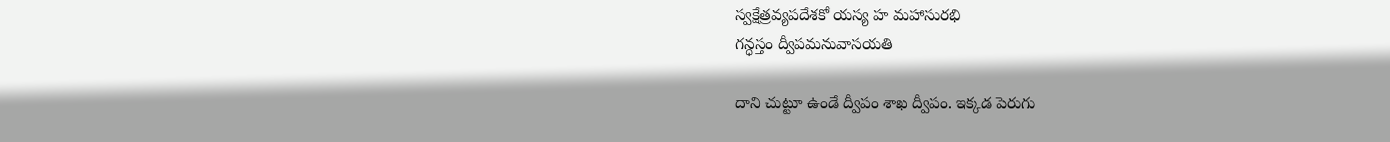స్వక్షేత్రవ్యపదేశకో యస్య హ మహాసురభి
గన్ధస్తం ద్వీపమనువాసయతి

దాని చుట్టూ ఉండే ద్వీపం శాఖ ద్వీపం. ఇక్కడ పెరుగు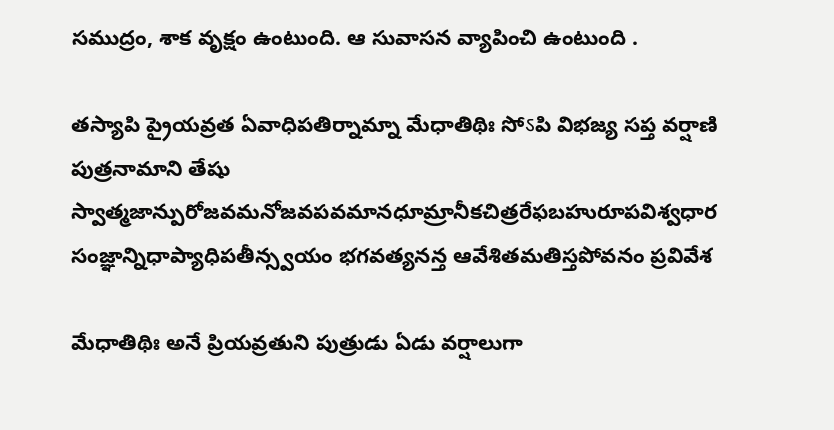సముద్రం, శాక వృక్షం ఉంటుంది. ఆ సువాసన వ్యాపించి ఉంటుంది .

తస్యాపి ప్రైయవ్రత ఏవాధిపతిర్నామ్నా మేధాతిథిః సోऽపి విభజ్య సప్త వర్షాణి పుత్రనామాని తేషు
స్వాత్మజాన్పురోజవమనోజవపవమానధూమ్రానీకచిత్రరేఫబహురూపవిశ్వధార
సంజ్ఞాన్నిధాప్యాధిపతీన్స్వయం భగవత్యనన్త ఆవేశితమతిస్తపోవనం ప్రవివేశ

మేధాతిథిః అనే ప్రియవ్రతుని పుత్రుడు ఏడు వర్షాలుగా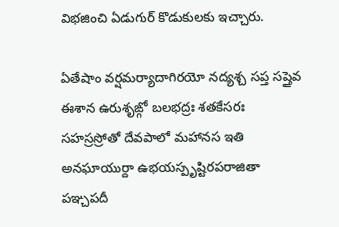విభజించి ఏడుగుర్ కొడుకులకు ఇచ్చారు.

ఏతేషాం వర్షమర్యాదాగిరయో నద్యశ్చ సప్త సప్తైవ ఈశాన ఉరుశృఙ్గో బలభద్రః శతకేసరః
సహస్రస్రోతో దేవపాలో మహానస ఇతి అనఘాయుర్దా ఉభయస్పృష్టిరపరాజితా పఞ్చపదీ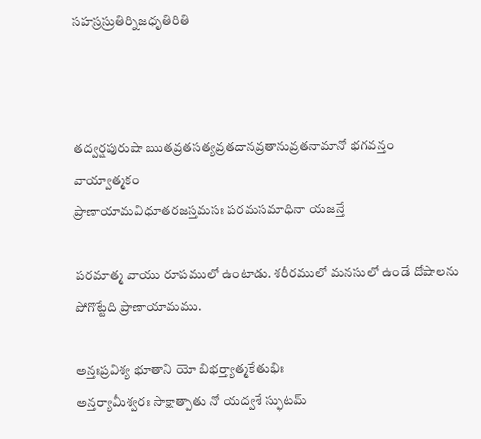సహస్రస్రుతిర్నిజధృతిరితి



తద్వర్షపురుషా ఋతవ్రతసత్యవ్రతదానవ్రతానువ్రతనామానో భగవన్తం వాయ్వాత్మకం
ప్రాణాయామవిధూతరజస్తమసః పరమసమాధినా యజన్తే

పరమాత్మ వాయు రూపములో ఉంటాడు. శరీరములో మనసులో ఉండే దోషాలను పోగొట్టేది ప్రాణాయామము.

అన్తఃప్రవిశ్య భూతాని యో బిభర్త్యాత్మకేతుభిః
అన్తర్యామీశ్వరః సాక్షాత్పాతు నో యద్వశే స్ఫుటమ్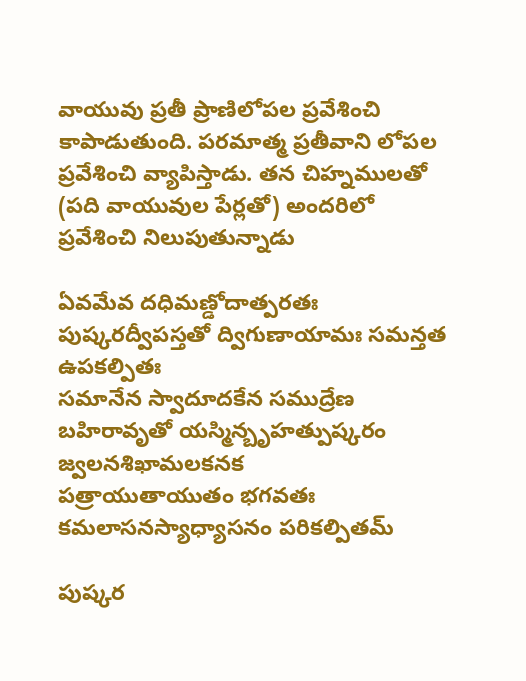వాయువు ప్రతీ ప్రాణిలోపల ప్రవేశించి కాపాడుతుంది. పరమాత్మ ప్రతీవాని లోపల ప్రవేశించి వ్యాపిస్తాడు. తన చిహ్నములతో (పది వాయువుల పేర్లతో) అందరిలో ప్రవేశించి నిలుపుతున్నాడు

ఏవమేవ దధిమణ్డోదాత్పరతః పుష్కరద్వీపస్తతో ద్విగుణాయామః సమన్తత ఉపకల్పితః
సమానేన స్వాదూదకేన సముద్రేణ బహిరావృతో యస్మిన్బృహత్పుష్కరం జ్వలనశిఖామలకనక
పత్రాయుతాయుతం భగవతః కమలాసనస్యాధ్యాసనం పరికల్పితమ్

పుష్కర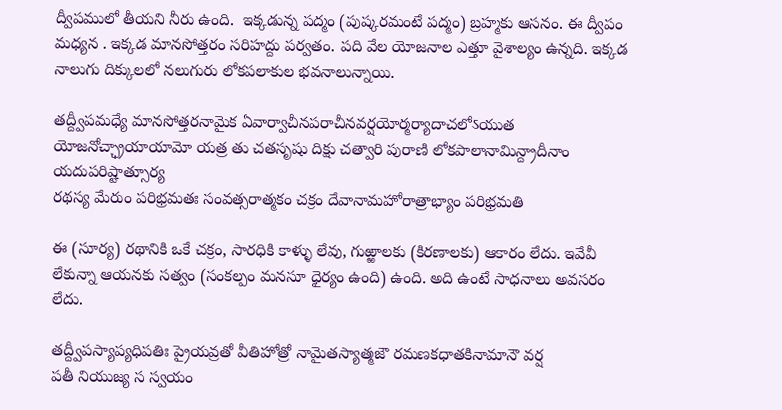ద్వీపములో తీయని నీరు ఉంది.  ఇక్కడున్న పద్మం (పుష్కరమంటే పద్మం) బ్రహ్మకు ఆసనం. ఈ ద్వీపం మధ్యన . ఇక్కడ మానసోత్తరం సరిహద్దు పర్వతం. పది వేల యోజనాల ఎత్తూ వైశాల్యం ఉన్నది. ఇక్కడ నాలుగు దిక్కులలో నలుగురు లోకపలాకుల భవనాలున్నాయి.

తద్ద్వీపమధ్యే మానసోత్తరనామైక ఏవార్వాచీనపరాచీనవర్షయోర్మర్యాదాచలోऽయుత
యోజనోచ్ఛ్రాయాయామో యత్ర తు చతసృషు దిక్షు చత్వారి పురాణి లోకపాలానామిన్ద్రాదీనాం
యదుపరిష్టాత్సూర్య
రథస్య మేరుం పరిభ్రమతః సంవత్సరాత్మకం చక్రం దేవానామహోరాత్రాభ్యాం పరిభ్రమతి

ఈ (సూర్య) రథానికి ఒకే చక్రం, సారధికి కాళ్ళు లేవు, గుఱ్ఱాలకు (కిరణాలకు) ఆకారం లేదు. ఇవేవీ లేకున్నా ఆయనకు సత్వం (సంకల్పం మనసూ ధైర్యం ఉంది) ఉంది. అది ఉంటే సాధనాలు అవసరం లేదు.

తద్ద్వీపస్యాప్యధిపతిః ప్రైయవ్రతో వీతిహోత్రో నామైతస్యాత్మజౌ రమణకధాతకినామానౌ వర్ష
పతీ నియుజ్య స స్వయం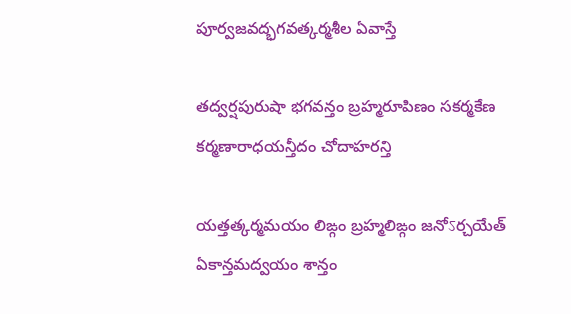పూర్వజవద్భగవత్కర్మశీల ఏవాస్తే

తద్వర్షపురుషా భగవన్తం బ్రహ్మరూపిణం సకర్మకేణ కర్మణారాధయన్తీదం చోదాహరన్తి

యత్తత్కర్మమయం లిఙ్గం బ్రహ్మలిఙ్గం జనోऽర్చయేత్
ఏకాన్తమద్వయం శాన్తం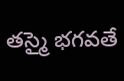తస్మై భగవతే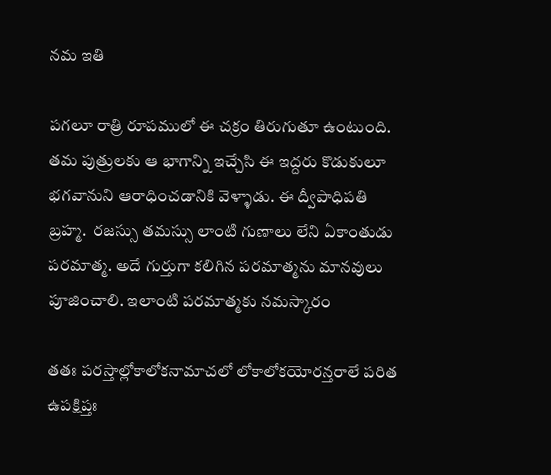నమ ఇతి

పగలూ రాత్రి రూపములో ఈ చక్రం తిరుగుతూ ఉంటుంది.  తమ పుత్రులకు ఆ భాగాన్ని ఇచ్చేసి ఈ ఇద్దరు కొడుకులూ భగవానుని ఆరాధించడానికి వెళ్ళాడు. ఈ ద్వీపాధిపతి బ్రహ్మ.  రజస్సు తమస్సు లాంటి గుణాలు లేని ఏకాంతుడు పరమాత్మ. అదే గుర్తుగా కలిగిన పరమాత్మను మానవులు పూజించాలి. ఇలాంటి పరమాత్మకు నమస్కారం

తతః పరస్తాల్లోకాలోకనామాచలో లోకాలోకయోరన్తరాలే పరిత ఉపక్షిప్తః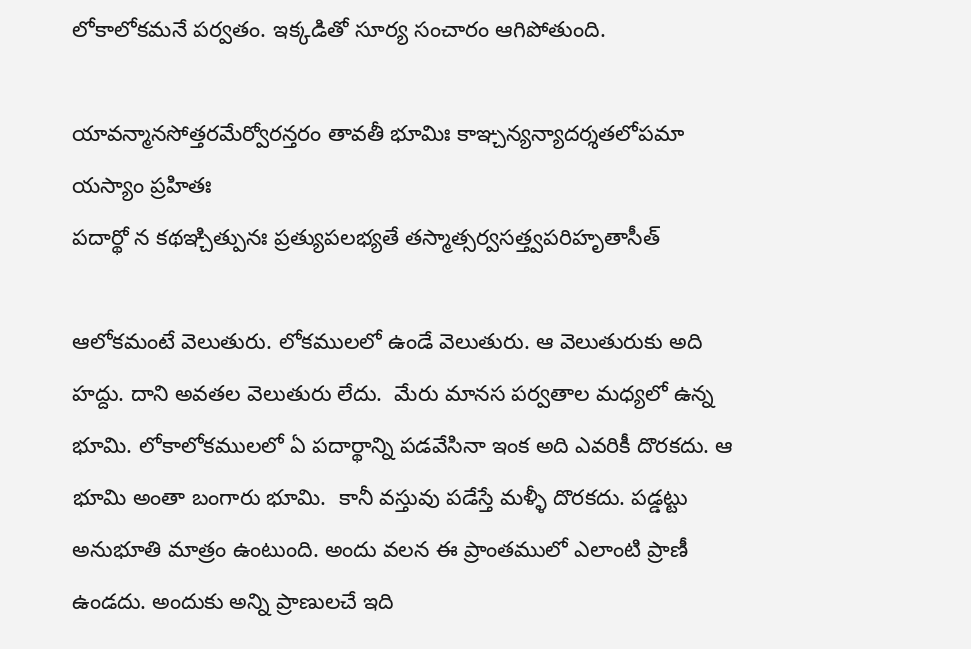లోకాలోకమనే పర్వతం. ఇక్కడితో సూర్య సంచారం ఆగిపోతుంది.

యావన్మానసోత్తరమేర్వోరన్తరం తావతీ భూమిః కాఞ్చన్యన్యాదర్శతలోపమా యస్యాం ప్రహితః
పదార్థో న కథఞ్చిత్పునః ప్రత్యుపలభ్యతే తస్మాత్సర్వసత్త్వపరిహృతాసీత్

ఆలోకమంటే వెలుతురు. లోకములలో ఉండే వెలుతురు. ఆ వెలుతురుకు అది హద్దు. దాని అవతల వెలుతురు లేదు.  మేరు మానస పర్వతాల మధ్యలో ఉన్న భూమి. లోకాలోకములలో ఏ పదార్థాన్ని పడవేసినా ఇంక అది ఎవరికీ దొరకదు. ఆ భూమి అంతా బంగారు భూమి.  కానీ వస్తువు పడేస్తే మళ్ళీ దొరకదు. పడ్డట్టు అనుభూతి మాత్రం ఉంటుంది. అందు వలన ఈ ప్రాంతములో ఎలాంటి ప్రాణీ ఉండదు. అందుకు అన్ని ప్రాణులచే ఇది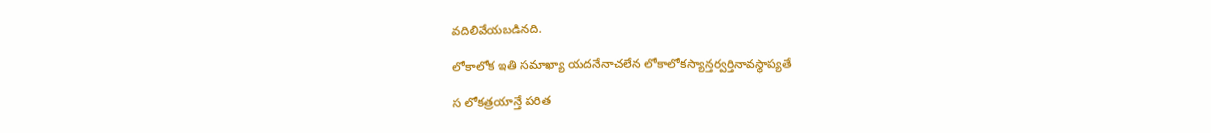వదిలివేయబడినది.

లోకాలోక ఇతి సమాఖ్యా యదనేనాచలేన లోకాలోకస్యాన్తర్వర్తినావస్థాప్యతే

స లోకత్రయాన్తే పరిత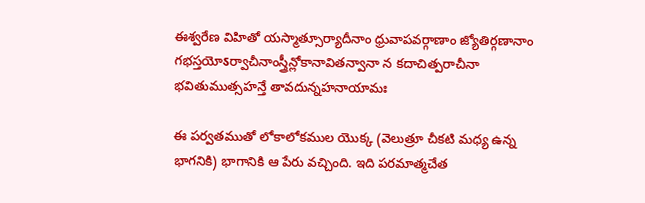ఈశ్వరేణ విహితో యస్మాత్సూర్యాదీనాం ధ్రువాపవర్గాణాం జ్యోతిర్గణానాం
గభస్తయోऽర్వాచీనాంస్త్రీన్లోకానావితన్వానా న కదాచిత్పరాచీనా భవితుముత్సహన్తే తావదున్నహనాయామః

ఈ పర్వతముతో లోకాలోకముల యొక్క (వెలుత్రూ చీకటి మధ్య ఉన్న భాగనికి) భాగానికి ఆ పేరు వచ్చింది. ఇది పరమాత్మచేత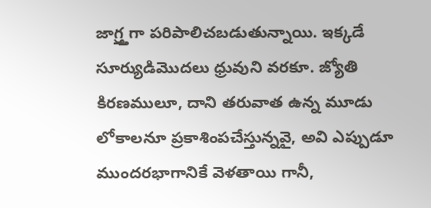జాగ్ర్త్తగా పరిపాలిచబడుతున్నాయి. ఇక్కడే సూర్యుడిమొదలు ధ్రువుని వరకూ. జ్యోతి కిరణములూ, దాని తరువాత ఉన్న మూడు లోకాలనూ ప్రకాశింపచేస్తున్నవై, అవి ఎప్పుడూ ముందరభాగానికే వెళతాయి గానీ,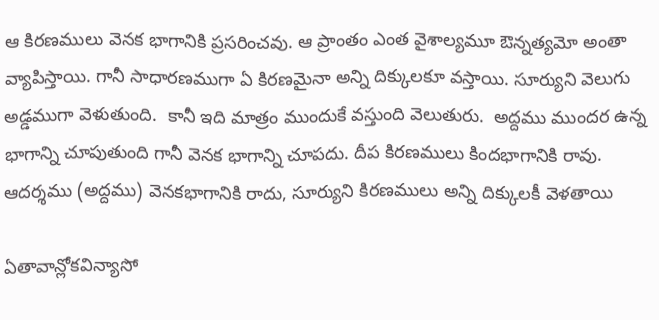ఆ కిరణములు వెనక భాగానికి ప్రసరించవు. ఆ ప్రాంతం ఎంత వైశాల్యమూ ఔన్నత్యమో అంతా వ్యాపిస్తాయి. గానీ సాధారణముగా ఏ కిరణమైనా అన్ని దిక్కులకూ వస్తాయి. సూర్యుని వెలుగు అడ్డముగా వెళుతుంది.  కానీ ఇది మాత్రం ముందుకే వస్తుంది వెలుతురు.  అద్దము ముందర ఉన్న భాగాన్ని చూపుతుంది గానీ వెనక భాగాన్ని చూపదు. దీప కిరణములు కిందభాగానికి రావు. ఆదర్శము (అద్దము) వెనకభాగానికి రాదు, సూర్యుని కిరణములు అన్ని దిక్కులకీ వెళతాయి

ఏతావాన్లోకవిన్యాసో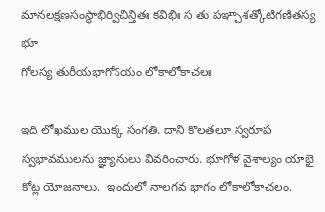మానలక్షణసంస్థాభిర్విచిన్తితః కవిభిః స తు పఞ్చాశత్కోటిగణితస్య భూ
గోలస్య తురీయభాగోऽయం లోకాలోకాచలః

ఇది లోఖముల యొక్క సంగతి. దాని కొలతలూ స్వరూప స్వభావములను జ్ఞ్యానులు వివరించారు. భూగోళ వైశాల్యం యాభై కోట్ల యోజనాలు.  ఇందులో నాలగవ భాగం లోకాలోకాచలం.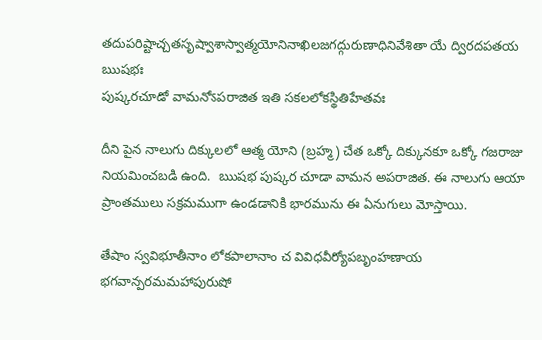తదుపరిష్టాచ్చతసృష్వాశాస్వాత్మయోనినాఖిలజగద్గురుణాధినివేశితా యే ద్విరదపతయ
ఋషభః
పుష్కరచూడో వామనోऽపరాజిత ఇతి సకలలోకస్థితిహేతవః

దీని పైన నాలుగు దిక్కులలో ఆత్మ యోని (బ్రహ్మ) చేత ఒక్కో దిక్కునకూ ఒక్కో గజరాజు నియమించబడి ఉంది.  ఋషభ పుష్కర చూడా వామన అపరాజిత. ఈ నాలుగు ఆయా ప్రాంతములు సక్రమముగా ఉండడానికి భారమును ఈ ఏనుగులు మోస్తాయి.

తేషాం స్వవిభూతీనాం లోకపాలానాం చ వివిధవీర్యోపబృంహణాయ భగవాన్పరమమహాపురుషో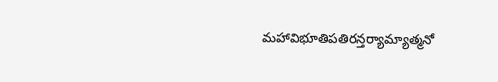మహావిభూతిపతిరన్తర్యామ్యాత్మనో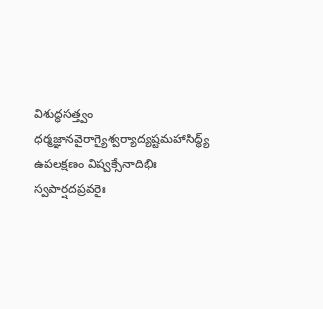విశుద్ధసత్త్వం ధర్మజ్ఞానవైరాగ్యైశ్వర్యాద్యష్టమహాసిద్ధ్య్
ఉపలక్షణం విష్వక్సేనాదిభిః స్వపార్షదప్రవరైః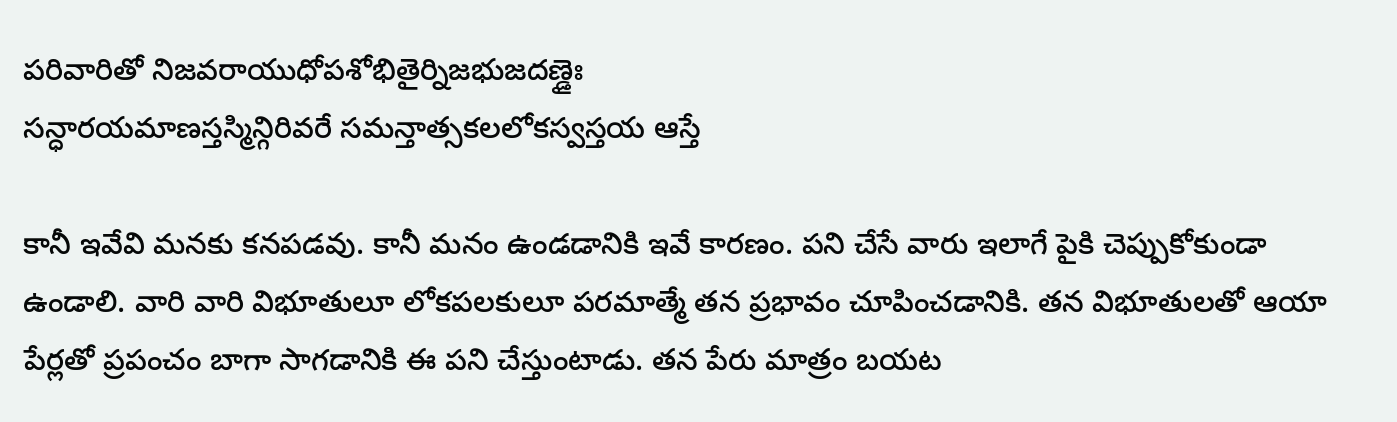పరివారితో నిజవరాయుధోపశోభితైర్నిజభుజదణ్డైః
సన్ధారయమాణస్తస్మిన్గిరివరే సమన్తాత్సకలలోకస్వస్తయ ఆస్తే

కానీ ఇవేవి మనకు కనపడవు. కానీ మనం ఉండడానికి ఇవే కారణం. పని చేసే వారు ఇలాగే పైకి చెప్పుకోకుండా ఉండాలి. వారి వారి విభూతులూ లోకపలకులూ పరమాత్మే తన ప్రభావం చూపించడానికి. తన విభూతులతో ఆయా పేర్లతో ప్రపంచం బాగా సాగడానికి ఈ పని చేస్తుంటాడు. తన పేరు మాత్రం బయట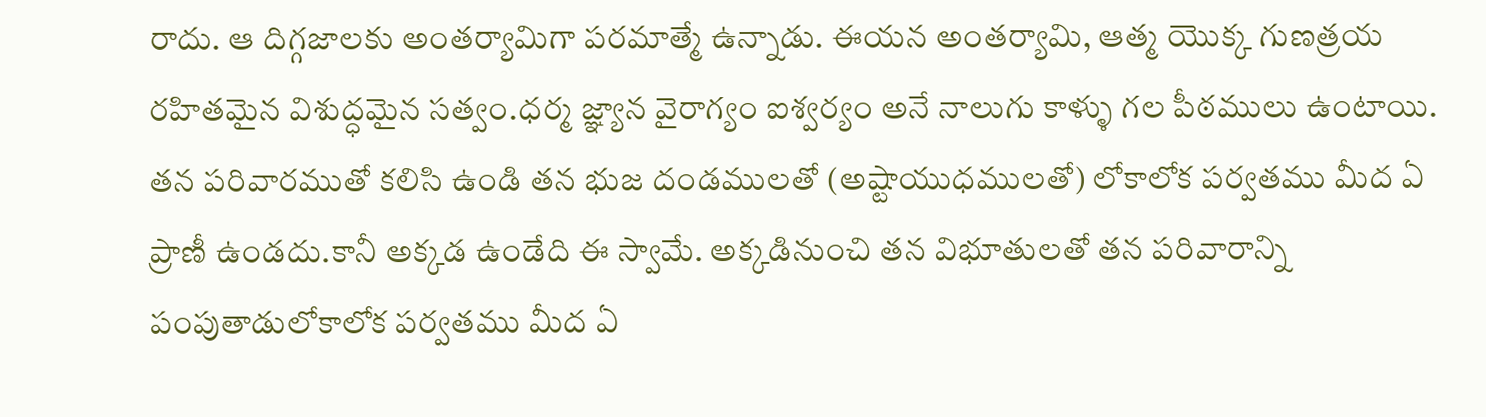రాదు. ఆ దిగ్గజాలకు అంతర్యామిగా పరమాత్మే ఉన్నాడు. ఈయన అంతర్యామి, ఆత్మ యొక్క గుణత్రయ రహితమైన విశుద్ధమైన సత్వం.ధర్మ జ్ఞ్యాన వైరాగ్యం ఐశ్వర్యం అనే నాలుగు కాళ్ళు గల పీఠములు ఉంటాయి. తన పరివారముతో కలిసి ఉండి తన భుజ దండములతో (అష్టాయుధములతో) లోకాలోక పర్వతము మీద ఏ ప్రాణీ ఉండదు.కానీ అక్కడ ఉండేది ఈ స్వామే. అక్కడినుంచి తన విభూతులతో తన పరివారాన్ని పంపుతాడులోకాలోక పర్వతము మీద ఏ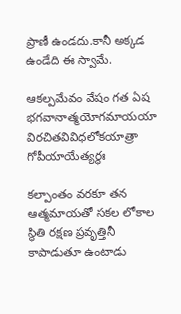ప్రాణీ ఉండదు.కానీ అక్కడ ఉండేది ఈ స్వామే.

ఆకల్పమేవం వేషం గత ఏష భగవానాత్మయోగమాయయా విరచితవివిధలోకయాత్రా
గోపీయాయేత్యర్థః

కల్పాంతం వరకూ తన ఆత్మమాయతో సకల లోకాల స్థితి రక్షణ ప్రవృత్తినీ కాపాడుతూ ఉంటాడు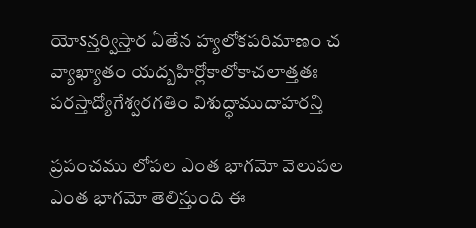యోऽన్తర్విస్తార ఏతేన హ్యలోకపరిమాణం చ వ్యాఖ్యాతం యద్బహిర్లోకాలోకాచలాత్తతః
పరస్తాద్యోగేశ్వరగతిం విశుద్ధాముదాహరన్తి

ప్రపంచము లోపల ఎంత భాగమో వెలుపల ఎంత భాగమో తెలిస్తుంది ఈ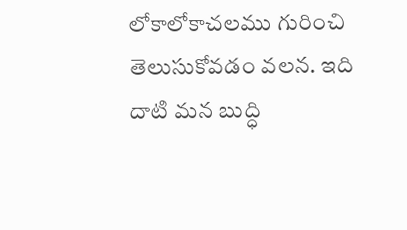లోకాలోకాచలము గురించి తెలుసుకోవడం వలన. ఇది దాటి మన బుద్ధి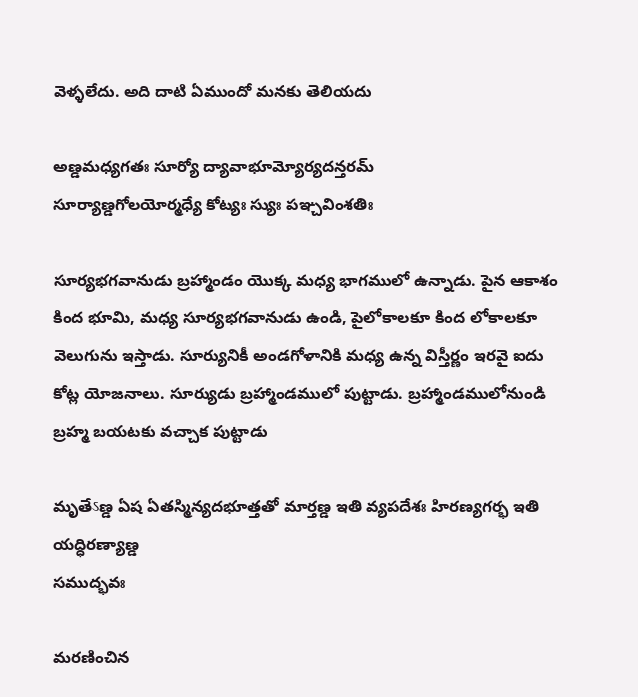వెళ్ళలేదు. అది దాటి ఏముందో మనకు తెలియదు

అణ్డమధ్యగతః సూర్యో ద్యావాభూమ్యోర్యదన్తరమ్
సూర్యాణ్డగోలయోర్మధ్యే కోట్యః స్యుః పఞ్చవింశతిః

సూర్యభగవానుడు బ్రహ్మాండం యొక్క మధ్య భాగములో ఉన్నాడు. పైన ఆకాశం కింద భూమి, మధ్య సూర్యభగవానుడు ఉండి, పైలోకాలకూ కింద లోకాలకూ వెలుగును ఇస్తాడు. సూర్యునికీ అండగోళానికి మధ్య ఉన్న విస్తీర్ణం ఇరవై ఐదు కోట్ల యోజనాలు. సూర్యుడు బ్రహ్మాండములో పుట్టాడు. బ్రహ్మాండములోనుండి బ్రహ్మ బయటకు వచ్చాక పుట్టాడు

మృతేऽణ్డ ఏష ఏతస్మిన్యదభూత్తతో మార్తణ్డ ఇతి వ్యపదేశః హిరణ్యగర్భ ఇతి యద్ధిరణ్యాణ్డ
సముద్భవః

మరణించిన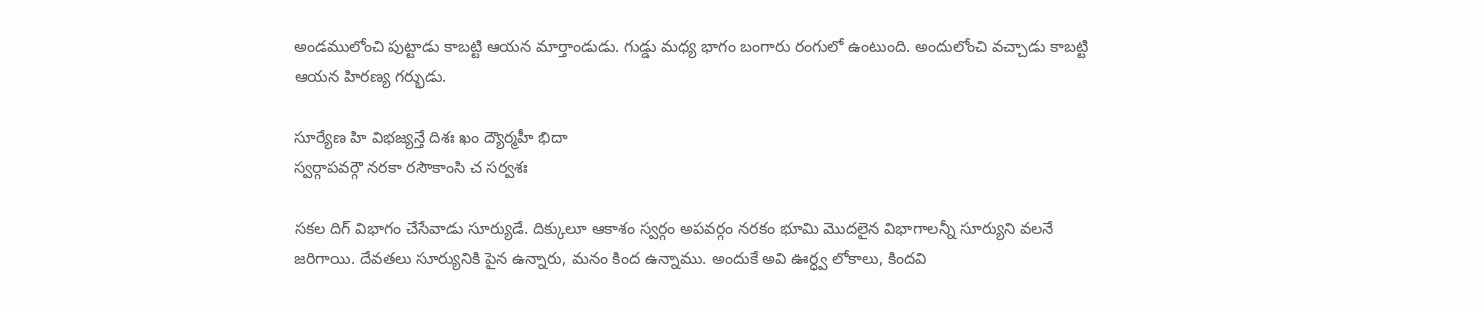అండములోంచి పుట్టాడు కాబట్టి ఆయన మార్తాండుడు. గుడ్డు మధ్య భాగం బంగారు రంగులో ఉంటుంది. అందులోంచి వచ్చాడు కాబట్టి ఆయన హిరణ్య గర్భుడు.

సూర్యేణ హి విభజ్యన్తే దిశః ఖం ద్యౌర్మహీ భిదా
స్వర్గాపవర్గౌ నరకా రసౌకాంసి చ సర్వశః

సకల దిగ్ విభాగం చేసేవాడు సూర్యుడే. దిక్కులూ ఆకాశం స్వర్గం అపవర్గం నరకం భూమి మొదలైన విభాగాలన్నీ సూర్యుని వలనే జరిగాయి. దేవతలు సూర్యునికి పైన ఉన్నారు, మనం కింద ఉన్నాము. అందుకే అవి ఊర్ధ్వ లోకాలు, కిందవి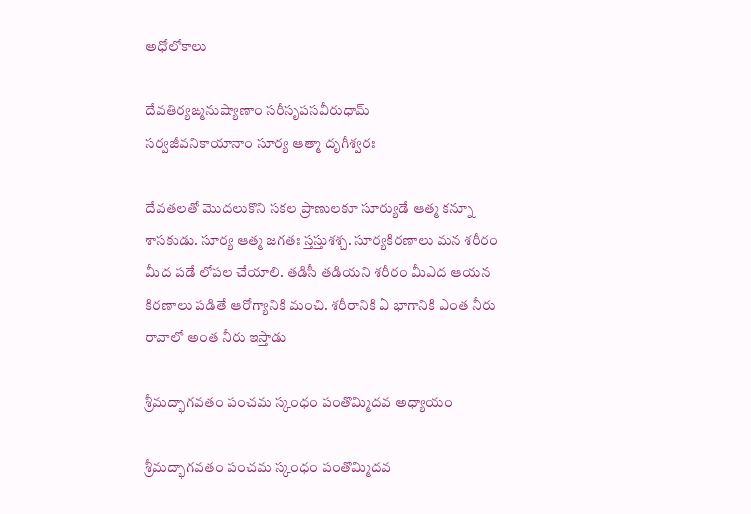అధోలోకాలు

దేవతిర్యఙ్మనుష్యాణాం సరీసృపసవీరుధామ్
సర్వజీవనికాయానాం సూర్య ఆత్మా దృగీశ్వరః

దేవతలతో మొదలుకొని సకల ప్రాణులకూ సూర్యుడే ఆత్మ కన్నూ శాసకుడు. సూర్య ఆత్మ జగతః స్తస్తుశశ్చ. సూర్యకిరణాలు మన శరీరం మీద పడే లోపల చేయాలి. తడిసీ తడియని శరీరం మీఎద ఆయన కిరణాలు పడితే ఆరోగ్యానికి మంచి. శరీరానికి ఏ భాగానికి ఎంత నీరు రావాలో అంత నీరు ఇస్తాడు

శ్రీమద్భాగవతం పంచమ స్కంధం పంతొమ్మిదవ అధ్యాయం

శ్రీమద్భాగవతం పంచమ స్కంధం పంతొమ్మిదవ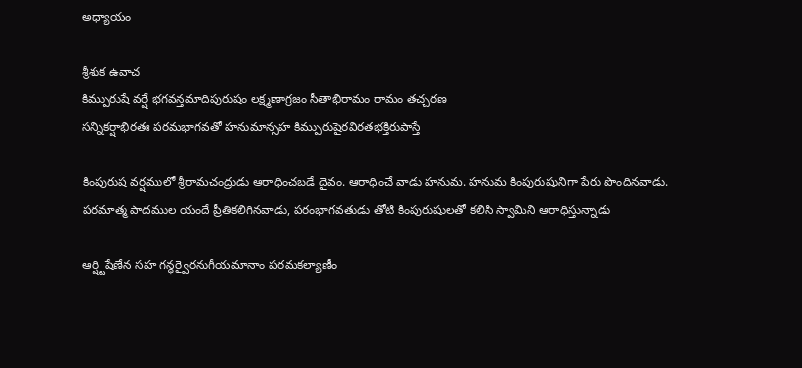అధ్యాయం

శ్రీశుక ఉవాచ
కిమ్పురుషే వర్షే భగవన్తమాదిపురుషం లక్ష్మణాగ్రజం సీతాభిరామం రామం తచ్చరణ
సన్నికర్షాభిరతః పరమభాగవతో హనుమాన్సహ కిమ్పురుషైరవిరతభక్తిరుపాస్తే

కింపురుష వర్షములో శ్రీరామచంద్రుడు ఆరాధించబడే దైవం. ఆరాధించే వాడు హనుమ. హనుమ కింపురుషునిగా పేరు పొందినవాడు. పరమాత్మ పాదముల యందే ప్రీతికలిగినవాడు, పరంభాగవతుడు తోటి కింపురుషులతో కలిసి స్వామిని ఆరాధిస్తున్నాడు

ఆర్ష్టిషేణేన సహ గన్ధర్వైరనుగీయమానాం పరమకల్యాణీం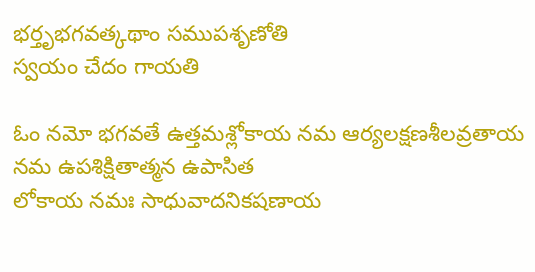భర్తృభగవత్కథాం సముపశృణోతి
స్వయం చేదం గాయతి

ఓం నమో భగవతే ఉత్తమశ్లోకాయ నమ ఆర్యలక్షణశీలవ్రతాయ నమ ఉపశిక్షితాత్మన ఉపాసిత
లోకాయ నమః సాధువాదనికషణాయ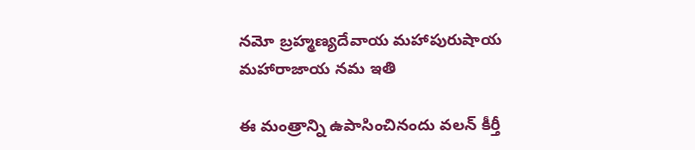నమో బ్రహ్మణ్యదేవాయ మహాపురుషాయ మహారాజాయ నమ ఇతి

ఈ మంత్రాన్ని ఉపాసించినందు వలన్ కీర్తీ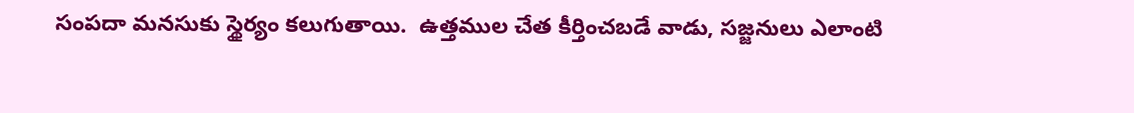సంపదా మనసుకు స్థైర్యం కలుగుతాయి.  ఉత్తముల చేత కీర్తించబడే వాడు, సజ్జనులు ఎలాంటి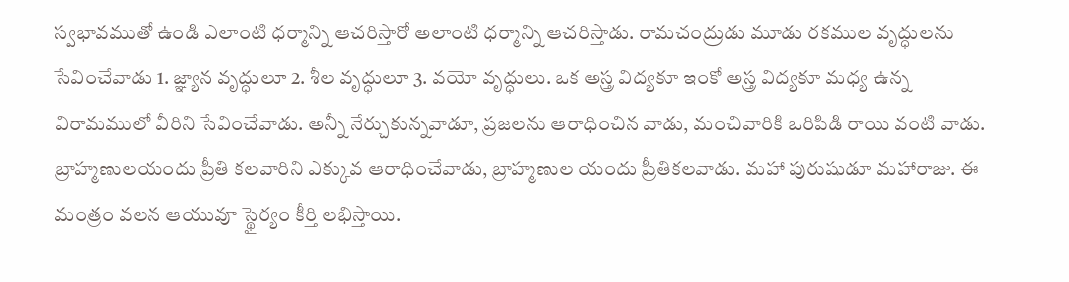స్వభావముతో ఉండి ఎలాంటి ధర్మాన్ని ఆచరిస్తారో అలాంటి ధర్మాన్ని ఆచరిస్తాడు. రామచంద్రుడు మూడు రకముల వృద్ధులను సేవించేవాడు 1. జ్ఞ్యాన వృద్ధులూ 2. శీల వృద్ధులూ 3. వయో వృద్ధులు. ఒక అస్త్ర విద్యకూ ఇంకో అస్త్ర విద్యకూ మధ్య ఉన్న విరామములో వీరిని సేవించేవాడు. అన్నీ నేర్చుకున్నవాడూ, ప్రజలను ఆరాధించిన వాడు, మంచివారికి ఒరిపిడి రాయి వంటి వాడు.  బ్రాహ్మణులయందు ప్రీతి కలవారిని ఎక్కువ ఆరాధించేవాడు, బ్రాహ్మణుల యందు ప్రీతికలవాడు. మహా పురుషుడూ మహారాజు. ఈ మంత్రం వలన ఆయువూ స్థైర్యం కీర్తి లభిస్తాయి.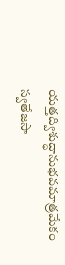యత్తద్విశుద్ధానుభవమాత్రమేకం స్వతేజసా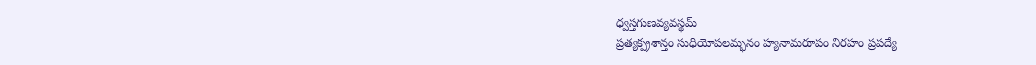ధ్వస్తగుణవ్యవస్థమ్
ప్రత్యక్ప్రశాన్తం సుధియోపలమ్భనం హ్యనామరూపం నిరహం ప్రపద్యే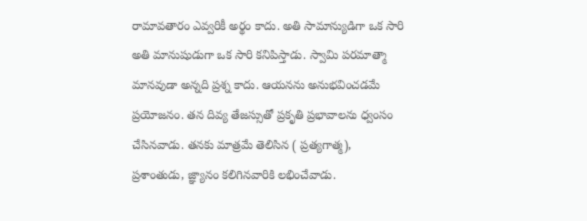రామావతారం ఎవ్వరికీ అర్థం కాదు. అతి సామాన్యుడిగా ఒక సారి అతి మానుషుడుగా ఒక సారి కనిపిస్తాడు. స్వామి పరమాత్మా మానవుడా అన్నది ప్రశ్న కాదు. ఆయనను అనుభవించడమే ప్రయోజనం. తన దివ్య తేజస్సుతో ప్రకృతి ప్రభావాలను ధ్వంసం చేసినవాడు. తనకు మాత్రమే తెలిసిన ( ప్రత్యగాత్మ),  ప్రశాంతుడు, జ్ఞ్యానం కలిగినవారికి లభించేవాడు.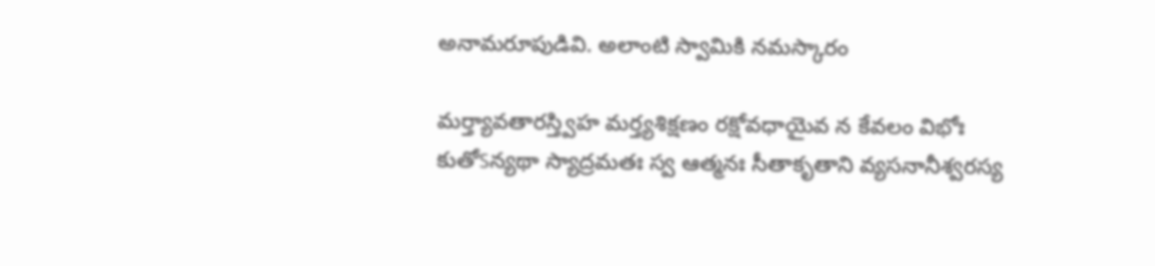అనామరూపుడివి. అలాంటి స్వామికి నమస్కారం

మర్త్యావతారస్త్విహ మర్త్యశిక్షణం రక్షోవధాయైవ న కేవలం విభోః
కుతోऽన్యథా స్యాద్రమతః స్వ ఆత్మనః సీతాకృతాని వ్యసనానీశ్వరస్య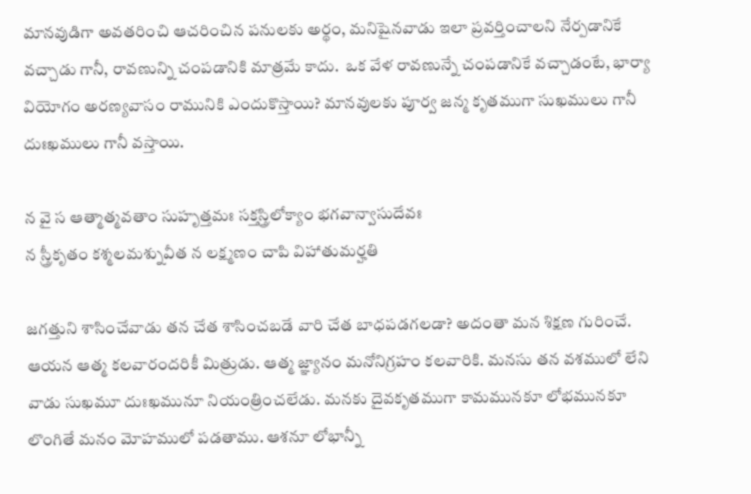మానవుడిగా అవతరించి ఆచరించిన పనులకు అర్థం, మనిషైనవాడు ఇలా ప్రవర్తించాలని నేర్పడానికే వచ్చాడు గానీ, రావణున్ని చంపడానికి మాత్రమే కాదు.  ఒక వేళ రావణున్నే చంపడానికే వచ్చాడంటే, భార్యా వియోగం అరణ్యవాసం రామునికి ఎందుకొస్తాయి? మానవులకు పూర్వ జన్మ కృతముగా సుఖములు గానీ దుఃఖములు గానీ వస్తాయి.

న వై స ఆత్మాత్మవతాం సుహృత్తమః సక్తస్త్రిలోక్యాం భగవాన్వాసుదేవః
న స్త్రీకృతం కశ్మలమశ్నువీత న లక్ష్మణం చాపి విహాతుమర్హతి

జగత్తుని శాసించేవాడు తన చేత శాసించబడే వారి చేత బాధపడగలడా? అదంతా మన శిక్షణ గురించే. ఆయన ఆత్మ కలవారందరికీ మిత్రుడు. ఆత్మ జ్ఞ్యానం మనోనిగ్రహం కలవారికి. మనసు తన వశములో లేని వాడు సుఖమూ దుఃఖమునూ నియంత్రించలేడు. మనకు దైవకృతముగా కామమునకూ లోభమునకూ లొంగితే మనం మోహములో పడతాము. ఆశనూ లోభాన్నీ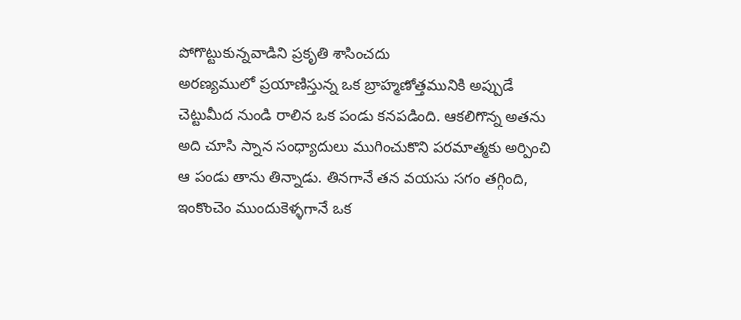పోగొట్టుకున్నవాడిని ప్రకృతి శాసించదు
అరణ్యములో ప్రయాణిస్తున్న ఒక బ్రాహ్మణోత్తమునికి అప్పుడే చెట్టుమీద నుండి రాలిన ఒక పండు కనపడింది. ఆకలిగొన్న అతను అది చూసి స్నాన సంధ్యాదులు ముగించుకొని పరమాత్మకు అర్పించి ఆ పండు తాను తిన్నాడు. తినగానే తన వయసు సగం తగ్గింది, ఇంకొంచెం ముందుకెళ్ళగానే ఒక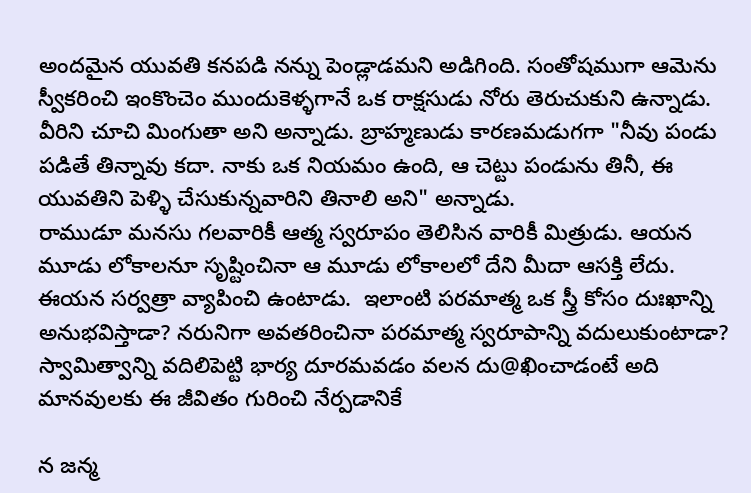అందమైన యువతి కనపడి నన్ను పెండ్లాడమని అడిగింది. సంతోషముగా ఆమెను స్వీకరించి ఇంకొంచెం ముందుకెళ్ళగానే ఒక రాక్షసుడు నోరు తెరుచుకుని ఉన్నాడు. వీరిని చూచి మింగుతా అని అన్నాడు. బ్రాహ్మణుడు కారణమడుగగా "నీవు పండు పడితే తిన్నావు కదా. నాకు ఒక నియమం ఉంది, ఆ చెట్టు పండును తినీ, ఈ యువతిని పెళ్ళి చేసుకున్నవారిని తినాలి అని" అన్నాడు.
రాముడూ మనసు గలవారికీ ఆత్మ స్వరూపం తెలిసిన వారికీ మిత్రుడు. ఆయన మూడు లోకాలనూ సృష్టించినా ఆ మూడు లోకాలలో దేని మీదా ఆసక్తి లేదు. ఈయన సర్వత్రా వ్యాపించి ఉంటాడు.  ఇలాంటి పరమాత్మ ఒక స్త్రీ కోసం దుఃఖాన్ని అనుభవిస్తాడా? నరునిగా అవతరించినా పరమాత్మ స్వరూపాన్ని వదులుకుంటాడా? స్వామిత్వాన్ని వదిలిపెట్టి భార్య దూరమవడం వలన దు@ఖించాడంటే అది మానవులకు ఈ జీవితం గురించి నేర్పడానికే

న జన్మ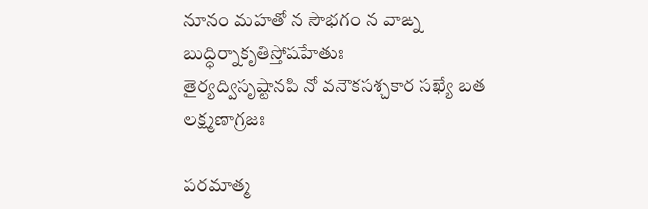నూనం మహతో న సౌభగం న వాఙ్న బుద్ధిర్నాకృతిస్తోషహేతుః
తైర్యద్విసృష్టానపి నో వనౌకసశ్చకార సఖ్యే బత లక్ష్మణాగ్రజః

పరమాత్మ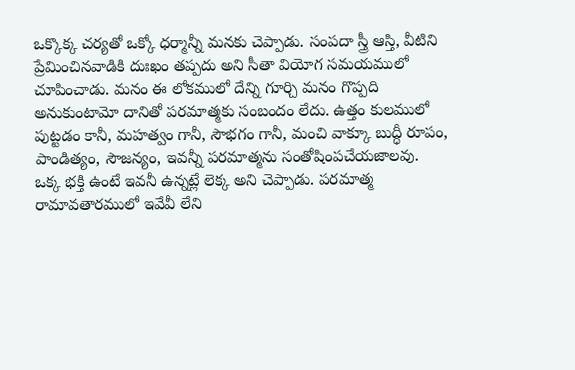ఒక్కొక్క చర్యతో ఒక్కో ధర్మాన్నీ మనకు చెప్పాడు. సంపదా స్త్రీ ఆస్తి, వీటిని ప్రేమించినవాడికి దుఃఖం తప్పదు అని సీతా వియోగ సమయములో చూపించాడు. మనం ఈ లోకములో దేన్ని గూర్చి మనం గొప్పది అనుకుంటామో దానితో పరమాత్మకు సంబందం లేదు. ఉత్తం కులములో పుట్టడం కానీ, మహత్వం గానీ, సౌభగం గానీ, మంచి వాక్కూ బుద్ధీ రూపం, పాండిత్యం, సౌజన్యం, ఇవన్నీ పరమాత్మను సంతోషింపచేయజాలవు. ఒక్క భక్తి ఉంటే ఇవనీ ఉన్నట్లే లెక్క అని చెప్పాడు. పరమాత్మ రామావతారములో ఇవేవీ లేని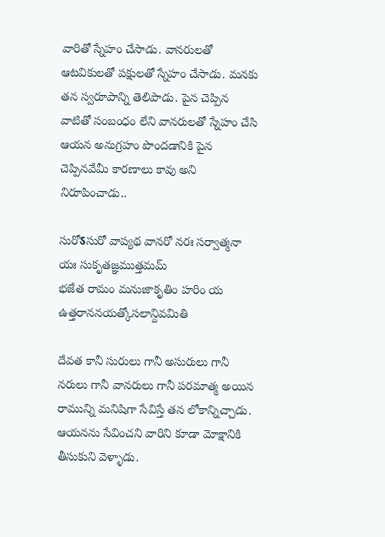వారితో స్నేహం చేసాడు. వానరులతో ఆటవికులతో పక్షులతో స్నేహం చేసాడు. మనకు తన స్వరూపాన్ని తెలిపాడు. పైన చెప్పిన వాటితో సంబంధం లేని వానరులతో స్నేహం చేసి ఆయన అనుగ్రహం పొందడానికి పైన చెప్పినవేమీ కారణాలు కావు అని నిరూపించాడు..

సురోऽసురో వాప్యథ వానరో నరః సర్వాత్మనా యః సుకృతజ్ఞముత్తమమ్
భజేత రామం మనుజాకృతిం హరిం య ఉత్తరాననయత్కోసలాన్దివమితి

దేవత కానీ సురులు గానీ అసురులు గానీ నరులు గానీ వానరులు గానీ పరమాత్మ అయిన రామున్ని మనిషిగా సేవిస్తే తన లోకాన్నిచ్చాడు. ఆయనను సేవించని వారిని కూడా మోక్షానికి తీసుకుని వెళ్ళాడు.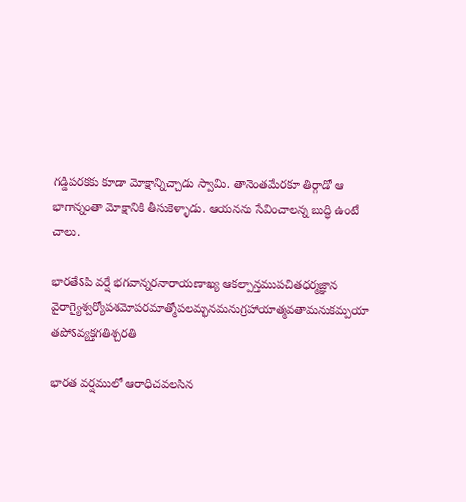గడ్డిపరకకు కూడా మోక్షాన్నిచ్చాడు స్వామి. తానెంతమేరకూ తిర్గాడో ఆ భాగాన్నంతా మోక్షానికి తీసుకెళ్ళాడు. ఆయనను సేవించాలన్న బుద్ధి ఉంటే చాలు.

భారతేऽపి వర్షే భగవాన్నరనారాయణాఖ్య ఆకల్పాన్తముపచితధర్మజ్ఞాన
వైరాగ్యైశ్వర్యోపశమోపరమాత్మోపలమ్భనమనుగ్రహాయాత్మవతామనుకమ్పయా తపోऽవ్యక్తగతిశ్చరతి

భారత వర్షములో ఆరాధిచవలసిన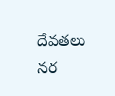దేవతలు నర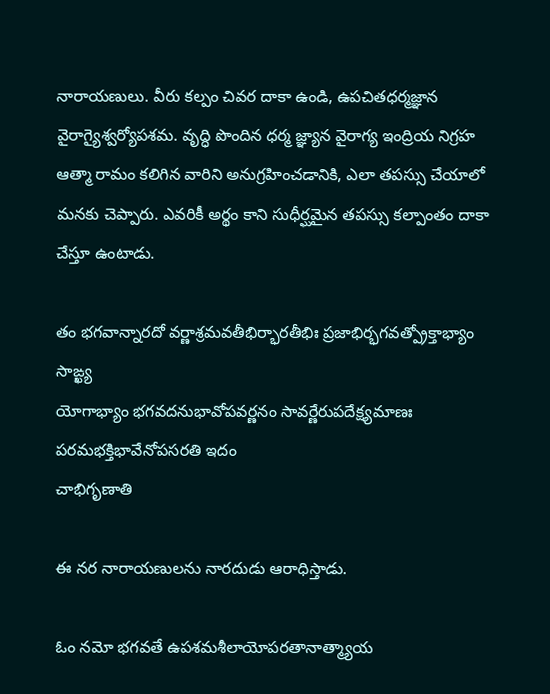నారాయణులు. వీరు కల్పం చివర దాకా ఉండి, ఉపచితధర్మజ్ఞాన వైరాగ్యైశ్వర్యోపశమ. వృద్ధి పొందిన ధర్మ జ్ఞ్యాన వైరాగ్య ఇంద్రియ నిగ్రహ ఆత్మా రామం కలిగిన వారిని అనుగ్రహించడానికి, ఎలా తపస్సు చేయాలో మనకు చెప్పారు. ఎవరికీ అర్థం కాని సుధీర్ఘమైన తపస్సు కల్పాంతం దాకా చేస్తూ ఉంటాడు.

తం భగవాన్నారదో వర్ణాశ్రమవతీభిర్భారతీభిః ప్రజాభిర్భగవత్ప్రోక్తాభ్యాం సాఙ్ఖ్య
యోగాభ్యాం భగవదనుభావోపవర్ణనం సావర్ణేరుపదేక్ష్యమాణః పరమభక్తిభావేనోపసరతి ఇదం
చాభిగృణాతి

ఈ నర నారాయణులను నారదుడు ఆరాధిస్తాడు.

ఓం నమో భగవతే ఉపశమశీలాయోపరతానాత్మ్యాయ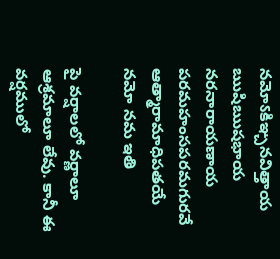నమోऽకిఞ్చనవిత్తాయ ఋషిఋషభాయ
నరనారాయణాయ పరమహంసపరమగురవే ఆత్మారామాధిపతయే నమో నమ ఇతి

పై వర్షాలలో వర్ణాలూ ఆశ్రమాలూ లేవు. కానీ ఈ వర్షములో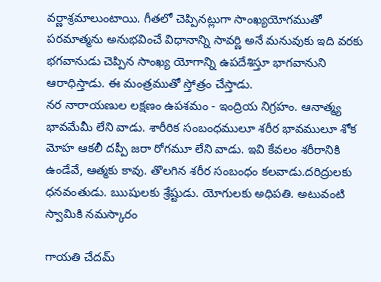వర్ణాశ్రమాలుంటాయి. గీతలో చెప్పినట్లుగా సాంఖ్యయోగముతో పరమాత్మను అనుభవించే విధానాన్ని సావర్ణి అనే మనువుకు ఇది వరకు భగవానుడు చెప్పిన సాంఖ్య యోగాన్ని ఉపదేశిస్తూ భాగవానుని ఆరాధిస్తాడు. ఈ మంత్రముతో స్తోత్రం చేస్తాడు.
నర నారాయణుల లక్షణం ఉపశమం - ఇంద్రియ నిగ్రహం. ఆనాత్మ్య భావమేమీ లేని వాడు. శారీరిక సంబంధములూ శరీర భావములూ శోక మోహ ఆకలీ దప్పీ జరా రోగమూ లేని వాడు. ఇవి కేవలం శరీరానికి ఉండేవే, ఆత్మకు కావు. తొలగిన శరీర సంబంధం కలవాడు.దరిద్రులకు ధనవంతుడు. ఋషులకు శ్రేష్టుడు. యోగులకు అధిపతి. అటువంటి స్వామికి నమస్కారం

గాయతి చేదమ్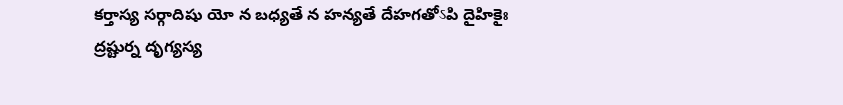కర్తాస్య సర్గాదిషు యో న బధ్యతే న హన్యతే దేహగతోऽపి దైహికైః
ద్రష్టుర్న దృగ్యస్య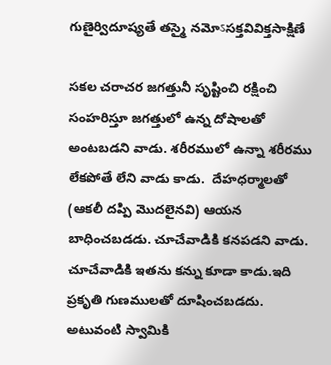గుణైర్విదూష్యతే తస్మై నమోऽసక్తవివిక్తసాక్షిణే

సకల చరాచర జగత్తునీ సృష్టించి రక్షించి సంహరిస్తూ జగత్తులో ఉన్న దోషాలతో అంటబడని వాడు. శరీరములో ఉన్నా శరీరము లేకపోతే లేని వాడు కాడు.  దేహధర్మాలతో (ఆకలీ దప్పి మొదలైనవి) ఆయన బాధించబడడు. చూచేవాడికి కనపడని వాడు. చూచేవాడికి ఇతను కన్ను కూడా కాడు.ఇది ప్రకృతి గుణములతో దూషించబడదు. అటువంటి స్వామికి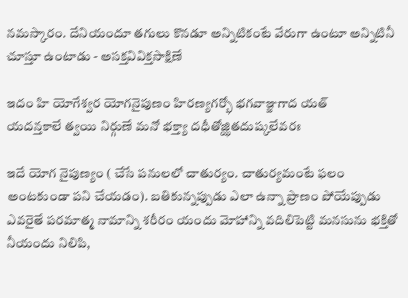నమస్కారం. దేనియందూ తగులు కొనడూ అన్నిటికంటే వేరుగా ఉంటూ అన్నిటినీ చూస్తూ ఉంటాడు - అసక్తవివిక్తసాక్షిణే

ఇదం హి యోగేశ్వర యోగనైపుణం హిరణ్యగర్భో భగవాఞ్జగాద యత్
యదన్తకాలే త్వయి నిర్గుణే మనో భక్త్యా దధీతోజ్ఝితదుష్కలేవరః

ఇదే యోగ నైపుణ్యం ( చేసే పనులలో చాతుర్యం. చాతుర్యమంటే ఫలం అంటకుండా పని చేయడం). బతికున్నప్పుడు ఎలా ఉన్నా ప్రాణం పోయేప్పుడు ఎవరైతే పరమాత్మ నామాన్ని శరీరం యందు మోహాన్ని వదిలిపెట్టి మనసును భక్తితో నీయందు నిలిపి,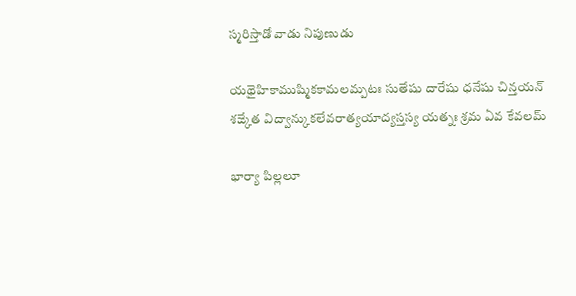స్మరిస్తాడో వాడు నిపుణుడు

యథైహికాముష్మికకామలమ్పటః సుతేషు దారేషు ధనేషు చిన్తయన్
శఙ్కేత విద్వాన్కుకలేవరాత్యయాద్యస్తస్య యత్నః శ్రమ ఏవ కేవలమ్

భార్యా పిల్లలూ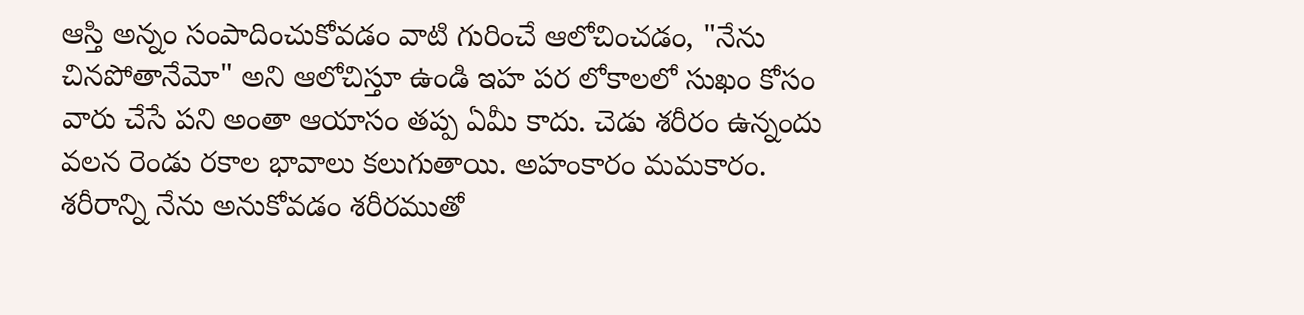ఆస్తి అన్నం సంపాదించుకోవడం వాటి గురించే ఆలోచించడం, "నేను చినపోతానేమో" అని ఆలోచిస్తూ ఉండి ఇహ పర లోకాలలో సుఖం కోసం వారు చేసే పని అంతా ఆయాసం తప్ప ఏమీ కాదు. చెడు శరీరం ఉన్నందు వలన రెండు రకాల భావాలు కలుగుతాయి. అహంకారం మమకారం. శరీరాన్ని నేను అనుకోవడం శరీరముతో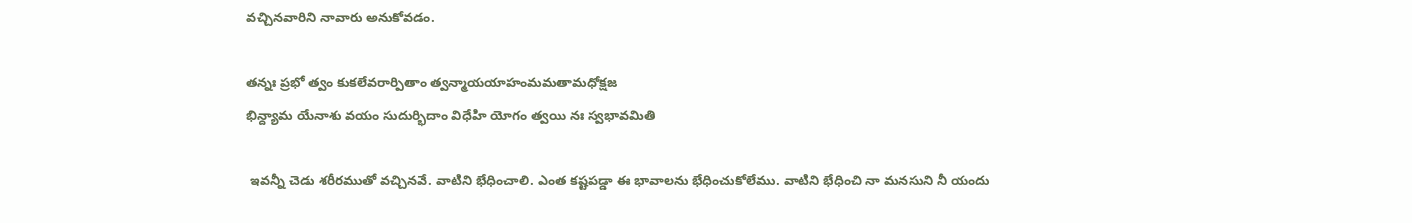వచ్చినవారిని నావారు అనుకోవడం.

తన్నః ప్రభో త్వం కుకలేవరార్పితాం త్వన్మాయయాహంమమతామధోక్షజ
భిన్ద్యామ యేనాశు వయం సుదుర్భిదాం విధేహి యోగం త్వయి నః స్వభావమితి

 ఇవన్నీ చెడు శరీరముతో వచ్చినవే. వాటిని భేధించాలి. ఎంత కష్టపడ్డా ఈ భావాలను భేధించుకోలేము. వాటిని భేధించి నా మనసుని నీ యందు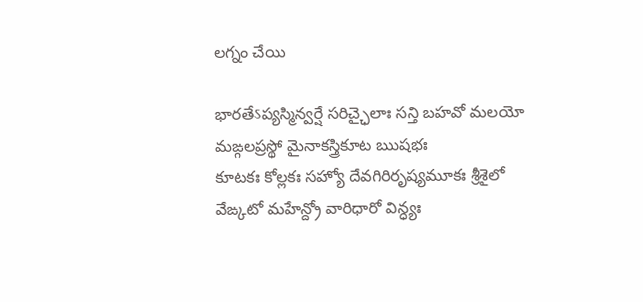లగ్నం చేయి

భారతేऽప్యస్మిన్వర్షే సరిచ్ఛైలాః సన్తి బహవో మలయో మఙ్గలప్రస్థో మైనాకస్త్రికూట ఋషభః
కూటకః కోల్లకః సహ్యో దేవగిరిరృష్యమూకః శ్రీశైలో వేఙ్కటో మహేన్ద్రో వారిధారో విన్ధ్యః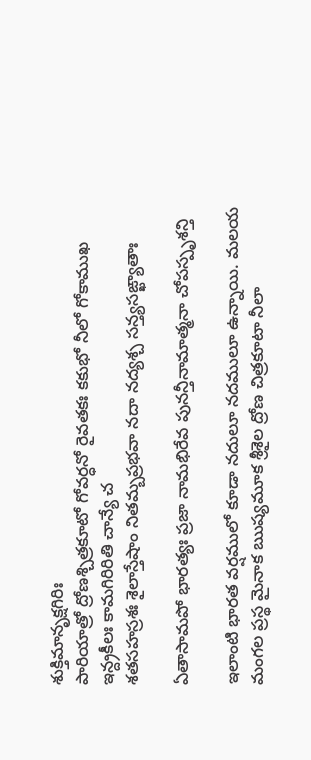శుక్తిమానృక్షగిరిః
పారియాత్రో ద్రోణశ్చిత్రకూటో గోవర్ధనో రైవతకః కకుభో నీలో గోకాముఖ ఇన్ద్రకీలః కామగిరిరితి చాన్యే చ
శతసహస్రశః శైలాస్తేషాం నితమ్బప్రభవా నదా నద్యశ్చ సన్త్యసఙ్ఖ్యాతాః

ఏతాసామపో భారత్యః ప్రజా నామభిరేవ పునన్తీనామాత్మనా చోపస్పృశన్తి

ఇలాంటి భారత వర్షములో కూడా నదులూ నదములూ ఉన్నాయి. మలయ మంగల ప్రస్థ మైనాక ఋష్యమూక శ్రీశైల ద్రోణ చిత్రకూటా నీలా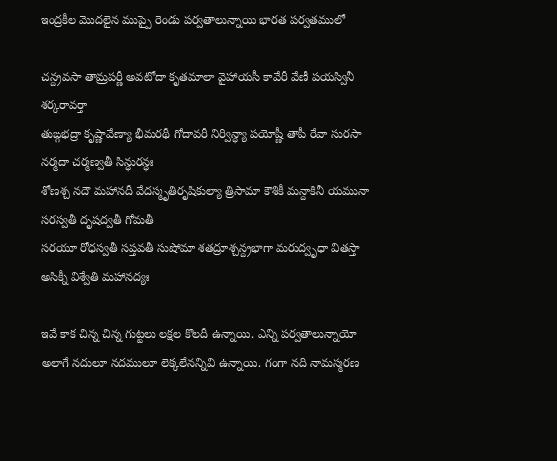ఇంద్రకీల మొదలైన ముప్పై రెండు పర్వతాలున్నాయి భారత పర్వతములో

చన్ద్రవసా తామ్రపర్ణీ అవటోదా కృతమాలా వైహాయసీ కావేరీ వేణీ పయస్వినీ శర్కరావర్తా
తుఙ్గభద్రా కృష్ణావేణ్యా భీమరథీ గోదావరీ నిర్విన్ధ్యా పయోష్ణీ తాపీ రేవా సురసా నర్మదా చర్మణ్వతీ సిన్ధురన్ధః
శోణశ్చ నదౌ మహానదీ వేదస్మృతిరృషికుల్యా త్రిసామా కౌశికీ మన్దాకినీ యమునా సరస్వతీ దృషద్వతీ గోమతీ
సరయూ రోధస్వతీ సప్తవతీ సుషోమా శతద్రూశ్చన్ద్రభాగా మరుద్వృధా వితస్తా అసిక్నీ విశ్వేతి మహానద్యః

ఇవే కాక చిన్న చిన్న గుట్టలు లక్షల కొలదీ ఉన్నాయి. ఎన్ని పర్వతాలున్నాయో అలాగే నదులూ నదములూ లెక్కలేనన్నివి ఉన్నాయి. గంగా నది నామస్మరణ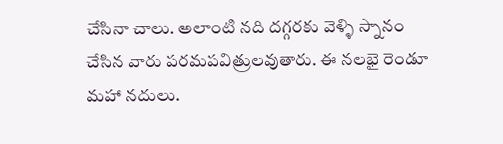చేసినా చాలు. అలాంటి నది దగ్గరకు వెళ్ళి స్నానం చేసిన వారు పరమపవిత్రులవుతారు. ఈ నలభై రెండూ మహా నదులు.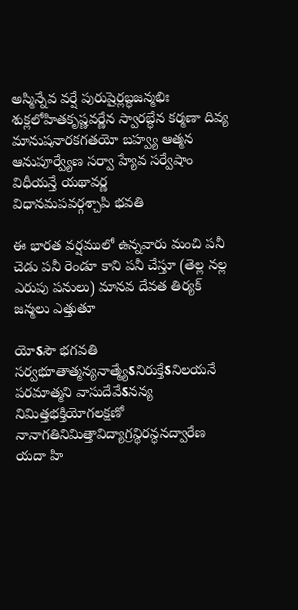అస్మిన్నేవ వర్షే పురుషైర్లబ్ధజన్మభిః శుక్లలోహితకృష్ణవర్ణేన స్వారబ్ధేన కర్మణా దివ్య
మానుషనారకగతయో బహ్వ్య ఆత్మన ఆనుపూర్వ్యేణ సర్వా హ్యేవ సర్వేషాం విధీయన్తే యథావర్ణ
విధానమపవర్గశ్చాపి భవతి

ఈ భారత వర్షములో ఉన్నవారు మంచి పనీ చెడు పనీ రెండూ కాని పనీ చేస్తూ (తెల్ల నల్ల ఎరుపు పనులు) మానవ దేవత తిర్యక్ జన్మలు ఎత్తుతూ

యోऽసౌ భగవతి సర్వభూతాత్మన్యనాత్మ్యేऽనిరుక్తేऽనిలయనే పరమాత్మని వాసుదేవేऽనన్య
నిమిత్తభక్తియోగలక్షణో నానాగతినిమిత్తావిద్యాగ్రన్థిరన్ధనద్వారేణ యదా హి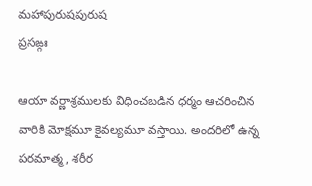మహాపురుషపురుష
ప్రసఙ్గః

ఆయా వర్ణాశ్రములకు విధించబడిన ధర్మం ఆచరించిన వారికి మోక్షమూ కైవల్యమూ వస్తాయి. అందరిలో ఉన్న పరమాత్మ, శరీర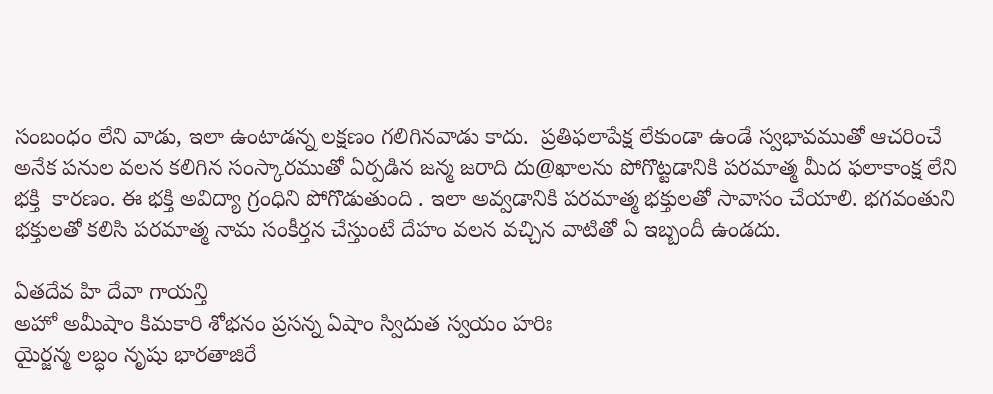సంబంధం లేని వాడు, ఇలా ఉంటాడన్న లక్షణం గలిగినవాడు కాదు.  ప్రతిఫలాపేక్ష లేకుండా ఉండే స్వభావముతో ఆచరించే అనేక పనుల వలన కలిగిన సంస్కారముతో ఏర్పడిన జన్మ జరాది దు@ఖాలను పోగొట్టడానికి పరమాత్మ మీద ఫలాకాంక్ష లేని భక్తి  కారణం. ఈ భక్తి అవిద్యా గ్రంధిని పోగొడుతుంది . ఇలా అవ్వడానికి పరమాత్మ భక్తులతో సావాసం చేయాలి. భగవంతుని భక్తులతో కలిసి పరమాత్మ నామ సంకీర్తన చేస్తుంటే దేహం వలన వచ్చిన వాటితో ఏ ఇబ్బందీ ఉండదు.

ఏతదేవ హి దేవా గాయన్తి
అహో అమీషాం కిమకారి శోభనం ప్రసన్న ఏషాం స్విదుత స్వయం హరిః
యైర్జన్మ లబ్ధం నృషు భారతాజిరే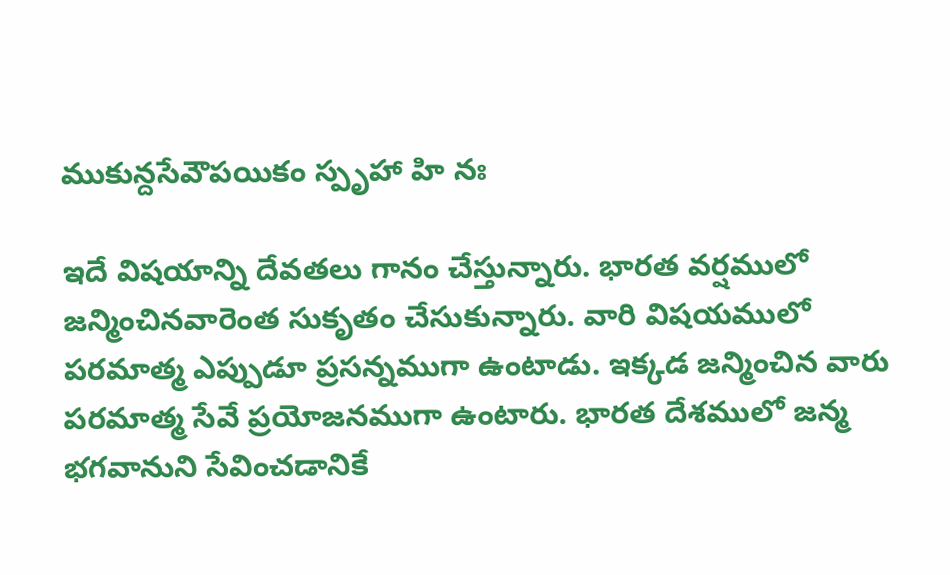ముకున్దసేవౌపయికం స్పృహా హి నః

ఇదే విషయాన్ని దేవతలు గానం చేస్తున్నారు. భారత వర్షములో జన్మించినవారెంత సుకృతం చేసుకున్నారు. వారి విషయములో పరమాత్మ ఎప్పుడూ ప్రసన్నముగా ఉంటాడు. ఇక్కడ జన్మించిన వారు పరమాత్మ సేవే ప్రయోజనముగా ఉంటారు. భారత దేశములో జన్మ భగవానుని సేవించడానికే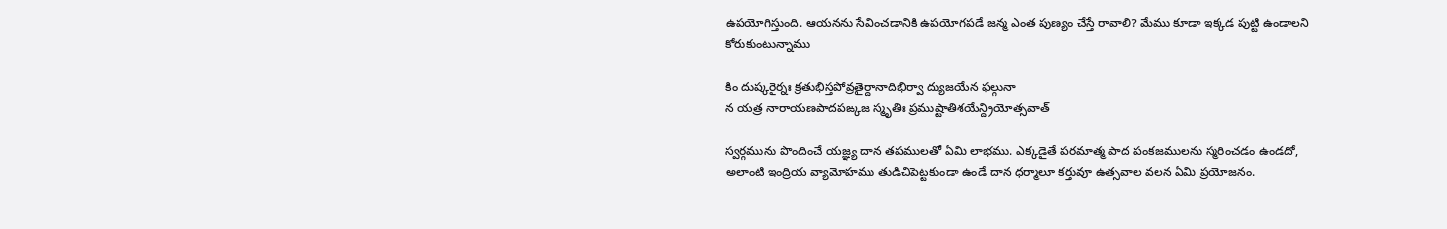ఉపయోగిస్తుంది. ఆయనను సేవించడానికి ఉపయోగపడే జన్మ ఎంత పుణ్యం చేస్తే రావాలి? మేము కూడా ఇక్కడ పుట్టి ఉండాలని కోరుకుంటున్నాము

కిం దుష్కరైర్నః క్రతుభిస్తపోవ్రతైర్దానాదిభిర్వా ద్యుజయేన ఫల్గునా
న యత్ర నారాయణపాదపఙ్కజ స్మృతిః ప్రముష్టాతిశయేన్ద్రియోత్సవాత్

స్వర్గమును పొందించే యజ్ఞ్య దాన తపములతో ఏమి లాభము. ఎక్కడైతే పరమాత్మ పాద పంకజములను స్మరించడం ఉండదో, అలాంటి ఇంద్రియ వ్యామోహము తుడిచిపెట్టకుండా ఉండే దాన ధర్మాలూ కర్తువూ ఉత్సవాల వలన ఏమి ప్రయోజనం.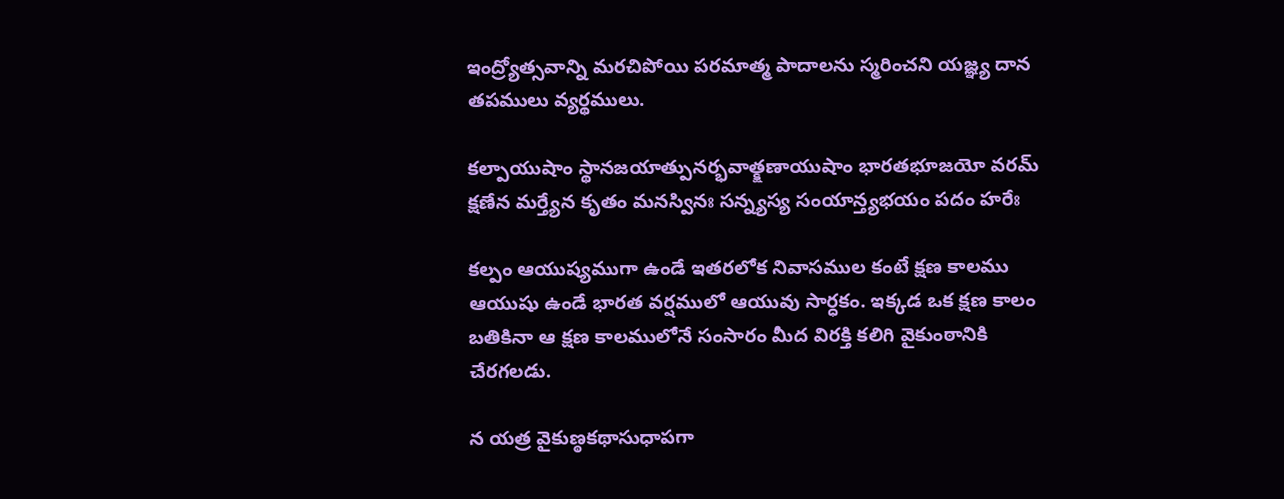ఇంద్ర్యోత్సవాన్ని మరచిపోయి పరమాత్మ పాదాలను స్మరించని యజ్ఞ్య దాన తపములు వ్యర్థములు.

కల్పాయుషాం స్థానజయాత్పునర్భవాత్క్షణాయుషాం భారతభూజయో వరమ్
క్షణేన మర్త్యేన కృతం మనస్వినః సన్న్యస్య సంయాన్త్యభయం పదం హరేః

కల్పం ఆయుష్యముగా ఉండే ఇతరలోక నివాసముల కంటే క్షణ కాలము ఆయుషు ఉండే భారత వర్షములో ఆయువు సార్ధకం. ఇక్కడ ఒక క్షణ కాలం బతికినా ఆ క్షణ కాలములోనే సంసారం మీద విరక్తి కలిగి వైకుంఠానికి చేరగలడు.

న యత్ర వైకుణ్ఠకథాసుధాపగా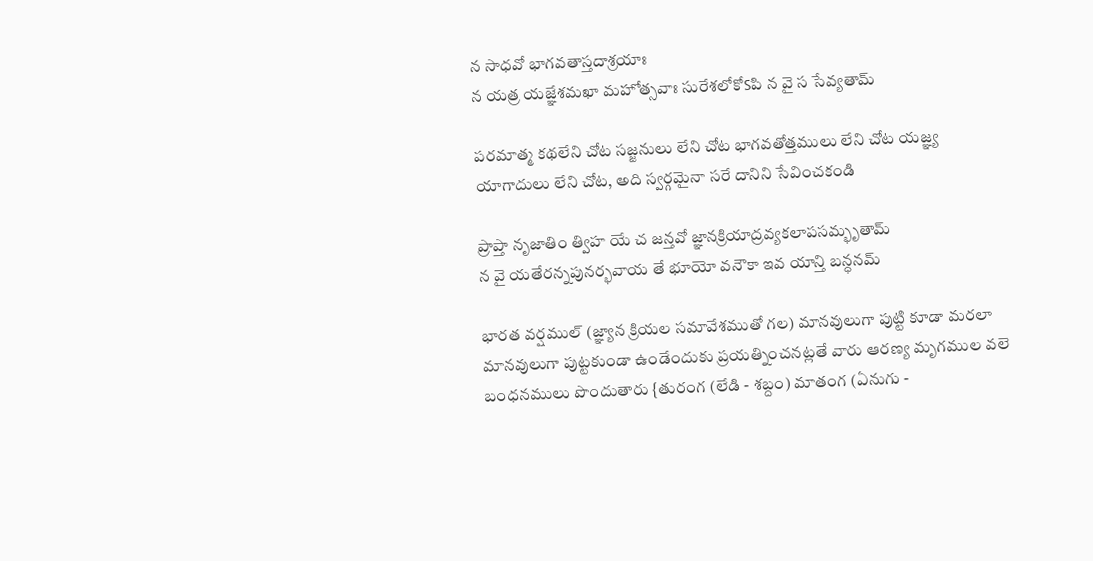న సాధవో భాగవతాస్తదాశ్రయాః
న యత్ర యజ్ఞేశమఖా మహోత్సవాః సురేశలోకోऽపి న వై స సేవ్యతామ్

పరమాత్మ కథలేని చోట సజ్జనులు లేని చోట భాగవతోత్తములు లేని చోట యజ్ఞ్య యాగాదులు లేని చోట, అది స్వర్గమైనా సరే దానిని సేవించకండి

ప్రాప్తా నృజాతిం త్విహ యే చ జన్తవో జ్ఞానక్రియాద్రవ్యకలాపసమ్భృతామ్
న వై యతేరన్నపునర్భవాయ తే భూయో వనౌకా ఇవ యాన్తి బన్ధనమ్

భారత వర్షముల్ (జ్ఞ్యాన క్రియల సమావేశముతో గల) మానవులుగా పుట్టి కూడా మరలా మానవులుగా పుట్టకుండా ఉండేందుకు ప్రయత్నించనట్లతే వారు ఆరణ్య మృగముల వలె బంధనములు పొందుతారు {తురంగ (లేడి - శబ్దం) మాతంగ (ఏనుగు -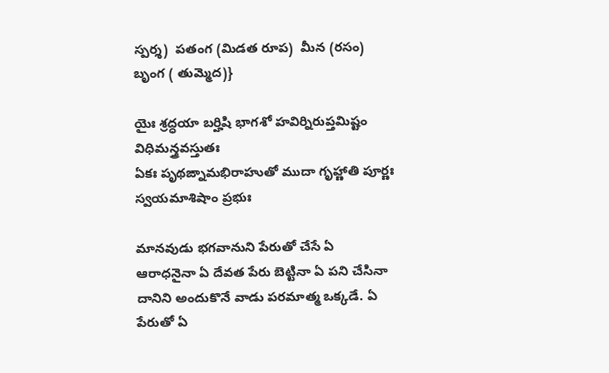స్పర్శ)  పతంగ (మిడత రూప)  మీన (రసం)  బృంగ ( తుమ్మెద)}

యైః శ్రద్ధయా బర్హిషి భాగశో హవిర్నిరుప్తమిష్టం విధిమన్త్రవస్తుతః
ఏకః పృథఙ్నామభిరాహుతో ముదా గృహ్ణాతి పూర్ణః స్వయమాశిషాం ప్రభుః

మానవుడు భగవానుని పేరుతో చేసే ఏ ఆరాధనైనా ఏ దేవత పేరు బెట్టినా ఏ పని చేసినా దానిని అందుకొనే వాడు పరమాత్మ ఒక్కడే. ఏ పేరుతో ఏ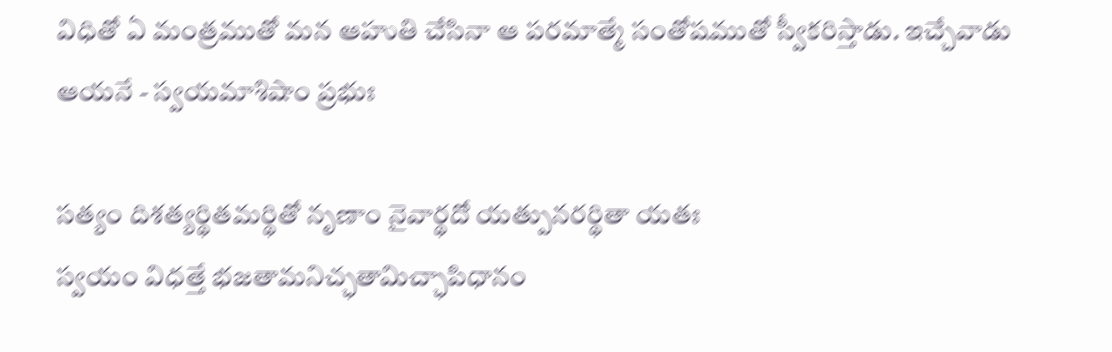విధితో ఏ మంత్రముతో మన ఆహుతి చేసినా ఆ పరమాత్మే సంతోషముతో స్వీకరిస్తాడు. ఇచ్చేవాడు ఆయనే - స్వయమాశిషాం ప్రభుః

సత్యం దిశత్యర్థితమర్థితో నృణాం నైవార్థదో యత్పునరర్థితా యతః
స్వయం విధత్తే భజతామనిచ్ఛతామిచ్ఛాపిధానం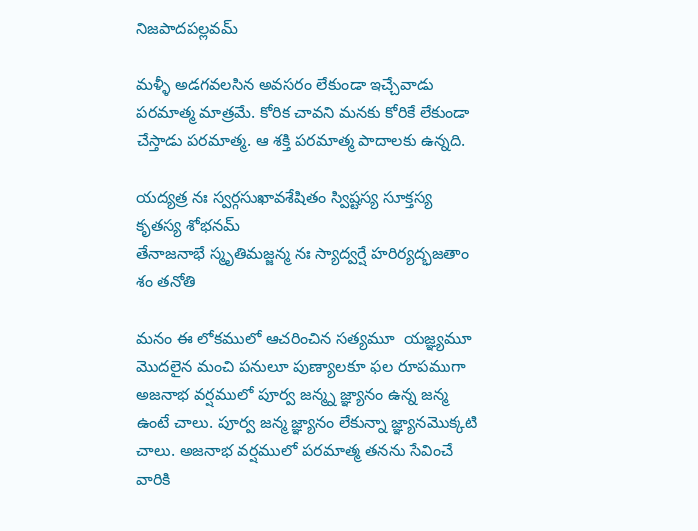నిజపాదపల్లవమ్

మళ్ళీ అడగవలసిన అవసరం లేకుండా ఇచ్చేవాడు పరమాత్మ మాత్రమే. కోరిక చావని మనకు కోరికే లేకుండా చేస్తాడు పరమాత్మ. ఆ శక్తి పరమాత్మ పాదాలకు ఉన్నది.

యద్యత్ర నః స్వర్గసుఖావశేషితం స్విష్టస్య సూక్తస్య కృతస్య శోభనమ్
తేనాజనాభే స్మృతిమజ్జన్మ నః స్యాద్వర్షే హరిర్యద్భజతాం శం తనోతి

మనం ఈ లోకములో ఆచరించిన సత్యమూ  యజ్ఞ్యమూ మొదలైన మంచి పనులూ పుణ్యాలకూ ఫల రూపముగా అజనాభ వర్షములో పూర్వ జన్మ్న జ్ఞ్యానం ఉన్న జన్మ ఉంటే చాలు. పూర్వ జన్మ జ్ఞ్యానం లేకున్నా జ్ఞ్యానమొక్కటి చాలు. అజనాభ వర్షములో పరమాత్మ తనను సేవించే వారికి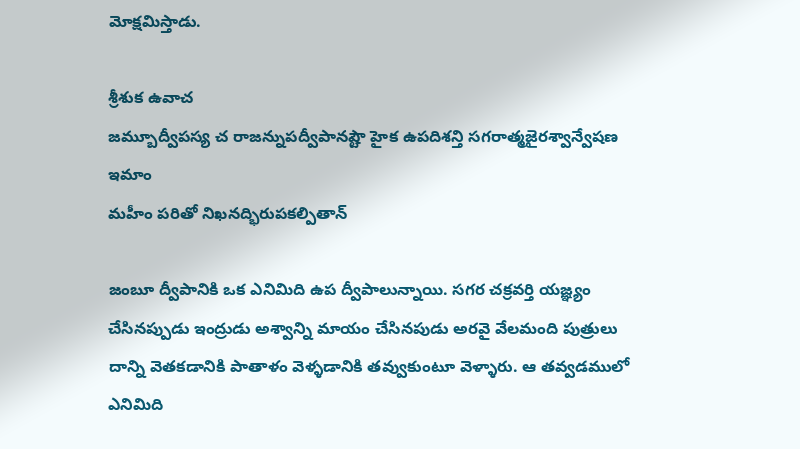మోక్షమిస్తాడు.

శ్రీశుక ఉవాచ
జమ్బూద్వీపస్య చ రాజన్నుపద్వీపానష్టౌ హైక ఉపదిశన్తి సగరాత్మజైరశ్వాన్వేషణ ఇమాం
మహీం పరితో నిఖనద్భిరుపకల్పితాన్

జంబూ ద్వీపానికి ఒక ఎనిమిది ఉప ద్వీపాలున్నాయి. సగర చక్రవర్తి యజ్ఞ్యం చేసినప్పుడు ఇంద్రుడు అశ్వాన్ని మాయం చేసినపుడు అరవై వేలమంది పుత్రులు దాన్ని వెతకడానికి పాతాళం వెళ్ళడానికి తవ్వుకుంటూ వెళ్ళారు. ఆ తవ్వడములో ఎనిమిది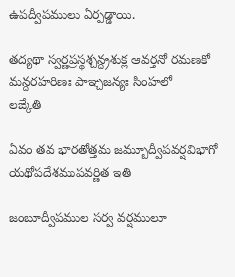ఉపద్వీపములు ఏర్పడ్డాయి.

తద్యథా స్వర్ణప్రస్థశ్చన్ద్రశుక్ల ఆవర్తనో రమణకో మన్దరహరిణః పాఞ్చజన్యః సింహలో
లఙ్కేతి

ఏవం తవ భారతోత్తమ జమ్బూద్వీపవర్షవిభాగో యథోపదేశముపవర్ణిత ఇతి

జంబూద్వీపముల సర్వ వర్షములూ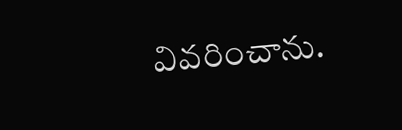వివరించాను.